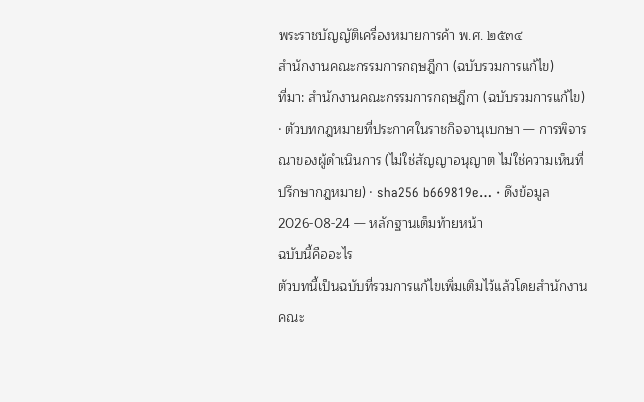พระราชบัญญัติเครื่องหมายการค้า พ.ศ. ๒๕๓๔
สำนักงานคณะกรรมการกฤษฎีกา (ฉบับรวมการแก้ไข)
ที่มา: สำนักงานคณะกรรมการกฤษฎีกา (ฉบับรวมการแก้ไข) · ตัวบทกฎหมายที่ประกาศในราชกิจจานุเบกษา — การพิจารณาของผู้ดำเนินการ (ไม่ใช่สัญญาอนุญาต ไม่ใช่ความเห็นที่ปรึกษากฎหมาย) · sha256 b669819e… · ดึงข้อมูล 2026-08-24 — หลักฐานเต็มท้ายหน้า
ฉบับนี้คืออะไร
ตัวบทนี้เป็นฉบับที่รวมการแก้ไขเพิ่มเติมไว้แล้วโดยสำนักงานคณะ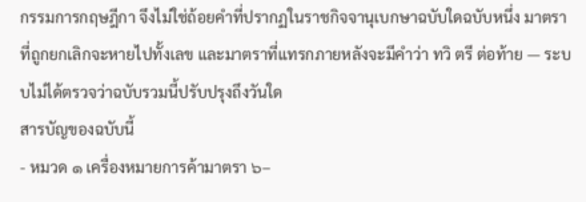กรรมการกฤษฎีกา จึงไม่ใช่ถ้อยคำที่ปรากฏในราชกิจจานุเบกษาฉบับใดฉบับหนึ่ง มาตราที่ถูกยกเลิกจะหายไปทั้งเลข และมาตราที่แทรกภายหลังจะมีคำว่า ทวิ ตรี ต่อท้าย — ระบบไม่ได้ตรวจว่าฉบับรวมนี้ปรับปรุงถึงวันใด
สารบัญของฉบับนี้
- หมวด ๑ เครื่องหมายการค้ามาตรา ๖–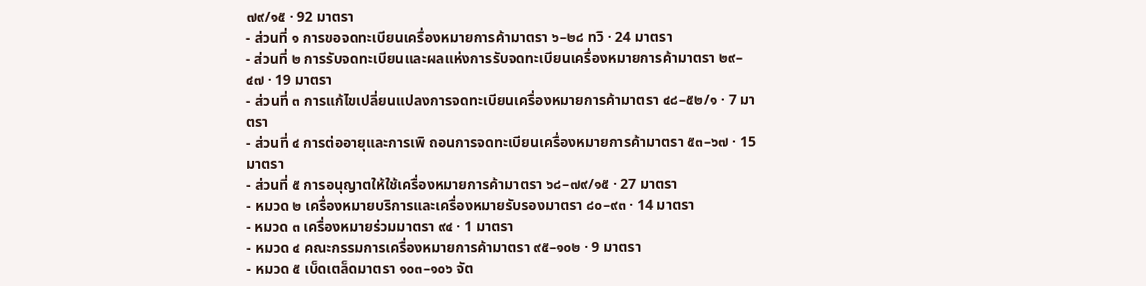๗๙/๑๕ · 92 มาตรา
- ส่วนที่ ๑ การขอจดทะเบียนเครื่องหมายการค้ามาตรา ๖–๒๘ ทวิ · 24 มาตรา
- ส่วนที่ ๒ การรับจดทะเบียนและผลแห่งการรับจดทะเบียนเครื่องหมายการค้ามาตรา ๒๙–๔๗ · 19 มาตรา
- ส่วนที่ ๓ การแก้ไขเปลี่ยนแปลงการจดทะเบียนเครื่องหมายการค้ามาตรา ๔๘–๕๒/๑ · 7 มาตรา
- ส่วนที่ ๔ การต่ออายุและการเพิ ถอนการจดทะเบียนเครื่องหมายการค้ามาตรา ๕๓–๖๗ · 15 มาตรา
- ส่วนที่ ๕ การอนุญาตให้ใช้เครื่องหมายการค้ามาตรา ๖๘–๗๙/๑๕ · 27 มาตรา
- หมวด ๒ เครื่องหมายบริการและเครื่องหมายรับรองมาตรา ๘๐–๙๓ · 14 มาตรา
- หมวด ๓ เครื่องหมายร่วมมาตรา ๙๔ · 1 มาตรา
- หมวด ๔ คณะกรรมการเครื่องหมายการค้ามาตรา ๙๕–๑๐๒ · 9 มาตรา
- หมวด ๕ เบ็ดเตล็ดมาตรา ๑๐๓–๑๐๖ จัต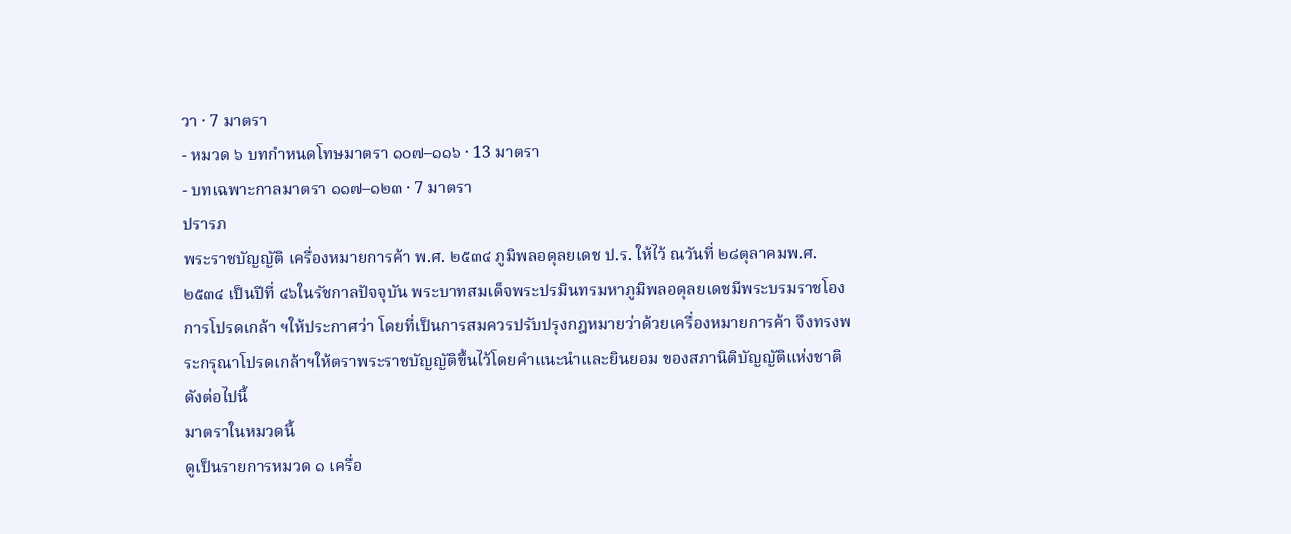วา · 7 มาตรา
- หมวด ๖ บทกำหนดโทษมาตรา ๑๐๗–๑๑๖ · 13 มาตรา
- บทเฉพาะกาลมาตรา ๑๑๗–๑๒๓ · 7 มาตรา
ปรารภ
พระราชบัญญัติ เครื่องหมายการค้า พ.ศ. ๒๕๓๔ ภูมิพลอดุลยเดช ป.ร. ให้ไว้ ณวันที่ ๒๘ตุลาคมพ.ศ. ๒๕๓๔ เป็นปีที่ ๔๖ในรัชกาลปัจจุบัน พระบาทสมเด็จพระปรมินทรมหาภูมิพลอดุลยเดชมีพระบรมราชโองการโปรดเกล้า ฯให้ประกาศว่า โดยที่เป็นการสมควรปรับปรุงกฎหมายว่าด้วยเครื่องหมายการค้า จึงทรงพระกรุณาโปรดเกล้าฯให้ตราพระราชบัญญัติขึ้นไว้โดยคำแนะนำและยินยอม ของสภานิติบัญญัติแห่งชาติ ดังต่อไปนี้
มาตราในหมวดนี้
ดูเป็นรายการหมวด ๑ เครื่อ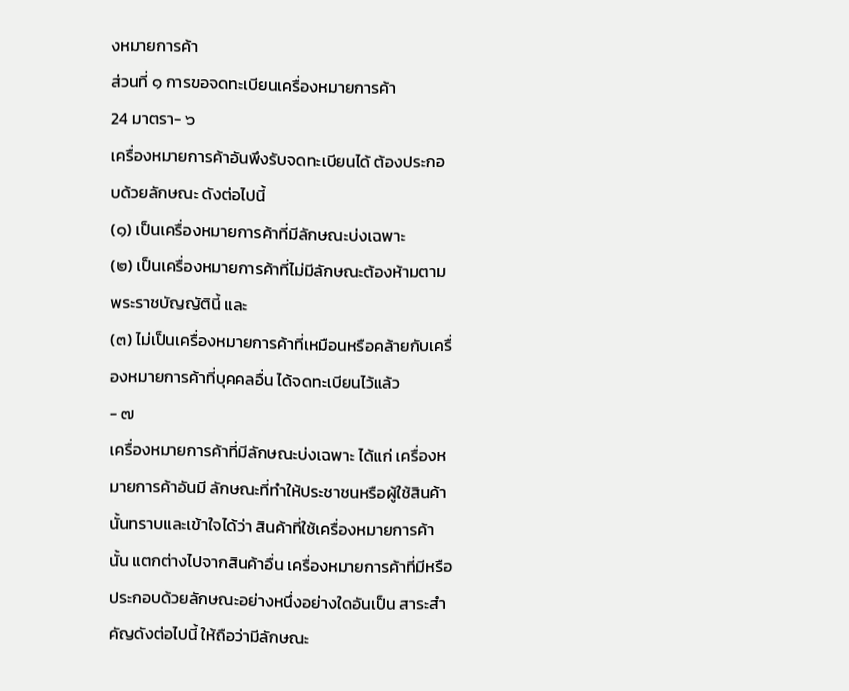งหมายการค้า
ส่วนที่ ๑ การขอจดทะเบียนเครื่องหมายการค้า
24 มาตรา- ๖
เครื่องหมายการค้าอันพึงรับจดทะเบียนได้ ต้องประกอบด้วยลักษณะ ดังต่อไปนี้
(๑) เป็นเครื่องหมายการค้าที่มีลักษณะบ่งเฉพาะ
(๒) เป็นเครื่องหมายการค้าที่ไม่มีลักษณะต้องห้ามตามพระราชบัญญัตินี้ และ
(๓) ไม่เป็นเครื่องหมายการค้าที่เหมือนหรือคล้ายกับเครื่องหมายการค้าที่บุคคลอื่น ได้จดทะเบียนไว้แล้ว
- ๗
เครื่องหมายการค้าที่มีลักษณะบ่งเฉพาะ ได้แก่ เครื่องหมายการค้าอันมี ลักษณะที่ทำให้ประชาชนหรือผู้ใช้สินค้านั้นทราบและเข้าใจได้ว่า สินค้าที่ใช้เครื่องหมายการค้านั้น แตกต่างไปจากสินค้าอื่น เครื่องหมายการค้าที่มีหรือประกอบด้วยลักษณะอย่างหนึ่งอย่างใดอันเป็น สาระสำคัญดังต่อไปนี้ ให้ถือว่ามีลักษณะ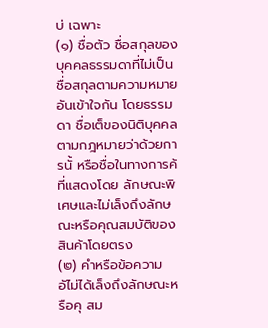บ่ เฉพาะ
(๑) ชื่อตัว ชื่อสกุลของบุคคลธรรมดาที่ไม่เป็นชื่อสกุลตามความหมายอันเข้าใจกัน โดยธรรมดา ชื่อเต็ของนิติบุคคลตามกฎหมายว่าด้วยการนั้ หรือชื่อในทางการค้ ที่แสดงโดย ลักษณะพิเศษและไม่เล็งถึงลักษณะหรือคุณสมบัติของสินค้าโดยตรง
(๒) คำหรือข้อความอัไม่ได้เล็งถึงลักษณะหรือคุ สม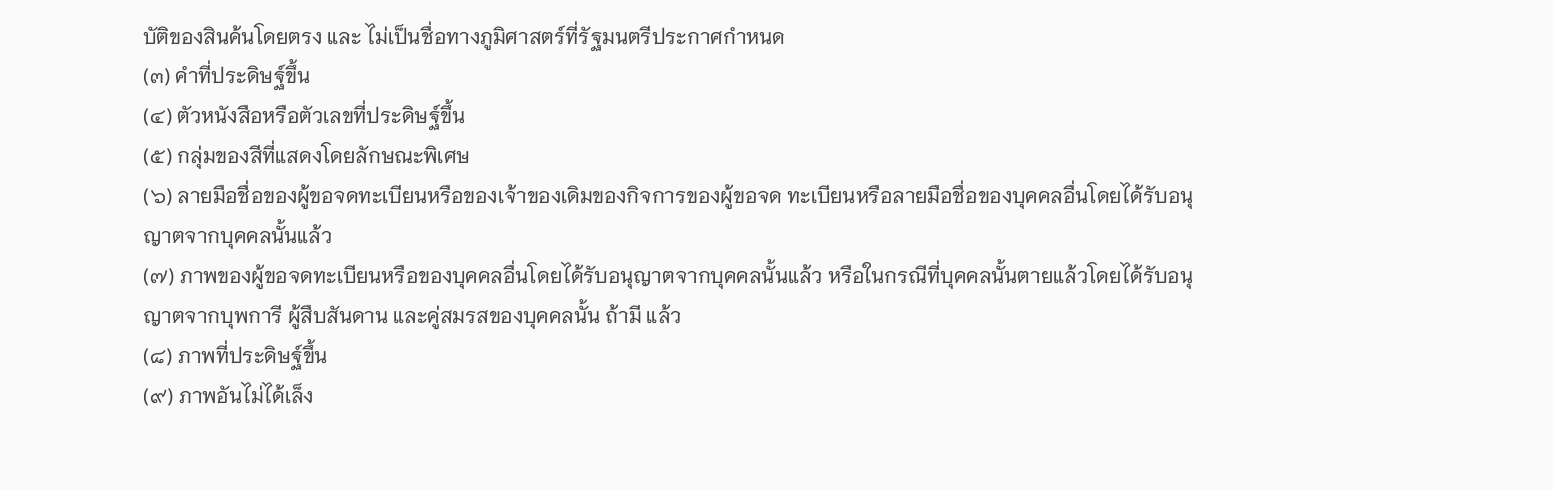บัติของสินค้นโดยตรง และ ไม่เป็นชื่อทางภูมิศาสตร์ที่รัฐมนตรีประกาศกำหนด
(๓) คำที่ประดิษฐ์ขึ้น
(๔) ตัวหนังสือหรือตัวเลขที่ประดิษฐ์ขึ้น
(๕) กลุ่มของสีที่แสดงโดยลักษณะพิเศษ
(๖) ลายมือชื่อของผู้ขอจดทะเบียนหรือของเจ้าของเดิมของกิจการของผู้ขอจด ทะเบียนหรือลายมือชื่อของบุคคลอื่นโดยได้รับอนุญาตจากบุคคลนั้นแล้ว
(๗) ภาพของผู้ขอจดทะเบียนหรือของบุคคลอื่นโดยได้รับอนุญาตจากบุคคลนั้นแล้ว หรือในกรณีที่บุคคลนั้นตายแล้วโดยได้รับอนุญาตจากบุพการี ผู้สืบสันดาน และคู่สมรสของบุคคลนั้น ถ้ามี แล้ว
(๘) ภาพที่ประดิษฐ์ขึ้น
(๙) ภาพอันไม่ได้เล็ง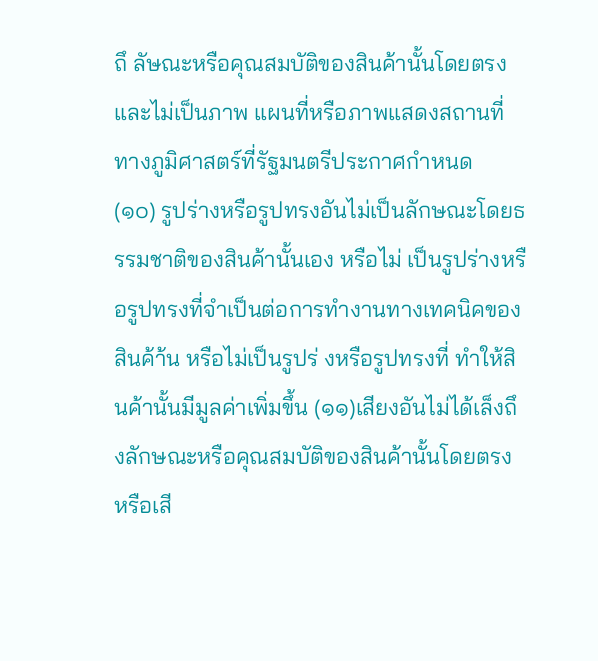ถึ ลัษณะหรือคุณสมบัติของสินค้านั้นโดยตรง และไม่เป็นภาพ แผนที่หรือภาพแสดงสถานที่ทางภูมิศาสตร์ที่รัฐมนตรีประกาศกำหนด
(๑๐) รูปร่างหรือรูปทรงอันไม่เป็นลักษณะโดยธรรมชาติของสินค้านั้นเอง หรือไม่ เป็นรูปร่างหรือรูปทรงที่จำเป็นต่อการทำงานทางเทคนิคของสินค้า้น หรือไม่เป็นรูปร่ งหรือรูปทรงที่ ทำให้สินค้านั้นมีมูลค่าเพิ่มขึ้น (๑๑)เสียงอันไม่ได้เล็งถึงลักษณะหรือคุณสมบัติของสินค้านั้นโดยตรง หรือเสี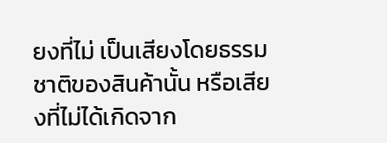ยงที่ไม่ เป็นเสียงโดยธรรมชาติของสินค้านั้น หรือเสียงที่ไม่ได้เกิดจาก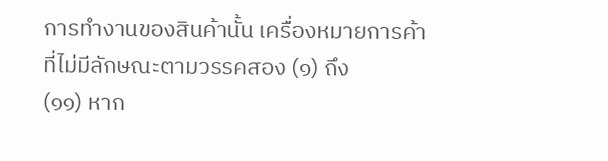การทำงานของสินค้านั้น เครื่องหมายการค้าที่ไม่มีลักษณะตามวรรคสอง (๑) ถึง
(๑๑) หาก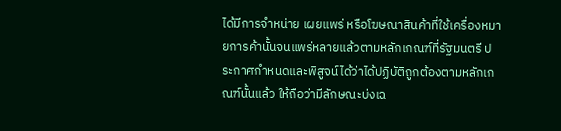ได้มีการจำหน่าย เผยแพร่ หรือโฆษณาสินค้าที่ใช้เครื่องหมายการค้านั้นจนแพร่หลายแล้วตามหลักเกณฑ์ที่รัฐมนตรี ประกาศกำหนดและพิสูจน์ได้ว่าได้ปฏิบัติถูกต้องตามหลักเกณฑ์นั้นแล้ว ให้ถือว่ามีลักษณะบ่งเฉ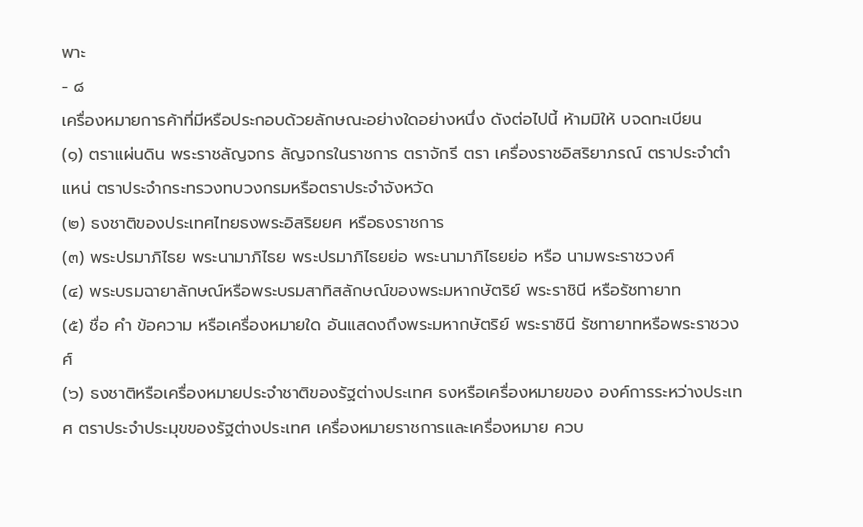พาะ
- ๘
เครื่องหมายการค้าที่มีหรือประกอบด้วยลักษณะอย่างใดอย่างหนึ่ง ดังต่อไปนี้ ห้ามมิให้ บจดทะเบียน
(๑) ตราแผ่นดิน พระราชลัญจกร ลัญจกรในราชการ ตราจักรี ตรา เครื่องราชอิสริยาภรณ์ ตราประจำตำแหน่ ตราประจำกระทรวงทบวงกรมหรือตราประจำจังหวัด
(๒) ธงชาติของประเทศไทยธงพระอิสริยยศ หรือธงราชการ
(๓) พระปรมาภิไธย พระนามาภิไธย พระปรมาภิไธยย่อ พระนามาภิไธยย่อ หรือ นามพระราชวงศ์
(๔) พระบรมฉายาลักษณ์หรือพระบรมสาทิสลักษณ์ของพระมหากษัตริย์ พระราชินี หรือรัชทายาท
(๕) ชื่อ คำ ข้อความ หรือเครื่องหมายใด อันแสดงถึงพระมหากษัตริย์ พระราชินี รัชทายาทหรือพระราชวงศ์
(๖) ธงชาติหรือเครื่องหมายประจำชาติของรัฐต่างประเทศ ธงหรือเครื่องหมายของ องค์การระหว่างประเทศ ตราประจำประมุขของรัฐต่างประเทศ เครื่องหมายราชการและเครื่องหมาย ควบ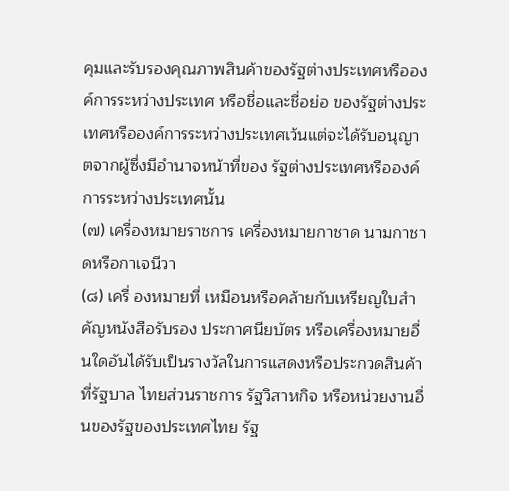คุมและรับรองคุณภาพสินค้าของรัฐต่างประเทศหรือองค์การระหว่างประเทศ หรือชื่อและชื่อย่อ ของรัฐต่างประเทศหรือองค์การระหว่างประเทศเว้นแต่จะได้รับอนุญาตจากผู้ซึ่งมีอำนาจหน้าที่ของ รัฐต่างประเทศหรือองค์การระหว่างประเทศนั้น
(๗) เครื่องหมายราชการ เครื่องหมายกาชาด นามกาชาดหรือกาเจนีวา
(๘) เครื่ องหมายที่ เหมือนหรือคล้ายกับเหรียญใบสำคัญหนังสือรับรอง ประกาศนียบัตร หรือเครื่องหมายอื่นใดอันได้รับเป็นรางวัลในการแสดงหรือประกวดสินค้าที่รัฐบาล ไทยส่วนราชการ รัฐวิสาหกิจ หรือหน่วยงานอื่นของรัฐของประเทศไทย รัฐ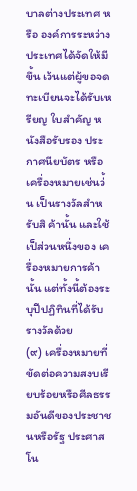บาลต่างประเทศ หรือ องค์การระหว่างประเทศได้จัดให้มีขึ้น เว้นแต่ผู้ขอจดทะเบียนจะได้รับเหรียญ ใบสำคัญ หนังสือรับรอง ประกาศนียบัตร หรือเครื่องหมายเช่นว่้น เป็นรางวัลสำหรับสิ ค้านั้น และใช้เป็ส่วนหนึ่งของ เครื่องหมายการค้านั้น แต่ทั้งนี้ต้องระบุปีปฏิทินที่ได้รับรางวัลด้วย
(๙) เครื่องหมายที่ขัดต่อความสงบเรียบร้อยหรือศีลธรรมอันดีของประชาชนหรือรัฐ ประศาสโน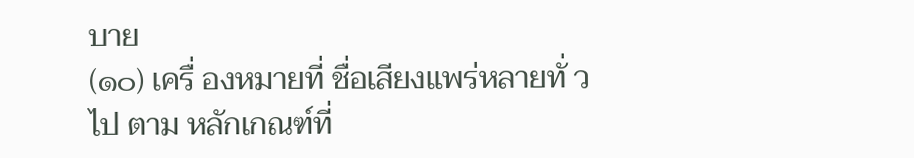บาย
(๑๐) เครื่ องหมายที่ ชื่อเสียงแพร่หลายทั่ วไป ตาม หลักเกณฑ์ที่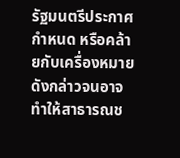รัฐมนตรีประกาศกำหนด หรือคล้ายกับเครื่องหมายดังกล่าวจนอาจทำให้สาธารณช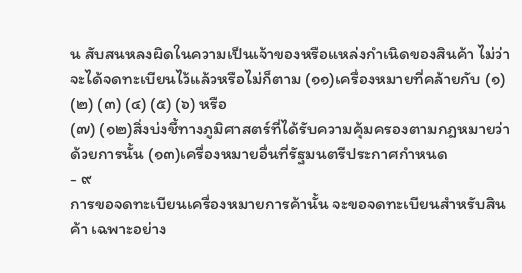น สับสนหลงผิดในความเป็นเจ้าของหรือแหล่งกำเนิดของสินค้า ไม่ว่าจะได้จดทะเบียนไว้แล้วหรือไม่ก็ตาม (๑๑)เครื่องหมายที่คล้ายกับ (๑) (๒) (๓) (๔) (๕) (๖) หรือ
(๗) (๑๒)สิ่งบ่งชี้ทางภูมิศาสตร์ที่ได้รับความคุ้มครองตามกฎหมายว่าด้วยการนั้น (๑๓)เครื่องหมายอื่นที่รัฐมนตรีประกาศกำหนด
- ๙
การขอจดทะเบียนเครื่องหมายการค้านั้น จะขอจดทะเบียนสำหรับสินค้า เฉพาะอย่าง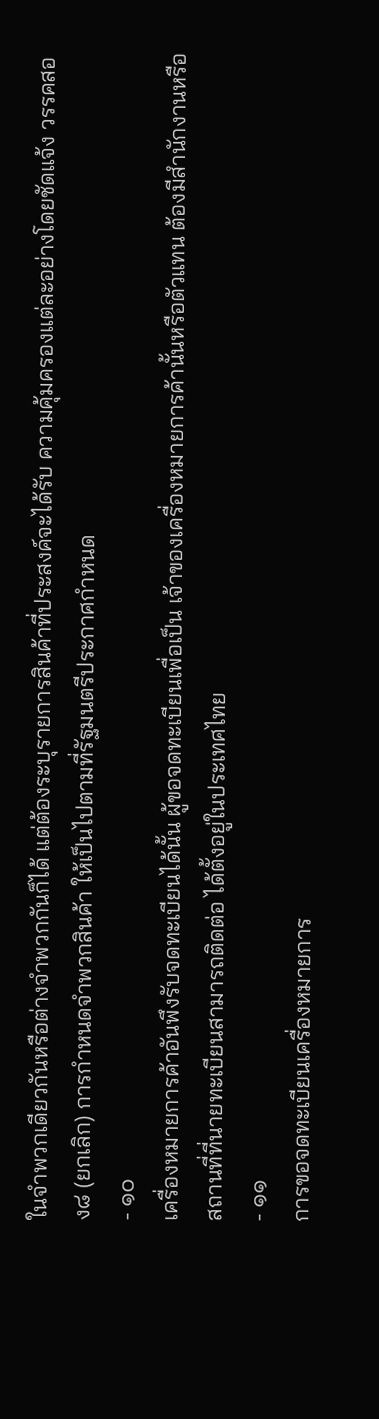ในจำพวกเดียวกันหรือต่างจำพวกกันก็ได้ แต่ต้องระบุรายการสินค้าที่ประสงค์จะได้รับ ความคุ้มครองแต่ละอย่างโดยชัดแจ้ง วรรคสอง๘ (ยกเลิก) การกำหนดจำพวกสินค้า ให้เป็นไปตามที่รัฐมนตรีประกาศกำหนด
- ๑๐
เครื่องหมายการค้าอันพึงรับจดทะเบียนได้นั้น ผู้ขอจดทะเบียนเพื่อเป็น เจ้าของเครื่องหมายการค้านั้นหรือตัวแทน ต้องมีสำนักงานหรือสถานที่ที่นายทะเบียนสามารถติดต่อ ได้ตั้งอยู่ในประเทศไทย
- ๑๑
การขอจดทะเบียนเครื่องหมายการ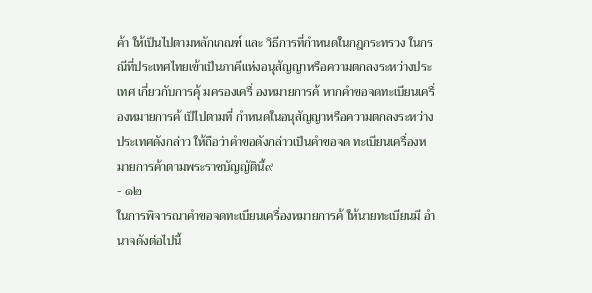ค้า ให้เป็นไปตามหลักเกณฑ์ และ วิธีการที่กำหนดในกฎกระทรวง ในกรณีที่ประเทศไทยเข้าเป็นภาคีแห่งอนุสัญญาหรือความตกลงระหว่างประเทศ เกี่ยวกับการคุ้ มครองเครื่ องหมายการค้ หากคำขอจดทะเบียนเครื่องหมายการค้ เป็ไปตามที่ กำหนดในอนุสัญญาหรือความตกลงระหว่างประเทศดังกล่าว ให้ถือว่าคำขอดังกล่าวเป็นคำขอจด ทะเบียนเครื่องหมายการค้าตามพระราชบัญญัตินี้๙
- ๑๒
ในการพิจารณาคำขอจดทะเบียนเครื่องหมายการค้ ให้นายทะเบียนมี อำนาจดังต่อไปนี้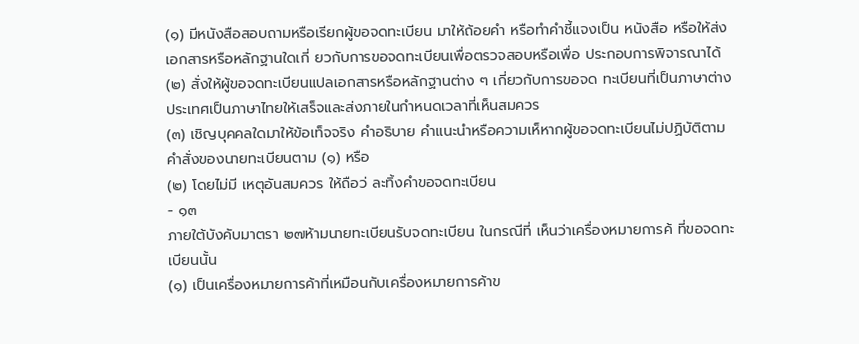(๑) มีหนังสือสอบถามหรือเรียกผู้ขอจดทะเบียน มาให้ถ้อยคำ หรือทำคำชี้แจงเป็น หนังสือ หรือให้ส่งเอกสารหรือหลักฐานใดเกี่ ยวกับการขอจดทะเบียนเพื่อตรวจสอบหรือเพื่อ ประกอบการพิจารณาได้
(๒) สั่งให้ผู้ขอจดทะเบียนแปลเอกสารหรือหลักฐานต่าง ๆ เกี่ยวกับการขอจด ทะเบียนที่เป็นภาษาต่างประเทศเป็นภาษาไทยให้เสร็จและส่งภายในกำหนดเวลาที่เห็นสมควร
(๓) เชิญบุคคลใดมาให้ข้อเท็จจริง คำอธิบาย คำแนะนำหรือความเห็หากผู้ขอจดทะเบียนไม่ปฏิบัติตามคำสั่งของนายทะเบียนตาม (๑) หรือ
(๒) โดยไม่มี เหตุอันสมควร ให้ถือว่ ละทิ้งคำขอจดทะเบียน
- ๑๓
ภายใต้บังคับมาตรา ๒๗ห้ามนายทะเบียนรับจดทะเบียน ในกรณีที่ เห็นว่าเครื่องหมายการค้ ที่ขอจดทะเบียนนั้น
(๑) เป็นเครื่องหมายการค้าที่เหมือนกับเครื่องหมายการค้าข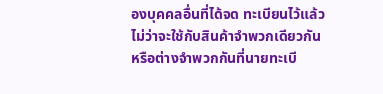องบุคคลอื่นที่ได้จด ทะเบียนไว้แล้ว ไม่ว่าจะใช้กับสินค้าจำพวกเดียวกันหรือต่างจำพวกกันที่นายทะเบี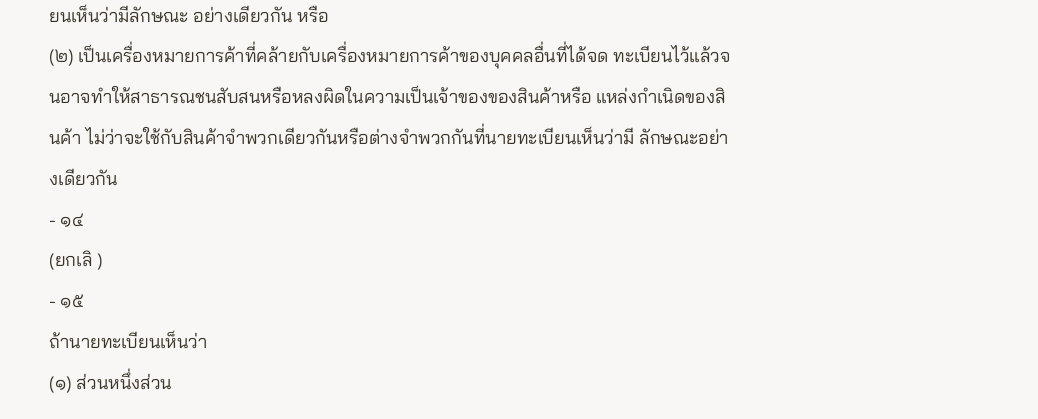ยนเห็นว่ามีลักษณะ อย่างเดียวกัน หรือ
(๒) เป็นเครื่องหมายการค้าที่คล้ายกับเครื่องหมายการค้าของบุคคลอื่นที่ได้จด ทะเบียนไว้แล้วจนอาจทำให้สาธารณชนสับสนหรือหลงผิดในความเป็นเจ้าของของสินค้าหรือ แหล่งกำเนิดของสินค้า ไม่ว่าจะใช้กับสินค้าจำพวกเดียวกันหรือต่างจำพวกกันที่นายทะเบียนเห็นว่ามี ลักษณะอย่างเดียวกัน
- ๑๔
(ยกเลิ )
- ๑๕
ถ้านายทะเบียนเห็นว่า
(๑) ส่วนหนึ่งส่วน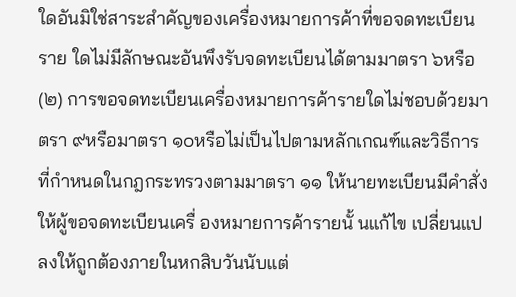ใดอันมิใช่สาระสำคัญของเครื่องหมายการค้าที่ขอจดทะเบียนราย ใดไม่มีลักษณะอันพึงรับจดทะเบียนได้ตามมาตรา ๖หรือ
(๒) การขอจดทะเบียนเครื่องหมายการค้ารายใดไม่ชอบด้วยมาตรา ๙หรือมาตรา ๑๐หรือไม่เป็นไปตามหลักเกณฑ์และวิธีการที่กำหนดในกฎกระทรวงตามมาตรา ๑๑ ให้นายทะเบียนมีคำสั่งให้ผู้ขอจดทะเบียนเครื่ องหมายการค้ารายนั้ นแก้ไข เปลี่ยนแปลงให้ถูกต้องภายในหกสิบวันนับแต่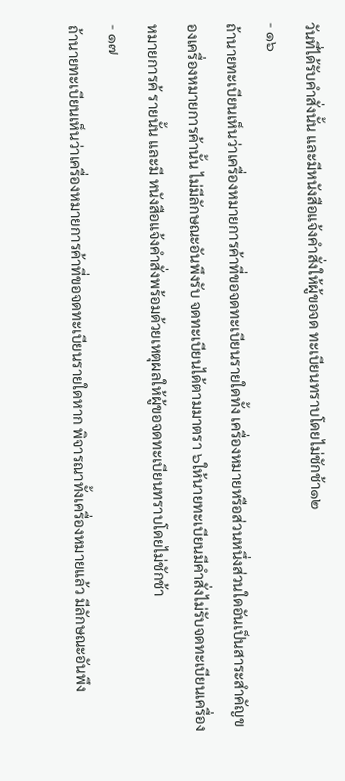วันที่ได้รับคำสั่งนั้น และมีหนังสือแจ้งคำสั่งให้ผู้ขอจด ทะเบียนทราบโดยไม่ชักช้า๑๒
- ๑๖
ถ้านายทะเบียนเห็นว่าเครื่องหมายการค้าที่ขอจดทะเบียนรายใดทั้ง เครื่องหมายหรือส่วนหนึ่งส่วนใดอันเป็นสาระสำคัญของเครื่องหมายการค้านั้น ไม่มีลักษณะอันพึงรับ จดทะเบียนได้ตามมาตรา ๖ให้นายทะเบียนมีคำสั่งไม่รับจดทะเบียนเครื่องหมายการค้ รายนั้น และมี หนังสือแจ้งคำสั่งพร้อมด้วยเหตุผลให้ผู้ขอจดทะเบียนทราบโดยไม่ชักช้า
- ๑๗
ถ้านายทะเบียนเห็นว่าเครื่องหมายการค้าที่ขอจดทะเบียนรายใดหาก พิจารณาทั้งเครื่องหมายแล้ว มีลักษณะอันพึง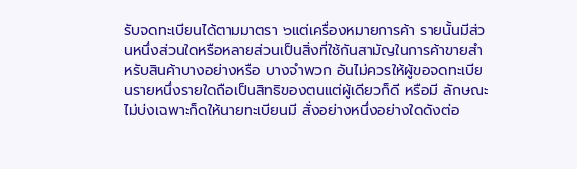รับจดทะเบียนได้ตามมาตรา ๖แต่เครื่องหมายการค้า รายนั้นมีส่วนหนึ่งส่วนใดหรือหลายส่วนเป็นสิ่งที่ใช้กันสามัญในการค้าขายสำหรับสินค้าบางอย่างหรือ บางจำพวก อันไม่ควรให้ผู้ขอจดทะเบียนรายหนึ่งรายใดถือเป็นสิทธิของตนแต่ผู้เดียวก็ดี หรือมี ลักษณะไม่บ่งเฉพาะก็ดให้นายทะเบียนมี สั่งอย่างหนึ่งอย่างใดดังต่อ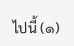ไปนี้ (๑)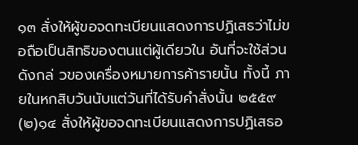๑๓ สั่งให้ผู้ขอจดทะเบียนแสดงการปฏิเสธว่าไม่ขอถือเป็นสิทธิของตนแต่ผู้เดียวใน อันที่จะใช้ส่วนดังกล่ วของเครื่องหมายการค้ารายนั้น ทั้งนี้ ภายในหกสิบวันนับแต่วันที่ได้รับคำสั่งนั้น ๒๕๕๙ (๒)๑๔ สั่งให้ผู้ขอจดทะเบียนแสดงการปฏิเสธอ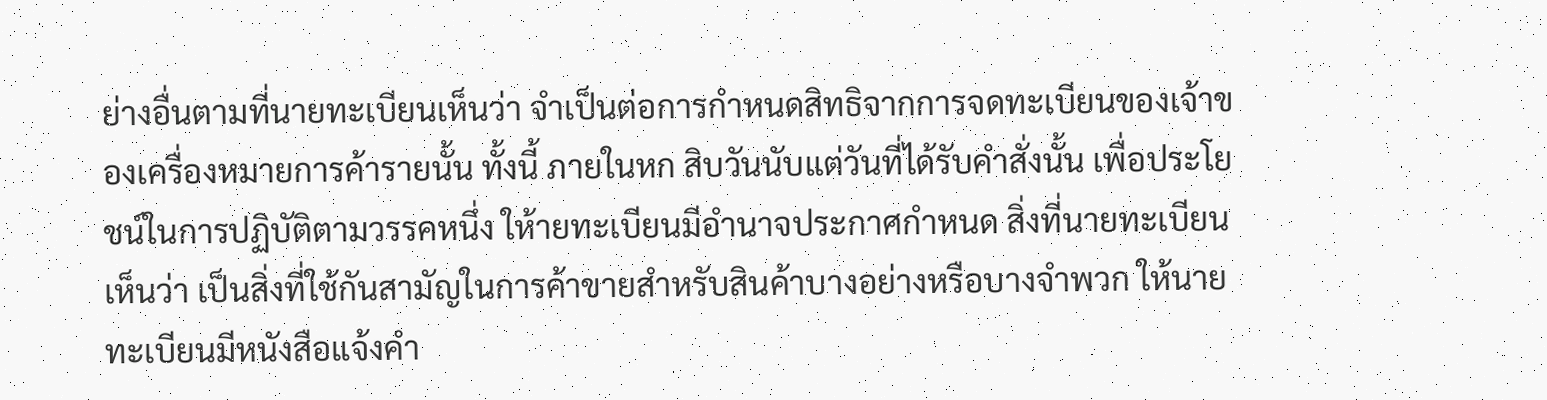ย่างอื่นตามที่นายทะเบียนเห็นว่า จำเป็นต่อการกำหนดสิทธิจากการจดทะเบียนของเจ้าของเครื่องหมายการค้ารายนั้น ทั้งนี้ ภายในหก สิบวันนับแต่วันที่ได้รับคำสั่งนั้น เพื่อประโยชน์ในการปฏิบัติตามวรรคหนึ่ง ให้ายทะเบียนมีอำนาจประกาศกำหนด สิ่งที่นายทะเบียนเห็นว่า เป็นสิ่งที่ใช้กันสามัญในการค้าขายสำหรับสินค้าบางอย่างหรือบางจำพวก ให้นายทะเบียนมีหนังสือแจ้งคำ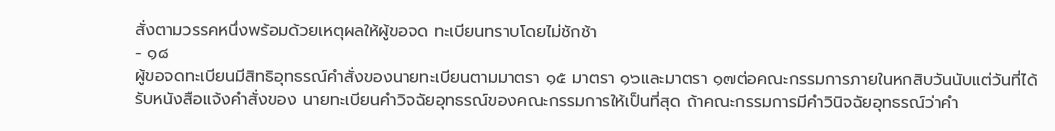สั่งตามวรรคหนึ่งพร้อมด้วยเหตุผลให้ผู้ขอจด ทะเบียนทราบโดยไม่ชักช้า
- ๑๘
ผู้ขอจดทะเบียนมีสิทธิอุทธรณ์คำสั่งของนายทะเบียนตามมาตรา ๑๕ มาตรา ๑๖และมาตรา ๑๗ต่อคณะกรรมการภายในหกสิบวันนับแต่วันที่ได้รับหนังสือแจ้งคำสั่งของ นายทะเบียนคำวิจฉัยอุทธรณ์ของคณะกรรมการให้เป็นที่สุด ถ้าคณะกรรมการมีคำวินิจฉัยอุทธรณ์ว่าคำ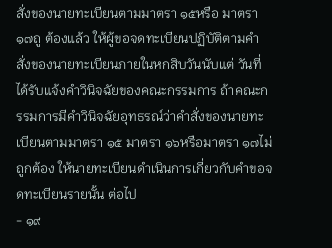สั่งของนายทะเบียนตามมาตรา ๑๕หรือ มาตรา ๑๗ถู ต้องแล้ว ให้ผู้ขอจดทะเบียนปฏิบัติตามคำสั่งของนายทะเบียนภายในหกสิบวันนับแต่ วันที่ได้รับแจ้งคำวินิจฉัยของคณะกรรมการ ถ้าคณะกรรมการมีคำวินิจฉัยอุทธรณ์ว่าคำสั่งของนายทะเบียนตามมาตรา ๑๕ มาตรา ๑๖หรือมาตรา ๑๗ไม่ถูกต้อง ให้นายทะเบียนดำเนินการเกี่ยวกับคำขอจดทะเบียนรายนั้น ต่อไป
- ๑๙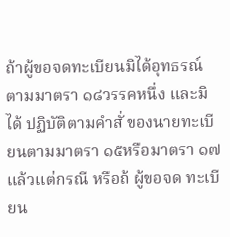ถ้าผู้ขอจดทะเบียนมิได้อุทธรณ์ตามมาตรา ๑๘วรรคหนึ่ง และมิได้ ปฏิบัติตามคำสั่ ของนายทะเบียนตามมาตรา ๑๕หรือมาตรา ๑๗แล้วแต่กรณี หรือถ้ ผู้ขอจด ทะเบียน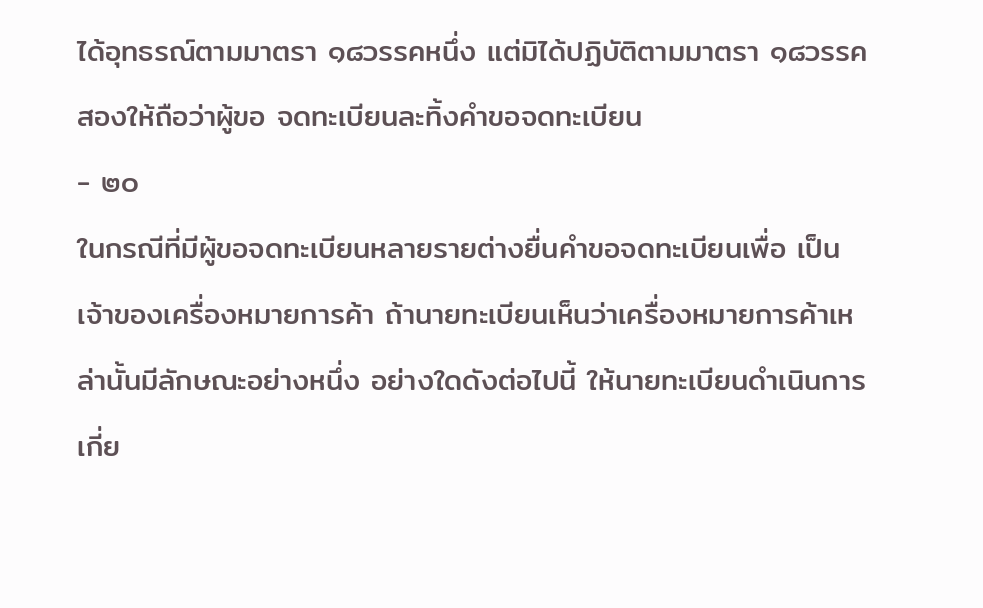ได้อุทธรณ์ตามมาตรา ๑๘วรรคหนึ่ง แต่มิได้ปฏิบัติตามมาตรา ๑๘วรรคสองให้ถือว่าผู้ขอ จดทะเบียนละทิ้งคำขอจดทะเบียน
- ๒๐
ในกรณีที่มีผู้ขอจดทะเบียนหลายรายต่างยื่นคำขอจดทะเบียนเพื่อ เป็นเจ้าของเครื่องหมายการค้า ถ้านายทะเบียนเห็นว่าเครื่องหมายการค้าเหล่านั้นมีลักษณะอย่างหนึ่ง อย่างใดดังต่อไปนี้ ให้นายทะเบียนดำเนินการเกี่ย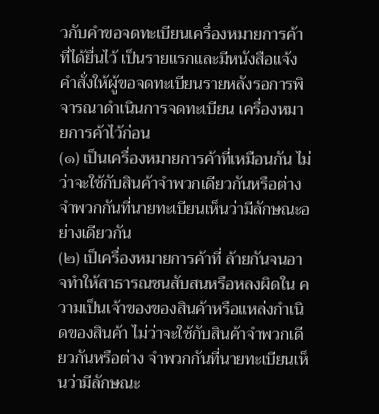วกับคำขอจดทะเบียนเครื่องหมายการค้าที่ได้ยื่นไว้ เป็นรายแรกและมีหนังสือแจ้งคำสั่งให้ผู้ขอจดทะเบียนรายหลังรอการพิจารณาดำเนินการจดทะเบียน เครื่องหมายการค้าไว้ก่อน
(๑) เป็นเครื่องหมายการค้าที่เหมือนกัน ไม่ว่าจะใช้กับสินค้าจำพวกเดียวกันหรือต่าง จำพวกกันที่นายทะเบียนเห็นว่ามีลักษณะอย่างเดียวกัน
(๒) เป็เครื่องหมายการค้าที่ ล้ายกันจนอาจทำให้สาธารณชนสับสนหรือหลงผิดใน ความเป็นเจ้าของของสินค้าหรือแหล่งกำเนิดของสินค้า ไม่ว่าจะใช้กับสินค้าจำพวกเดียวกันหรือต่าง จำพวกกันที่นายทะเบียนเห็นว่ามีลักษณะ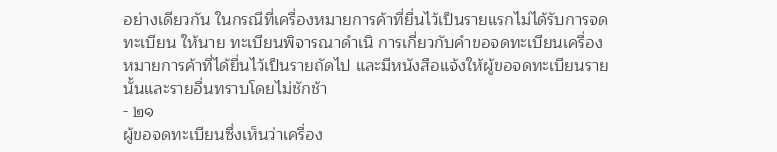อย่างเดียวกัน ในกรณีที่เครื่องหมายการค้าที่ยื่นไว้เป็นรายแรกไม่ได้รับการจดทะเบียน ให้นาย ทะเบียนพิจารณาดำเนิ การเกี่ยวกับคำขอจดทะเบียนเครื่องหมายการค้าที่ได้ยื่นไว้เป็นรายถัดไป และมีหนังสือแจ้งให้ผู้ขอจดทะเบียนรายนั้นและรายอื่นทราบโดยไม่ชักช้า
- ๒๑
ผู้ขอจดทะเบียนซึ่งเห็นว่าเครื่อง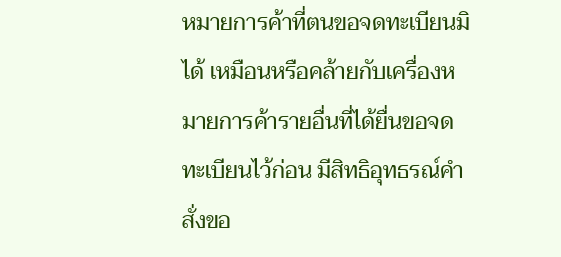หมายการค้าที่ตนขอจดทะเบียนมิได้ เหมือนหรือคล้ายกับเครื่องหมายการค้ารายอื่นที่ได้ยื่นขอจดทะเบียนไว้ก่อน มีสิทธิอุทธรณ์คำสั่งขอ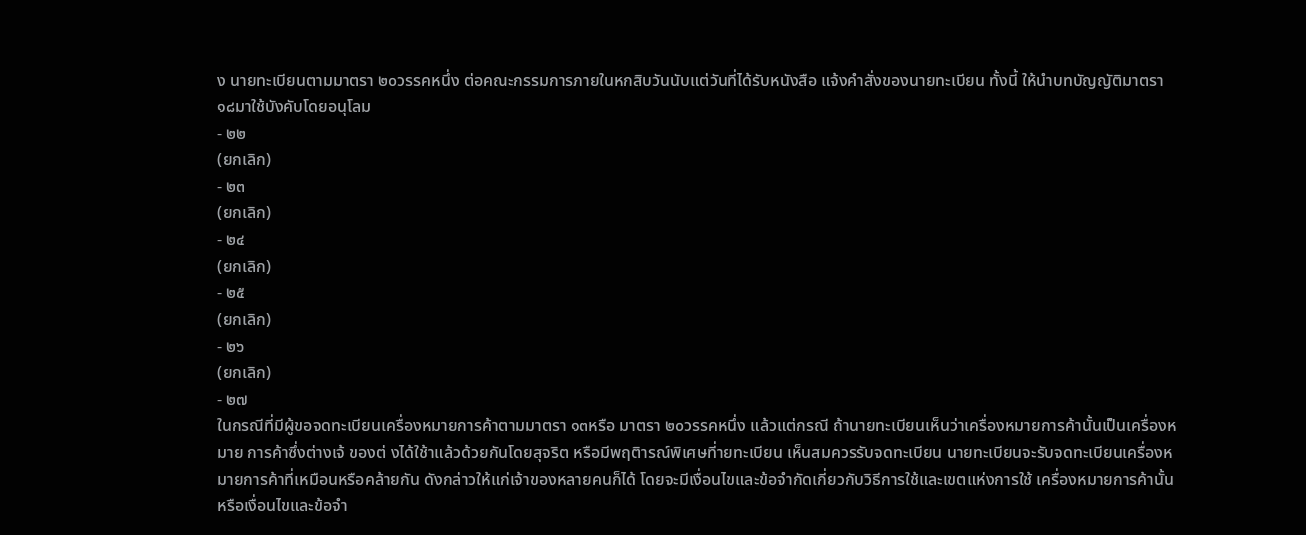ง นายทะเบียนตามมาตรา ๒๐วรรคหนึ่ง ต่อคณะกรรมการภายในหกสิบวันนับแต่วันที่ได้รับหนังสือ แจ้งคำสั่งของนายทะเบียน ทั้งนี้ ให้นำบทบัญญัติมาตรา ๑๘มาใช้บังคับโดยอนุโลม
- ๒๒
(ยกเลิก)
- ๒๓
(ยกเลิก)
- ๒๔
(ยกเลิก)
- ๒๕
(ยกเลิก)
- ๒๖
(ยกเลิก)
- ๒๗
ในกรณีที่มีผู้ขอจดทะเบียนเครื่องหมายการค้าตามมาตรา ๑๓หรือ มาตรา ๒๐วรรคหนึ่ง แล้วแต่กรณี ถ้านายทะเบียนเห็นว่าเครื่องหมายการค้านั้นเป็นเครื่องหมาย การค้าซึ่งต่างเจ้ ของต่ งได้ใช้าแล้วด้วยกันโดยสุจริต หรือมีพฤติารณ์พิเศษที่ายทะเบียน เห็นสมควรรับจดทะเบียน นายทะเบียนจะรับจดทะเบียนเครื่องหมายการค้าที่เหมือนหรือคล้ายกัน ดังกล่าวให้แก่เจ้าของหลายคนก็ได้ โดยจะมีเงื่อนไขและข้อจำกัดเกี่ยวกับวิธีการใช้และเขตแห่งการใช้ เครื่องหมายการค้านั้น หรือเงื่อนไขและข้อจำ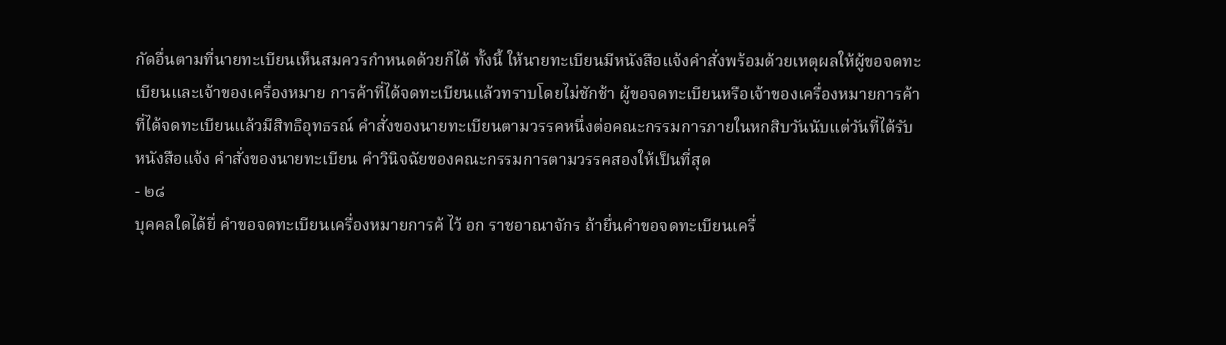กัดอื่นตามที่นายทะเบียนเห็นสมควรกำหนดด้วยก็ได้ ทั้งนี้ ให้นายทะเบียนมีหนังสือแจ้งคำสั่งพร้อมด้วยเหตุผลให้ผู้ขอจดทะเบียนและเจ้าของเครื่องหมาย การค้าที่ได้จดทะเบียนแล้วทราบโดยไม่ชักช้า ผู้ขอจดทะเบียนหรือเจ้าของเครื่องหมายการค้าที่ได้จดทะเบียนแล้วมีสิทธิอุทธรณ์ คำสั่งของนายทะเบียนตามวรรคหนึ่งต่อคณะกรรมการภายในหกสิบวันนับแต่วันที่ได้รับหนังสือแจ้ง คำสั่งของนายทะเบียน คำวินิจฉัยของคณะกรรมการตามวรรคสองให้เป็นที่สุด
- ๒๘
บุคคลใดได้ยื่ คำขอจดทะเบียนเครื่องหมายการค้ ไว้ อก ราชอาณาจักร ถ้ายื่นคำขอจดทะเบียนเครื่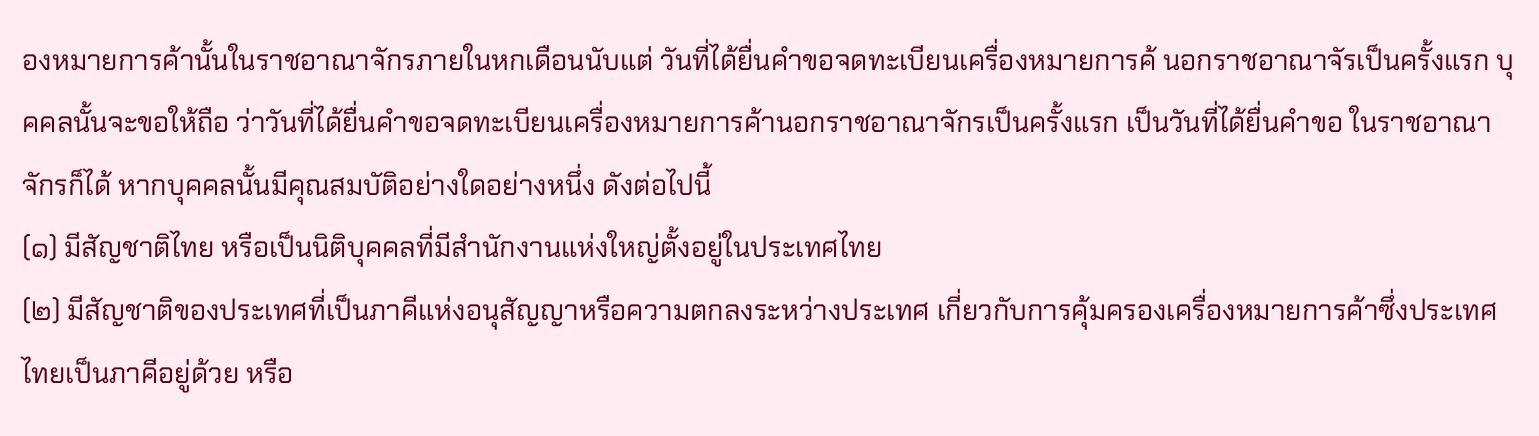องหมายการค้านั้นในราชอาณาจักรภายในหกเดือนนับแต่ วันที่ได้ยื่นคำขอจดทะเบียนเครื่องหมายการค้ นอกราชอาณาจัรเป็นครั้งแรก บุคคลนั้นจะขอให้ถือ ว่าวันที่ได้ยื่นคำขอจดทะเบียนเครื่องหมายการค้านอกราชอาณาจักรเป็นครั้งแรก เป็นวันที่ได้ยื่นคำขอ ในราชอาณาจักรก็ได้ หากบุคคลนั้นมีคุณสมบัติอย่างใดอย่างหนึ่ง ดังต่อไปนี้
(๑) มีสัญชาติไทย หรือเป็นนิติบุคคลที่มีสำนักงานแห่งใหญ่ตั้งอยู่ในประเทศไทย
(๒) มีสัญชาติของประเทศที่เป็นภาคีแห่งอนุสัญญาหรือความตกลงระหว่างประเทศ เกี่ยวกับการคุ้มครองเครื่องหมายการค้าซึ่งประเทศไทยเป็นภาคีอยู่ด้วย หรือ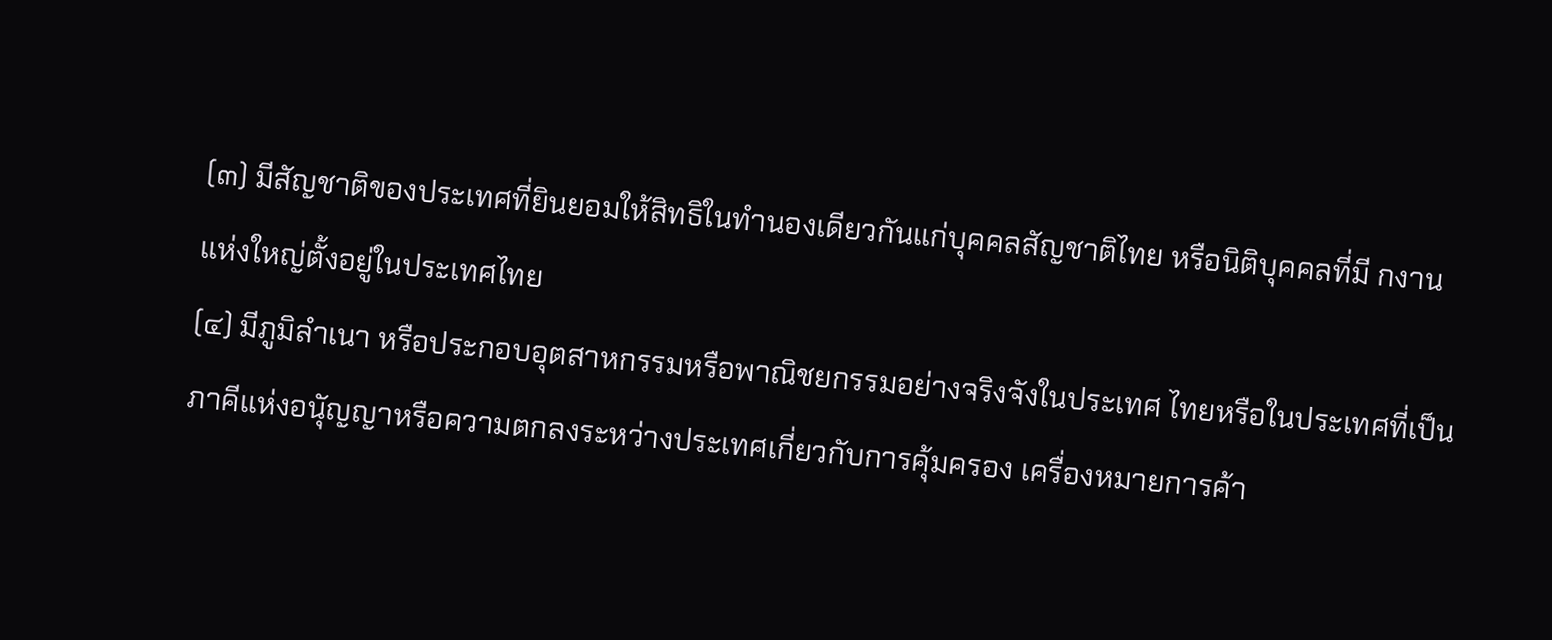(๓) มีสัญชาติของประเทศที่ยินยอมให้สิทธิในทำนองเดียวกันแก่บุคคลสัญชาติไทย หรือนิติบุคคลที่มี กงานแห่งใหญ่ตั้งอยู่ในประเทศไทย
(๔) มีภูมิลำเนา หรือประกอบอุตสาหกรรมหรือพาณิชยกรรมอย่างจริงจังในประเทศ ไทยหรือในประเทศที่เป็นภาคีแห่งอนุัญญาหรือความตกลงระหว่างประเทศเกี่ยวกับการคุ้มครอง เครื่องหมายการค้า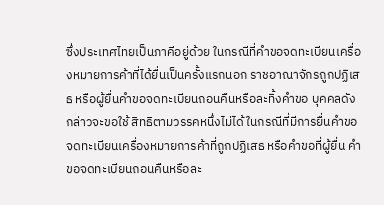ซึ่งประเทศไทยเป็นภาคีอยู่ด้วย ในกรณีที่คำขอจดทะเบียนเครื่องหมายการค้าที่ได้ยื่นเป็นครั้งแรกนอก ราชอาณาจักรถูกปฏิเสธ หรือผู้ยื่นคำขอจดทะเบียนถอนคืนหรือละทิ้งคำขอ บุคคลดังกล่าวจะขอใช้ สิทธิตามวรรคหนึ่งไม่ได้ ในกรณีที่มีการยื่นคำขอจดทะเบียนเครื่องหมายการค้าที่ถูกปฏิเสธ หรือคำขอที่ผู้ยื่น คำขอจดทะเบียนถอนคืนหรือละ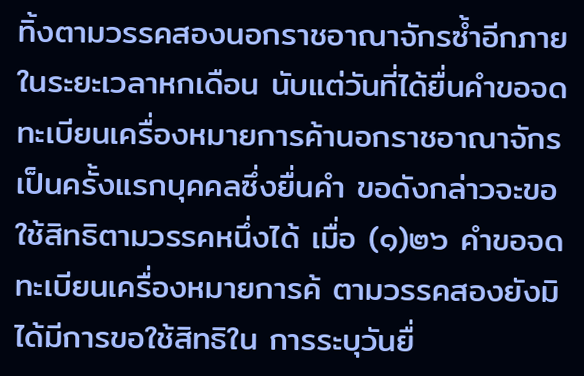ทิ้งตามวรรคสองนอกราชอาณาจักรซ้ำอีกภายในระยะเวลาหกเดือน นับแต่วันที่ได้ยื่นคำขอจดทะเบียนเครื่องหมายการค้านอกราชอาณาจักรเป็นครั้งแรกบุคคลซึ่งยื่นคำ ขอดังกล่าวจะขอใช้สิทธิตามวรรคหนึ่งได้ เมื่อ (๑)๒๖ คำขอจดทะเบียนเครื่องหมายการค้ ตามวรรคสองยังมิได้มีการขอใช้สิทธิใน การระบุวันยื่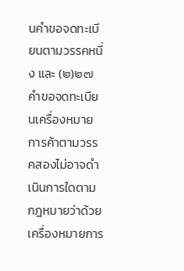นคำขอจดทะเบียนตามวรรคหนึ่ง และ (๒)๒๗คำขอจดทะเบียนเครื่องหมายการค้าตามวรรคสองไม่อาจดำเนินการใดตาม กฎหมายว่าด้วยเครื่องหมายการ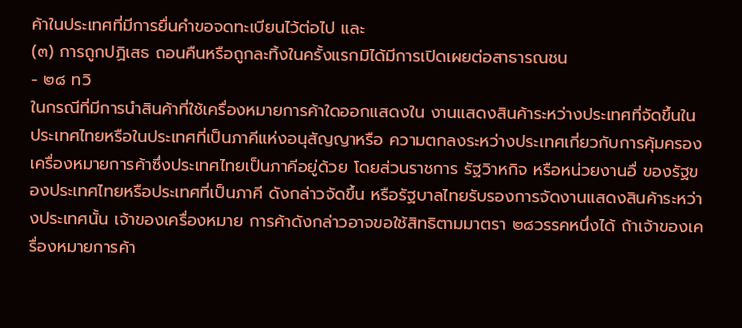ค้าในประเทศที่มีการยื่นคำขอจดทะเบียนไว้ต่อไป และ
(๓) การถูกปฏิเสธ ถอนคืนหรือถูกละทิ้งในครั้งแรกมิได้มีการเปิดเผยต่อสาธารณชน
- ๒๘ ทวิ
ในกรณีที่มีการนำสินค้าที่ใช้เครื่องหมายการค้าใดออกแสดงใน งานแสดงสินค้าระหว่างประเทศที่จัดขึ้นในประเทศไทยหรือในประเทศที่เป็นภาคีแห่งอนุสัญญาหรือ ความตกลงระหว่างประเทศเกี่ยวกับการคุ้มครองเครื่องหมายการค้าซึ่งประเทศไทยเป็นภาคีอยู่ด้วย โดยส่วนราชการ รัฐวิาหกิจ หรือหน่วยงานอื่ ของรัฐของประเทศไทยหรือประเทศที่เป็นภาคี ดังกล่าวจัดขึ้น หรือรัฐบาลไทยรับรองการจัดงานแสดงสินค้าระหว่างประเทศนั้น เจ้าของเครื่องหมาย การค้าดังกล่าวอาจขอใช้สิทธิตามมาตรา ๒๘วรรคหนึ่งได้ ถ้าเจ้าของเครื่องหมายการค้า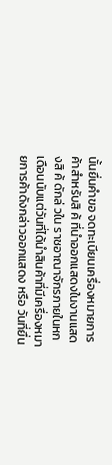นั้นยื่นคำขอ จดทะเบียนเครื่องหมายการค้าสำหรับสิ ค้ ที่นำออกแสดงในงานแสดงสิ ค้ ดักล่ วใน ราชอาณาจักรภายในหกเดือนนับแต่วันที่ได้นำสินค้าที่มีเครื่องหมายการค้าดังกล่าวออกแสดง หรือ วันที่ยื่น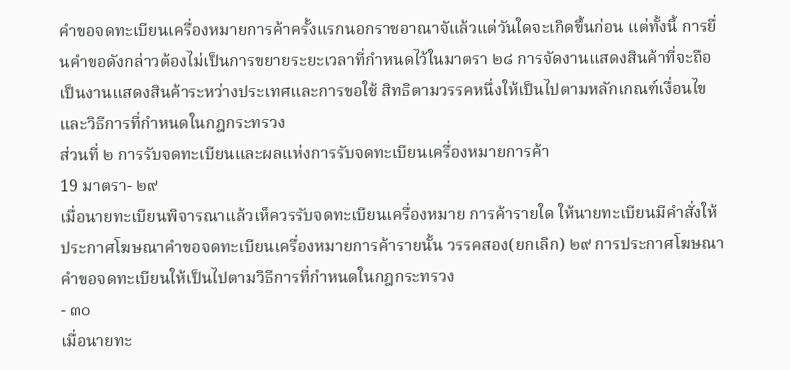คำขอจดทะเบียนเครื่องหมายการค้าครั้งแรกนอกราชอาณาจัแล้วแต่วันใดจะเกิดขึ้นก่อน แต่ทั้งนี้ การยื่นคำขอดังกล่าวต้องไม่เป็นการขยายระยะเวลาที่กำหนดไว้ในมาตรา ๒๘ การจัดงานแสดงสินค้าที่จะถือเป็นงานแสดงสินค้าระหว่างประเทศและการขอใช้ สิทธิตามวรรคหนึ่งให้เป็นไปตามหลักเกณฑ์เงื่อนไขและวิธีการที่กำหนดในกฎกระทรวง
ส่วนที่ ๒ การรับจดทะเบียนและผลแห่งการรับจดทะเบียนเครื่องหมายการค้า
19 มาตรา- ๒๙
เมื่อนายทะเบียนพิจารณาแล้วเห็ควรรับจดทะเบียนเครื่องหมาย การค้ารายใด ให้นายทะเบียนมีคำสั่งให้ประกาศโฆษณาคำขอจดทะเบียนเครื่องหมายการค้ารายนั้น วรรคสอง(ยกเลิก) ๒๙ การประกาศโฆษณาคำขอจดทะเบียนให้เป็นไปตามวิธีการที่กำหนดในกฎกระทรวง
- ๓๐
เมื่อนายทะ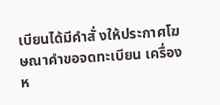เบียนได้มีคำสั่ งให้ประกาศโฆษณาคำขอจดทะเบียน เครื่องห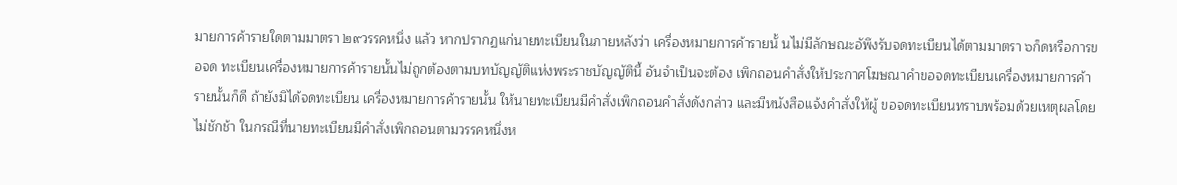มายการค้ารายใดตามมาตรา ๒๙วรรคหนึ่ง แล้ว หากปรากฏแก่นายทะเบียนในภายหลังว่า เครื่องหมายการค้ารายนั้ นไม่มีลักษณะอัพึงรับจดทะเบียนได้ตามมาตรา ๖ก็ดหรือการขอจด ทะเบียนเครื่องหมายการค้ารายนั้นไม่ถูกต้องตามบทบัญญัติแห่งพระราชบัญญัตินี้ อันจำเป็นจะต้อง เพิกถอนคำสั่งให้ประกาศโฆษณาคำขอจดทะเบียนเครื่องหมายการค้ารายนั้นก็ดี ถ้ายังมิได้จดทะเบียน เครื่องหมายการค้ารายนั้น ให้นายทะเบียนมีคำสั่งเพิกถอนคำสั่งดังกล่าว และมีหนังสือแจ้งคำสั่งให้ผู้ ขอจดทะเบียนทราบพร้อมด้วยเหตุผลโดยไม่ชักช้า ในกรณีที่นายทะเบียนมีคำสั่งเพิกถอนตามวรรคหนึ่งห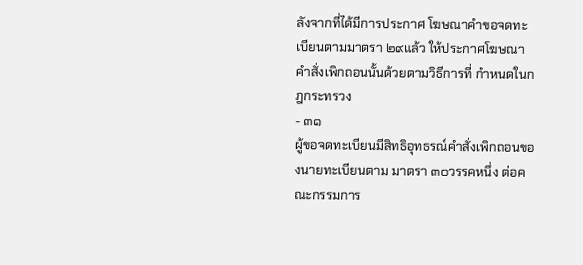ลังจากที่ได้มีการประกาศ โฆษณาคำขอจดทะเบียนตามมาตรา ๒๙แล้ว ให้ประกาศโฆษณาคำสั่งเพิกถอนนั้นด้วยตามวิธีการที่ กำหนดในกฎกระทรวง
- ๓๑
ผู้ขอจดทะเบียนมีสิทธิอุทธรณ์คำสั่งเพิกถอนของนายทะเบียนตาม มาตรา ๓๐วรรคหนึ่ง ต่อคณะกรรมการ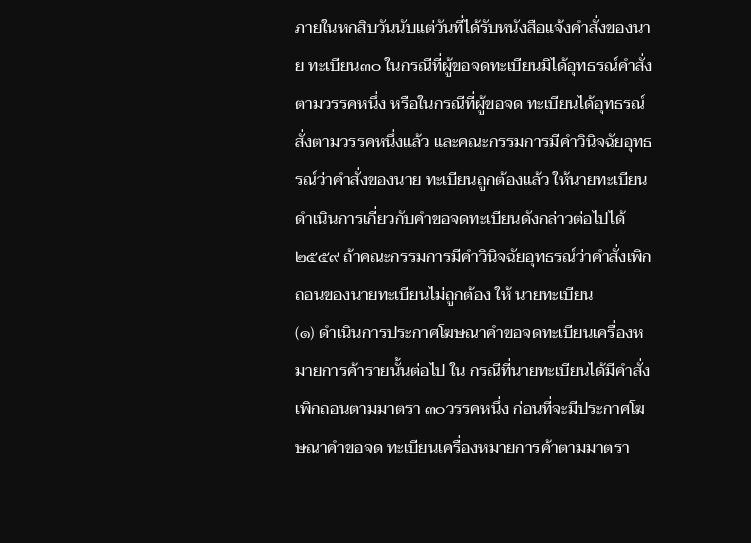ภายในหกสิบวันนับแต่วันที่ได้รับหนังสือแจ้งคำสั่งของนาย ทะเบียน๓๐ ในกรณีที่ผู้ขอจดทะเบียนมิได้อุทธรณ์คำสั่งตามวรรคหนึ่ง หรือในกรณีที่ผู้ขอจด ทะเบียนได้อุทธรณ์ สั่งตามวรรคหนึ่งแล้ว และคณะกรรมการมีคำวินิจฉัยอุทธรณ์ว่าคำสั่งของนาย ทะเบียนถูกต้องแล้ว ให้นายทะเบียนดำเนินการเกี่ยวกับคำขอจดทะเบียนดังกล่าวต่อไปได้ ๒๕๕๙ ถ้าคณะกรรมการมีคำวินิจฉัยอุทธรณ์ว่าคำสั่งเพิกถอนของนายทะเบียนไม่ถูกต้อง ให้ นายทะเบียน
(๑) ดำเนินการประกาศโฆษณาคำขอจดทะเบียนเครื่องหมายการค้ารายนั้นต่อไป ใน กรณีที่นายทะเบียนได้มีคำสั่งเพิกถอนตามมาตรา ๓๐วรรคหนึ่ง ก่อนที่จะมีประกาศโฆษณาคำขอจด ทะเบียนเครื่องหมายการค้าตามมาตรา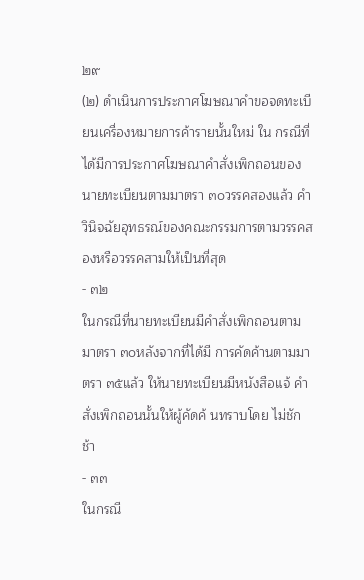๒๙
(๒) ดำเนินการประกาศโฆษณาคำขอจดทะเบียนเครื่องหมายการค้ารายนั้นใหม่ ใน กรณีที่ได้มีการประกาศโฆษณาคำสั่งเพิกถอนของนายทะเบียนตามมาตรา ๓๐วรรคสองแล้ว คำวินิจฉัยอุทธรณ์ของคณะกรรมการตามวรรคสองหรือวรรคสามให้เป็นที่สุด
- ๓๒
ในกรณีที่นายทะเบียนมีคำสั่งเพิกถอนตามมาตรา ๓๐หลังจากที่ได้มี การคัดค้านตามมาตรา ๓๕แล้ว ให้นายทะเบียนมีหนังสือแจ้ คำสั่งเพิกถอนนั้นให้ผู้คัดค้ นทราบโดย ไม่ชักช้า
- ๓๓
ในกรณี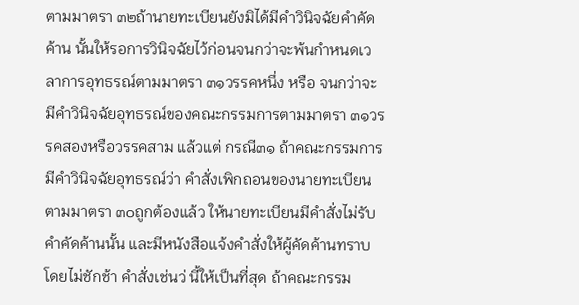ตามมาตรา ๓๒ถ้านายทะเบียนยังมิได้มีคำวินิจฉัยคำคัดค้าน นั้นให้รอการวินิจฉัยไว้ก่อนจนกว่าจะพ้นกำหนดเวลาการอุทธรณ์ตามมาตรา ๓๑วรรคหนึ่ง หรือ จนกว่าจะมีคำวินิจฉัยอุทธรณ์ของคณะกรรมการตามมาตรา ๓๑วรรคสองหรือวรรคสาม แล้วแต่ กรณี๓๑ ถ้าคณะกรรมการมีคำวินิจฉัยอุทธรณ์ว่า คำสั่งเพิกถอนของนายทะเบียนตามมาตรา ๓๐ถูกต้องแล้ว ให้นายทะเบียนมีคำสั่งไม่รับคำคัดค้านนั้น และมีหนังสือแจ้งคำสั่งให้ผู้คัดค้านทราบ โดยไม่ชักช้า คำสั่งเช่นว่ นี้ให้เป็นที่สุด ถ้าคณะกรรม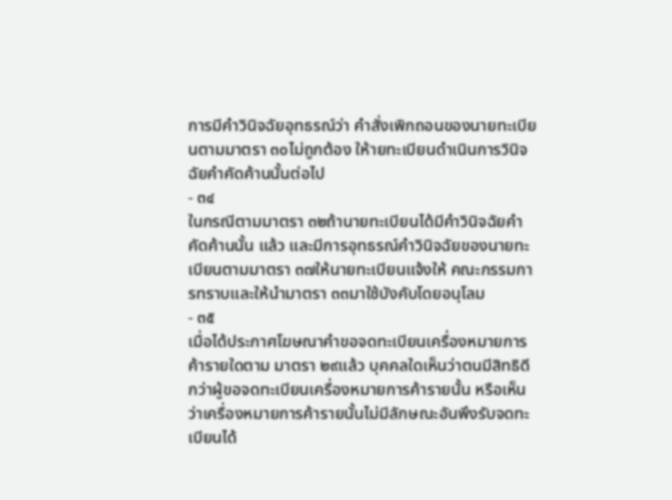การมีคำวินิจฉัยอุทธรณ์ว่า คำสั่งเพิกถอนของนายทะเบียนตามมาตรา ๓๐ไม่ถูกต้อง ให้ายทะเบียนดำเนินการวินิจฉัยคำคัดค้านนั้นต่อไป
- ๓๔
ในกรณีตามมาตรา ๓๒ถ้านายทะเบียนได้มีคำวินิจฉัยคำคัดค้านนั้น แล้ว และมีการอุทธรณ์คำวินิจฉัยของนายทะเบียนตามมาตรา ๓๗ให้นายทะเบียนแจ้งให้ คณะกรรมการทราบและให้นำมาตรา ๓๓มาใช้บังคับโดยอนุโลม
- ๓๕
เมื่อได้ประกาศโฆษณาคำขอจดทะเบียนเครื่องหมายการค้ารายใดตาม มาตรา ๒๙แล้ว บุคคลใดเห็นว่าตนมีสิทธิดีกว่าผู้ขอจดทะเบียนเครื่องหมายการค้ารายนั้น หรือเห็น ว่าเครื่องหมายการค้ารายนั้นไม่มีลักษณะอันพึงรับจดทะเบียนได้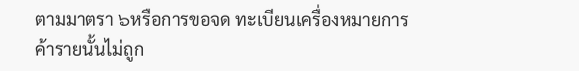ตามมาตรา ๖หรือการขอจด ทะเบียนเครื่องหมายการค้ารายนั้นไม่ถูก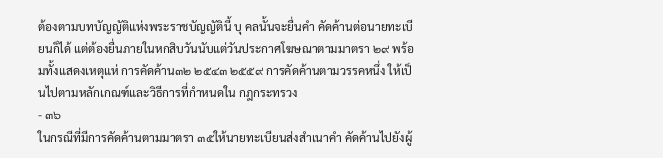ต้องตามบทบัญญัติแห่งพระราชบัญญัตินี้ บุ คลนั้นจะยื่นคำ คัดค้านต่อนายทะเบียนก็ได้ แต่ต้องยื่นภายในหกสิบวันนับแต่วันประกาศโฆษณาตามมาตรา ๒๙ พร้อมทั้งแสดงเหตุแห่ การคัดค้าน๓๒ ๒๕๔๓ ๒๕๕๙ การคัดค้านตามวรรคหนึ่ง ให้เป็นไปตามหลักเกณฑ์และวิธีการที่กำหนดใน กฎกระทรวง
- ๓๖
ในกรณีที่มีการคัดค้านตามมาตรา ๓๕ให้นายทะเบียนส่งสำเนาคำ คัดค้านไปยังผู้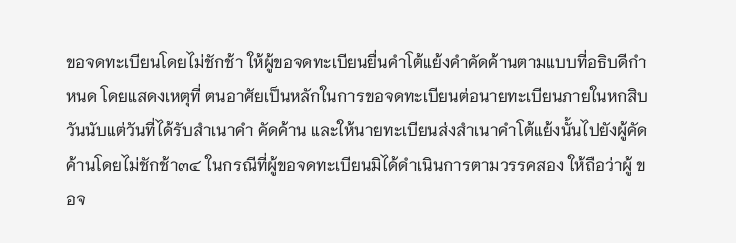ขอจดทะเบียนโดยไม่ชักช้า ให้ผู้ขอจดทะเบียนยื่นคำโต้แย้งคำคัดค้านตามแบบที่อธิบดีกำหนด โดยแสดงเหตุที่ ตนอาศัยเป็นหลักในการขอจดทะเบียนต่อนายทะเบียนภายในหกสิบวันนับแต่วันที่ได้รับสำเนาคำ คัดค้าน และให้นายทะเบียนส่งสำเนาคำโต้แย้งนั้นไปยังผู้คัดค้านโดยไม่ชักช้า๓๔ ในกรณีที่ผู้ขอจดทะเบียนมิได้ดำเนินการตามวรรคสอง ให้ถือว่าผู้ ขอจ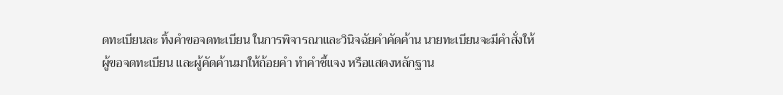ดทะเบียนละ ทิ้งคำขอจดทะเบียน ในการพิจารณาและวินิจฉัยคำคัดค้าน นายทะเบียนจะมีคำสั่งให้ผู้ขอจดทะเบียน และผู้คัดค้านมาให้ถ้อยคำ ทำคำชี้แจง หรือแสดงหลักฐาน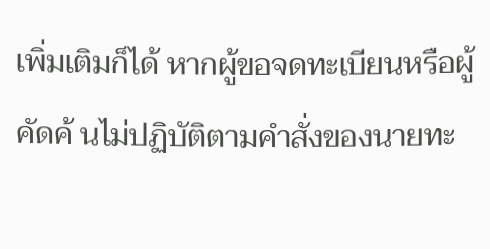เพิ่มเติมก็ได้ หากผู้ขอจดทะเบียนหรือผู้ คัดค้ นไม่ปฏิบัติตามคำสั่งของนายทะ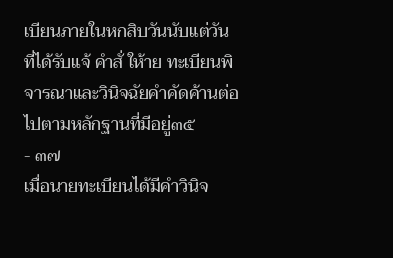เบียนภายในหกสิบวันนับแต่วันที่ได้รับแจ้ คำสั่ ให้าย ทะเบียนพิจารณาและวินิจฉัยคำคัดค้านต่อไปตามหลักฐานที่มีอยู่๓๕
- ๓๗
เมื่อนายทะเบียนได้มีคำวินิจ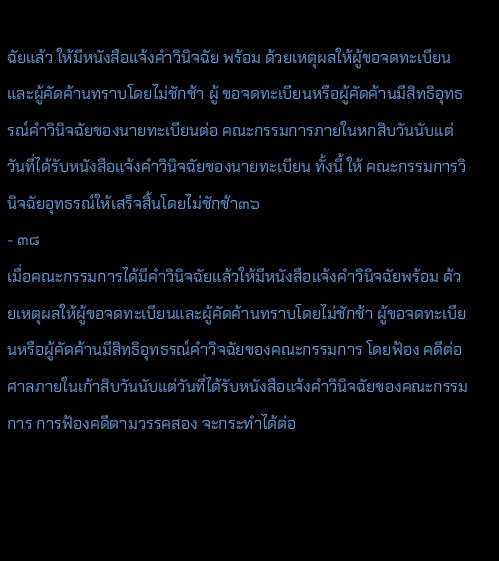ฉัยแล้ว ให้มีหนังสือแจ้งคำวินิจฉัย พร้อม ด้วยเหตุผลให้ผู้ขอจดทะเบียนและผู้คัดค้านทราบโดยไม่ชักช้า ผู้ ขอจดทะเบียนหรือผู้คัดค้านมีสิทธิอุทธรณ์คำวินิจฉัยของนายทะเบียนต่อ คณะกรรมการภายในหกสิบวันนับแต่วันที่ได้รับหนังสือแจ้งคำวินิจฉัยของนายทะเบียน ทั้งนี้ ให้ คณะกรรมการวินิจฉัยอุทธรณ์ให้เสร็จสิ้นโดยไม่ชักช้า๓๖
- ๓๘
เมื่อคณะกรรมการได้มีคำวินิจฉัยแล้วให้มีหนังสือแจ้งคำวินิจฉัยพร้อม ด้วยเหตุผลให้ผู้ขอจดทะเบียนและผู้คัดค้านทราบโดยไม่ชักช้า ผู้ขอจดทะเบียนหรือผู้คัดค้านมีสิทธิอุทธรณ์คำวิจฉัยของคณะกรรมการ โดยฟ้อง คดีต่อศาลภายในเก้าสิบวันนับแต่วันที่ได้รับหนังสือแจ้งคำวินิจฉัยของคณะกรรมการ การฟ้องคดีตามวรรคสอง จะกระทำได้ต่อ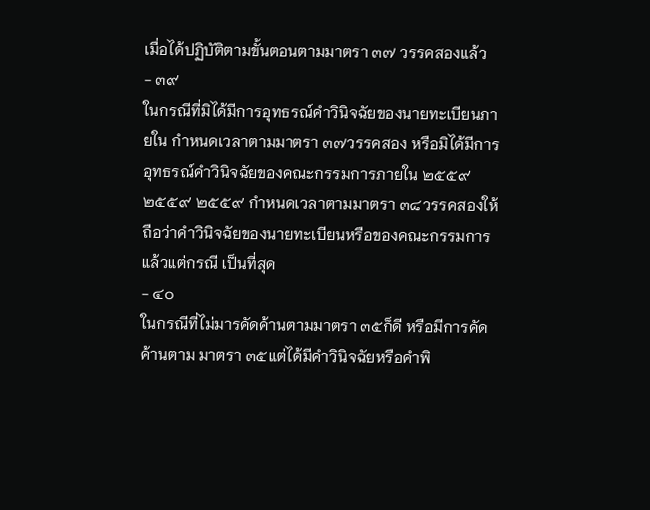เมื่อได้ปฏิบัติตามขั้นตอนตามมาตรา ๓๗ วรรคสองแล้ว
- ๓๙
ในกรณีที่มิได้มีการอุทธรณ์คำวินิจฉัยของนายทะเบียนภายใน กำหนดเวลาตามมาตรา ๓๗วรรคสอง หรือมิได้มีการอุทธรณ์คำวินิจฉัยของคณะกรรมการภายใน ๒๕๕๙ ๒๕๕๙ ๒๕๕๙ กำหนดเวลาตามมาตรา ๓๘วรรคสองให้ถือว่าคำวินิจฉัยของนายทะเบียนหรือของคณะกรรมการ แล้วแต่กรณี เป็นที่สุด
- ๔๐
ในกรณีที่ไม่มารคัดค้านตามมาตรา ๓๕ก็ดี หรือมีการคัดค้านตาม มาตรา ๓๕แต่ได้มีคำวินิจฉัยหรือคำพิ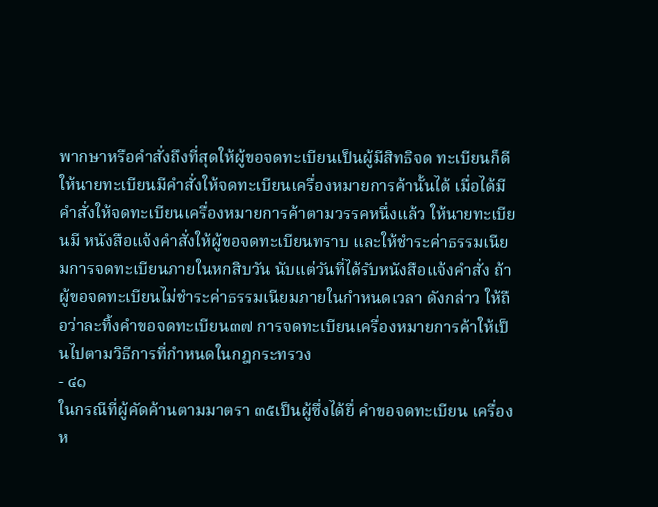พากษาหรือคำสั่งถึงที่สุดให้ผู้ขอจดทะเบียนเป็นผู้มีสิทธิจด ทะเบียนก็ดี ให้นายทะเบียนมีคำสั่งให้จดทะเบียนเครื่องหมายการค้านั้นได้ เมื่อได้มีคำสั่งให้จดทะเบียนเครื่องหมายการค้าตามวรรคหนึ่งแล้ว ให้นายทะเบียนมี หนังสือแจ้งคำสั่งให้ผู้ขอจดทะเบียนทราบ และให้ชำระค่าธรรมเนียมการจดทะเบียนภายในหกสิบวัน นับแต่วันที่ได้รับหนังสือแจ้งคำสั่ง ถ้าผู้ขอจดทะเบียนไม่ชำระค่าธรรมเนียมภายในกำหนดเวลา ดังกล่าว ให้ถือว่าละทิ้งคำขอจดทะเบียน๓๗ การจดทะเบียนเครื่องหมายการค้าให้เป็นไปตามวิธีการที่กำหนดในกฎกระทรวง
- ๔๑
ในกรณีที่ผู้คัดค้านตามมาตรา ๓๕เป็นผู้ซึ่งได้ยื่ คำขอจดทะเบียน เครื่องห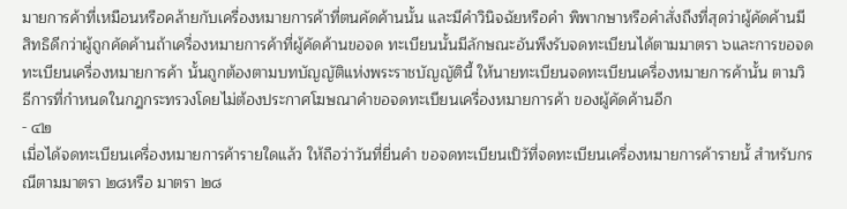มายการค้าที่เหมือนหรือคล้ายกับเครื่องหมายการค้าที่ตนคัดค้านนั้น และมีคำวินิจฉัยหรือคำ พิพากษาหรือคำสั่งถึงที่สุดว่าผู้คัดค้านมีสิทธิดีกว่าผู้ถูกคัดค้านถ้าเครื่องหมายการค้าที่ผู้คัดค้านขอจด ทะเบียนนั้นมีลักษณะอันพึงรับจดทะเบียนได้ตามมาตรา ๖และการขอจดทะเบียนเครื่องหมายการค้า นั้นถูกต้องตามบทบัญญัติแห่งพระราชบัญญัตินี้ ให้นายทะเบียนจดทะเบียนเครื่องหมายการค้านั้น ตามวิธีการที่กำหนดในกฎกระทรวงโดยไม่ต้องประกาศโฆษณาคำขอจดทะเบียนเครื่องหมายการค้า ของผู้คัดค้านอีก
- ๔๒
เมื่อได้จดทะเบียนเครื่องหมายการค้ารายใดแล้ว ให้ถือว่าวันที่ยื่นคำ ขอจดทะเบียนเป็วัที่จดทะเบียนเครื่องหมายการค้ารายนั้ สำหรับกรณีตามมาตรา ๒๘หรือ มาตรา ๒๘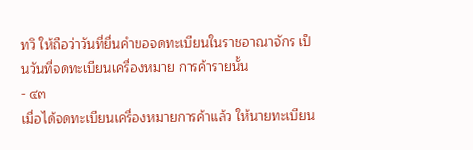ทวิ ให้ถือว่าวันที่ยื่นคำขอจดทะเบียนในราชอาณาจักร เป็นวันที่จดทะเบียนเครื่องหมาย การค้ารายนั้น
- ๔๓
เมื่อได้จดทะเบียนเครื่องหมายการค้าแล้ว ให้นายทะเบียน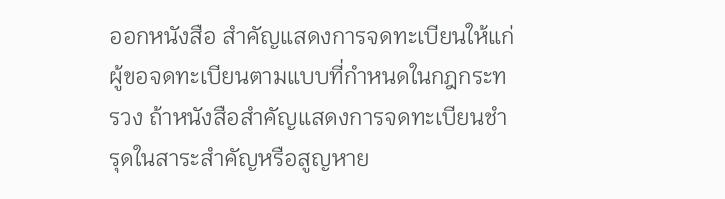ออกหนังสือ สำคัญแสดงการจดทะเบียนให้แก่ผู้ขอจดทะเบียนตามแบบที่กำหนดในกฎกระทรวง ถ้าหนังสือสำคัญแสดงการจดทะเบียนชำรุดในสาระสำคัญหรือสูญหาย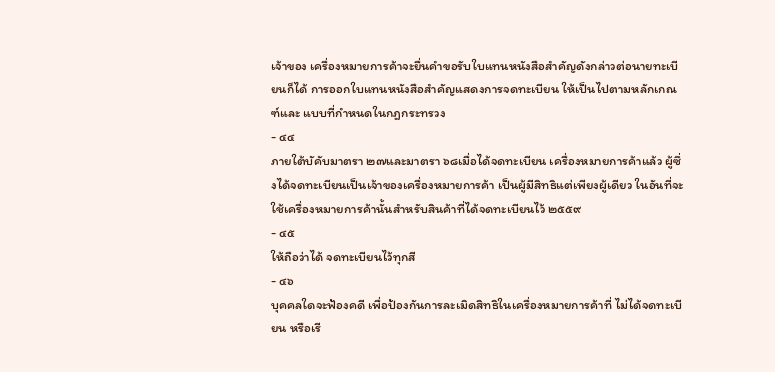เจ้าของ เครื่องหมายการค้าจะยื่นคำขอรับใบแทนหนังสือสำคัญดังกล่าวต่อนายทะเบียนก็ได้ การออกใบแทนหนังสือสำคัญแสดงการจดทะเบียน ให้เป็นไปตามหลักเกณฑ์และ แบบที่กำหนดในกฎกระทรวง
- ๔๔
ภายใต้บัคับมาตรา ๒๗และมาตรา ๖๘เมื่อได้จดทะเบียน เครื่องหมายการค้าแล้ว ผู้ซึ่งได้จดทะเบียนเป็นเจ้าของเครื่องหมายการค้า เป็นผู้มีสิทธิแต่เพียงผู้เดียว ในอันที่จะใช้เครื่องหมายการค้านั้นสำหรับสินค้าที่ได้จดทะเบียนไว้ ๒๕๕๙
- ๔๕
ให้ถือว่าได้ จดทะเบียนไว้ทุกสี
- ๔๖
บุคคลใดจะฟ้องคดี เพื่อป้องกันการละเมิดสิทธิในเครื่องหมายการค้าที่ ไม่ได้จดทะเบียน หรือเรี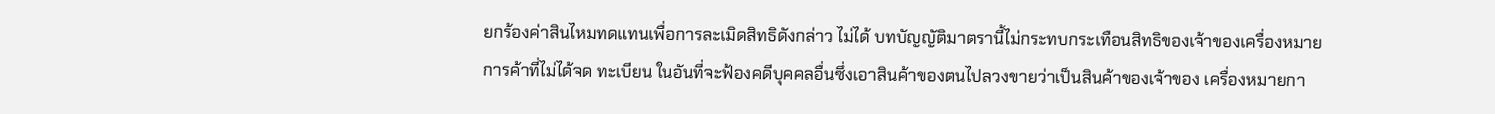ยกร้องค่าสินไหมทดแทนเพื่อการละเมิดสิทธิดังกล่าว ไม่ได้ บทบัญญัติมาตรานี้ไม่กระทบกระเทือนสิทธิของเจ้าของเครื่องหมายการค้าที่ไม่ได้จด ทะเบียน ในอันที่จะฟ้องคดีบุคคลอื่นซึ่งเอาสินค้าของตนไปลวงขายว่าเป็นสินค้าของเจ้าของ เครื่องหมายกา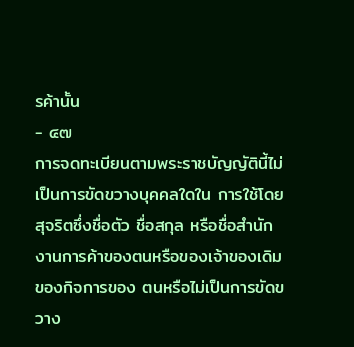รค้านั้น
- ๔๗
การจดทะเบียนตามพระราชบัญญัตินี้ไม่เป็นการขัดขวางบุคคลใดใน การใช้โดยสุจริตซึ่งชื่อตัว ชื่อสกุล หรือชื่อสำนักงานการค้าของตนหรือของเจ้าของเดิมของกิจการของ ตนหรือไม่เป็นการขัดขวาง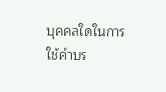บุคคลใดในการใช้คำบร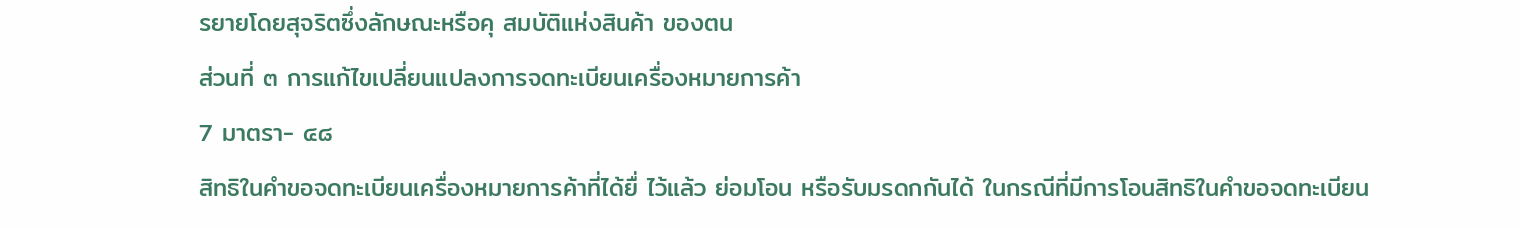รยายโดยสุจริตซึ่งลักษณะหรือคุ สมบัติแห่งสินค้า ของตน
ส่วนที่ ๓ การแก้ไขเปลี่ยนแปลงการจดทะเบียนเครื่องหมายการค้า
7 มาตรา- ๔๘
สิทธิในคำขอจดทะเบียนเครื่องหมายการค้าที่ได้ยื่ ไว้แล้ว ย่อมโอน หรือรับมรดกกันได้ ในกรณีที่มีการโอนสิทธิในคำขอจดทะเบียน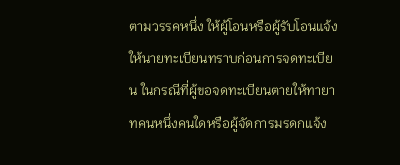ตามวรรคหนึ่ง ให้ผู้โอนหรือผู้รับโอนแจ้ง ให้นายทะเบียนทราบก่อนการจดทะเบียน ในกรณีที่ผู้ขอจดทะเบียนตายให้ทายาทคนหนึ่งคนใดหรือผู้จัดการมรดกแจ้ง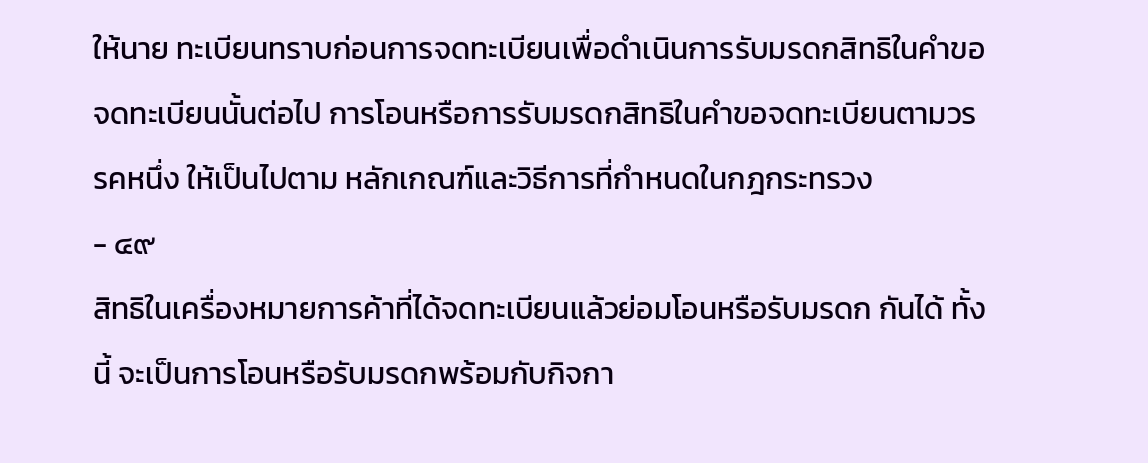ให้นาย ทะเบียนทราบก่อนการจดทะเบียนเพื่อดำเนินการรับมรดกสิทธิในคำขอจดทะเบียนนั้นต่อไป การโอนหรือการรับมรดกสิทธิในคำขอจดทะเบียนตามวรรคหนึ่ง ให้เป็นไปตาม หลักเกณฑ์และวิธีการที่กำหนดในกฎกระทรวง
- ๔๙
สิทธิในเครื่องหมายการค้าที่ได้จดทะเบียนแล้วย่อมโอนหรือรับมรดก กันได้ ทั้งนี้ จะเป็นการโอนหรือรับมรดกพร้อมกับกิจกา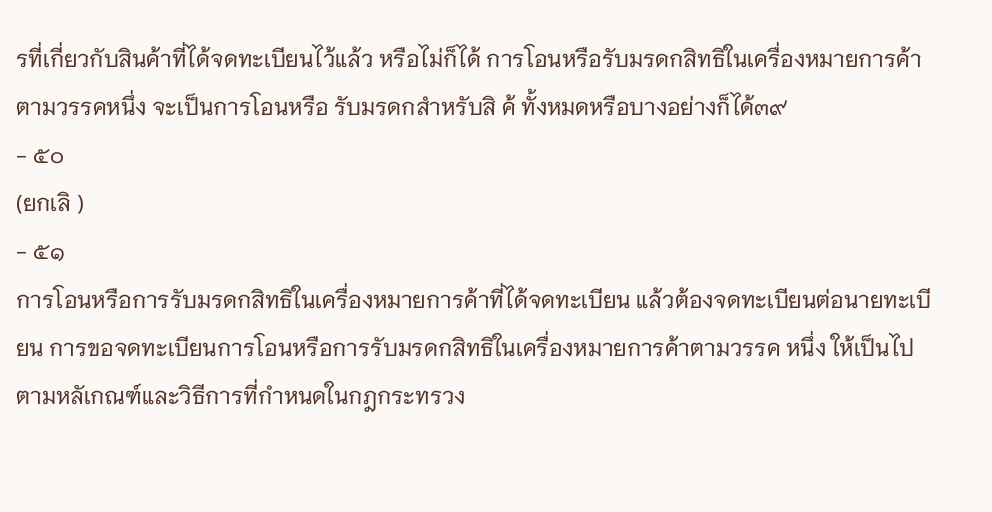รที่เกี่ยวกับสินค้าที่ได้จดทะเบียนไว้แล้ว หรือไม่ก็ได้ การโอนหรือรับมรดกสิทธิในเครื่องหมายการค้าตามวรรคหนึ่ง จะเป็นการโอนหรือ รับมรดกสำหรับสิ ค้ ทั้งหมดหรือบางอย่างก็ได้๓๙
- ๕๐
(ยกเลิ )
- ๕๑
การโอนหรือการรับมรดกสิทธิในเครื่องหมายการค้าที่ได้จดทะเบียน แล้วต้องจดทะเบียนต่อนายทะเบียน การขอจดทะเบียนการโอนหรือการรับมรดกสิทธิในเครื่องหมายการค้าตามวรรค หนึ่ง ให้เป็นไปตามหลัเกณฑ์และวิธีการที่กำหนดในกฎกระทรวง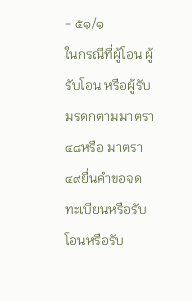- ๕๑/๑
ในกรณีที่ผู้โอน ผู้รับโอน หรือผู้รับมรดกตามมาตรา ๔๘หรือ มาตรา ๔๙ยื่นคำขอจดทะเบียนหรือรับโอนหรือรับ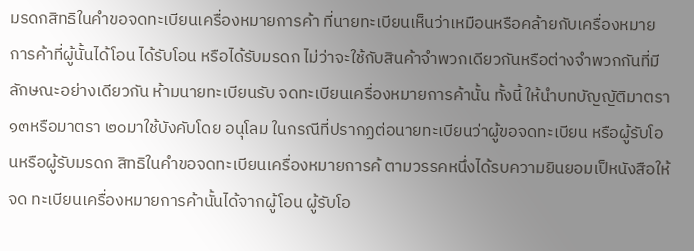มรดกสิทธิในคำขอจดทะเบียนเครื่องหมายการค้า ที่นายทะเบียนเห็นว่าเหมือนหรือคล้ายกับเครื่องหมายการค้าที่ผู้นั้นได้โอน ได้รับโอน หรือได้รับมรดก ไม่ว่าจะใช้กับสินค้าจำพวกเดียวกันหรือต่างจำพวกกันที่มีลักษณะอย่างเดียวกัน ห้ามนายทะเบียนรับ จดทะเบียนเครื่องหมายการค้านั้น ทั้งนี้ ให้นำบทบัญญัติมาตรา ๑๓หรือมาตรา ๒๐มาใช้บังคับโดย อนุโลม ในกรณีที่ปรากฏต่อนายทะเบียนว่าผู้ขอจดทะเบียน หรือผู้รับโอนหรือผู้รับมรดก สิทธิในคำขอจดทะเบียนเครื่องหมายการค้ ตามวรรคหนึ่งได้รบความยินยอมเป็หนังสือให้จด ทะเบียนเครื่องหมายการค้านั้นได้จากผู้โอน ผู้รับโอ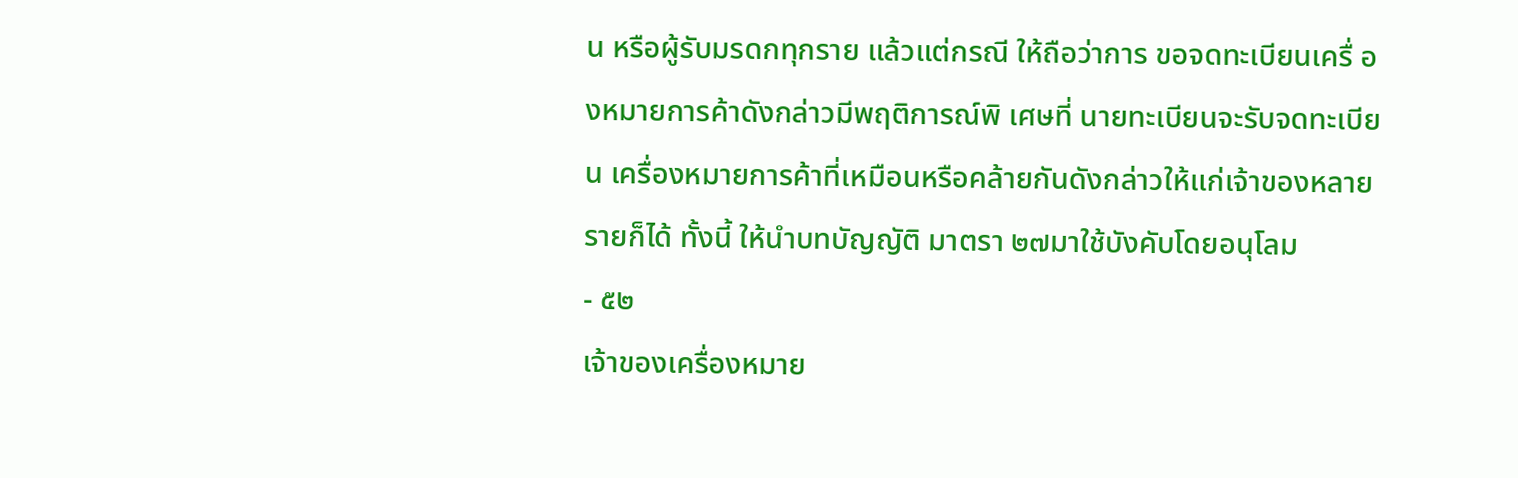น หรือผู้รับมรดกทุกราย แล้วแต่กรณี ให้ถือว่าการ ขอจดทะเบียนเครื่ องหมายการค้าดังกล่าวมีพฤติการณ์พิ เศษที่ นายทะเบียนจะรับจดทะเบียน เครื่องหมายการค้าที่เหมือนหรือคล้ายกันดังกล่าวให้แก่เจ้าของหลายรายก็ได้ ทั้งนี้ ให้นำบทบัญญัติ มาตรา ๒๗มาใช้บังคับโดยอนุโลม
- ๕๒
เจ้าของเครื่องหมาย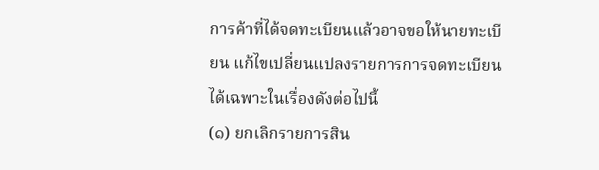การค้าที่ได้จดทะเบียนแล้วอาจขอให้นายทะเบียน แก้ไขเปลี่ยนแปลงรายการการจดทะเบียนได้เฉพาะในเรื่องดังต่อไปนี้
(๑) ยกเลิกรายการสิน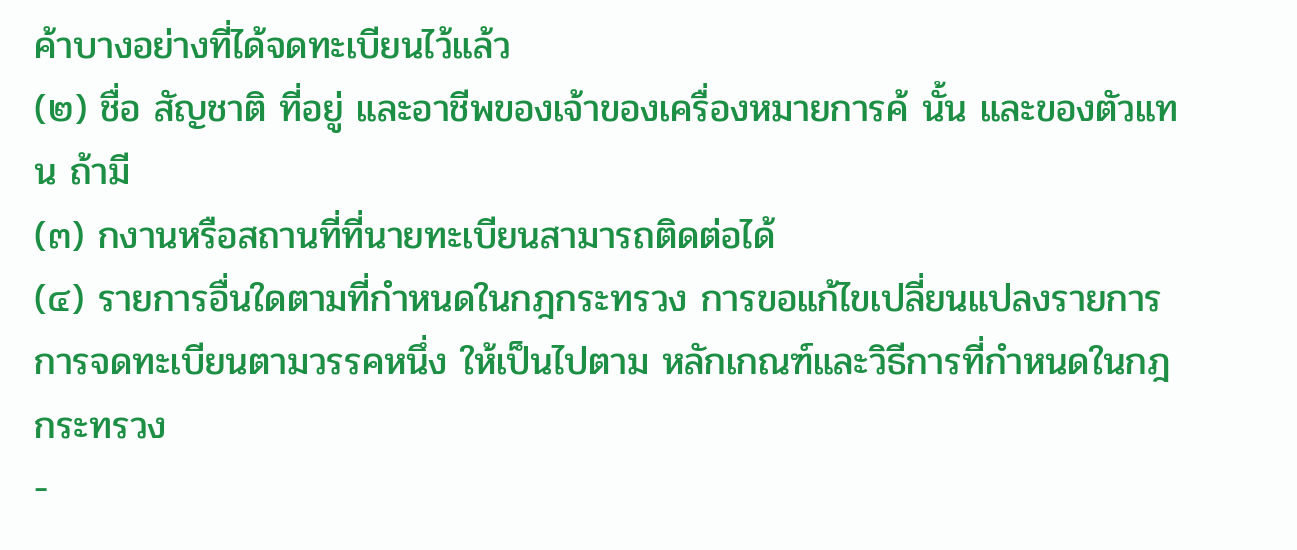ค้าบางอย่างที่ได้จดทะเบียนไว้แล้ว
(๒) ชื่อ สัญชาติ ที่อยู่ และอาชีพของเจ้าของเครื่องหมายการค้ นั้น และของตัวแทน ถ้ามี
(๓) กงานหรือสถานที่ที่นายทะเบียนสามารถติดต่อได้
(๔) รายการอื่นใดตามที่กำหนดในกฎกระทรวง การขอแก้ไขเปลี่ยนแปลงรายการการจดทะเบียนตามวรรคหนึ่ง ให้เป็นไปตาม หลักเกณฑ์และวิธีการที่กำหนดในกฎกระทรวง
-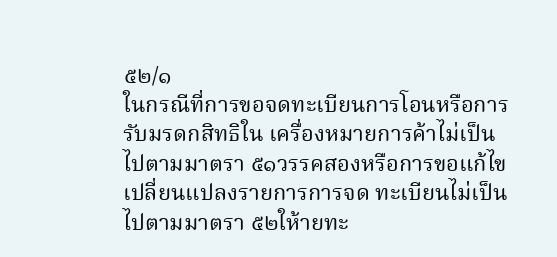๕๒/๑
ในกรณีที่การขอจดทะเบียนการโอนหรือการรับมรดกสิทธิใน เครื่องหมายการค้าไม่เป็นไปตามมาตรา ๕๑วรรคสองหรือการขอแก้ไขเปลี่ยนแปลงรายการการจด ทะเบียนไม่เป็นไปตามมาตรา ๕๒ให้ายทะ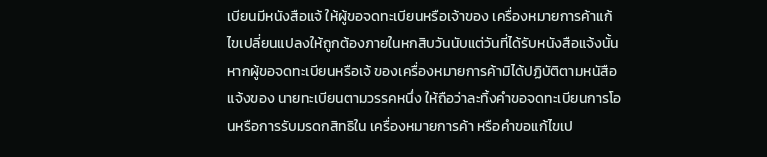เบียนมีหนังสือแจ้ ให้ผู้ขอจดทะเบียนหรือเจ้าของ เครื่องหมายการค้าแก้ไขเปลี่ยนแปลงให้ถูกต้องภายในหกสิบวันนับแต่วันที่ได้รับหนังสือแจ้งนั้น หากผู้ขอจดทะเบียนหรือเจ้ ของเครื่องหมายการค้ามิได้ปฏิบัติตามหนัสือแจ้งของ นายทะเบียนตามวรรคหนึ่ง ให้ถือว่าละทิ้งคำขอจดทะเบียนการโอนหรือการรับมรดกสิทธิใน เครื่องหมายการค้า หรือคำขอแก้ไขเป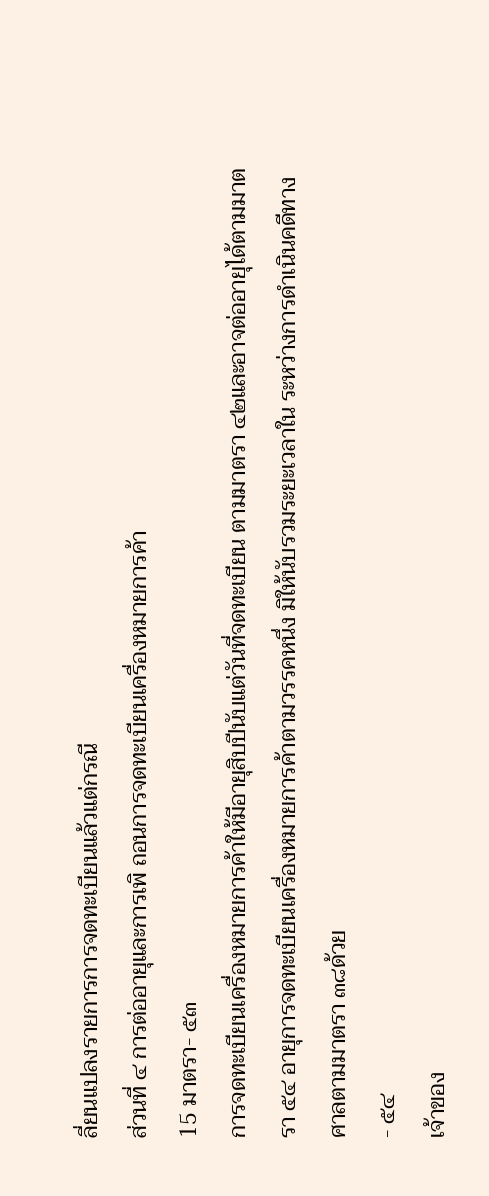ลี่ยนแปลงรายการการจดทะเบียนแล้วแต่กรณี
ส่วนที่ ๔ การต่ออายุและการเพิ ถอนการจดทะเบียนเครื่องหมายการค้า
15 มาตรา- ๕๓
การจดทะเบียนเครื่องหมายการค้าให้มีอายุสิบปีนับแต่วันที่จดทะเบียน ตามมาตรา ๔๒และอาจต่ออายุได้ตามมาตรา ๕๔ อายุการจดทะเบียนเครื่องหมายการค้าตามวรรคหนึ่ง มิให้นับรวมระยะเวลาใน ระหว่างการดำเนินคดีทางศาลตามมาตรา ๓๘ด้วย
- ๕๔
เจ้าของ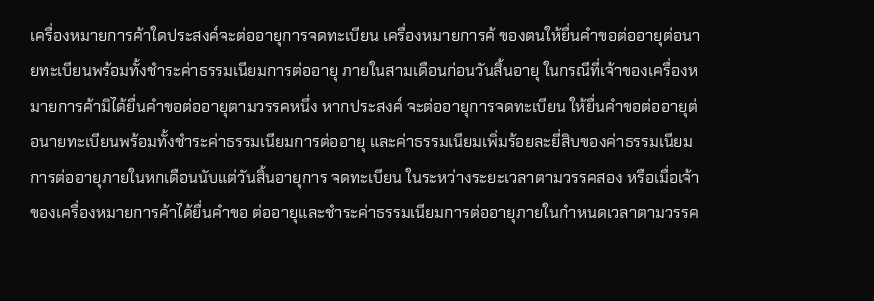เครื่องหมายการค้าใดประสงค์จะต่ออายุการจดทะเบียน เครื่องหมายการค้ ของตนให้ยื่นคำขอต่ออายุต่อนายทะเบียนพร้อมทั้งชำระค่าธรรมเนียมการต่ออายุ ภายในสามเดือนก่อนวันสิ้นอายุ ในกรณีที่เจ้าของเครื่องหมายการค้ามิได้ยื่นคำขอต่ออายุตามวรรคหนึ่ง หากประสงค์ จะต่ออายุการจดทะเบียน ให้ยื่นคำขอต่ออายุต่อนายทะเบียนพร้อมทั้งชำระค่าธรรมเนียมการต่ออายุ และค่าธรรมเนียมเพิ่มร้อยละยี่สิบของค่าธรรมเนียมการต่ออายุภายในหกเดือนนับแต่วันสิ้นอายุการ จดทะเบียน ในระหว่างระยะเวลาตามวรรคสอง หรือเมื่อเจ้าของเครื่องหมายการค้าได้ยื่นคำขอ ต่ออายุและชำระค่าธรรมเนียมการต่ออายุภายในกำหนดเวลาตามวรรค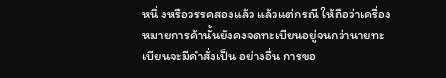หนึ่ งหรือวรรคสองแล้ว แล้วแต่กรณี ให้ถือว่าเครื่องหมายการค้านั้นยังคงจดทะเบียนอยู่จนกว่านายทะเบียนจะมีคำสั่งเป็น อย่างอื่น การขอ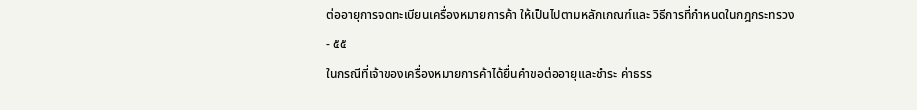ต่ออายุการจดทะเบียนเครื่องหมายการค้า ให้เป็นไปตามหลักเกณฑ์และ วิธีการที่กำหนดในกฎกระทรวง
- ๕๕
ในกรณีที่เจ้าของเครื่องหมายการค้าได้ยื่นคำขอต่ออายุและชำระ ค่าธรร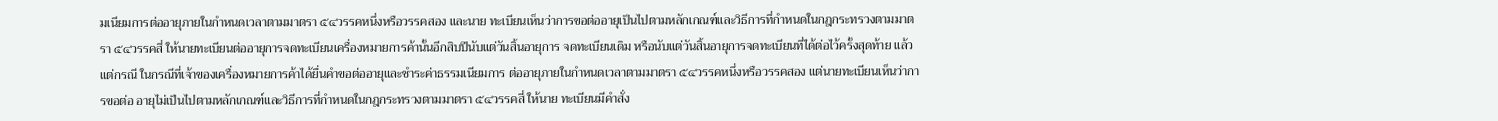มเนียมการต่ออายุภายในกำหนดเวลาตามมาตรา ๕๔วรรคหนึ่งหรือวรรคสอง และนาย ทะเบียนเห็นว่าการขอต่ออายุเป็นไปตามหลักเกณฑ์และวิธีการที่กำหนดในกฎกระทรวงตามมาตรา ๕๔วรรคสี่ ให้นายทะเบียนต่ออายุการจดทะเบียนเครื่องหมายการค้านั้นอีกสิบปีนับแต่วันสิ้นอายุการ จดทะเบียนเดิม หรือนับแต่วันสิ้นอายุการจดทะเบียนที่ได้ต่อไว้ครั้งสุดท้าย แล้วแต่กรณี ในกรณีที่เจ้าของเครื่องหมายการค้าได้ยื่นคำขอต่ออายุและชำระค่าธรรมเนียมการ ต่ออายุภายในกำหนดเวลาตามมาตรา ๕๔วรรคหนึ่งหรือวรรคสอง แต่นายทะเบียนเห็นว่าการขอต่อ อายุไม่เป็นไปตามหลักเกณฑ์และวิธีการที่กำหนดในกฎกระทรวงตามมาตรา ๕๔วรรคสี่ ให้นาย ทะเบียนมีคำสั่ง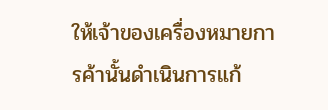ให้เจ้าของเครื่องหมายการค้านั้นดำเนินการแก้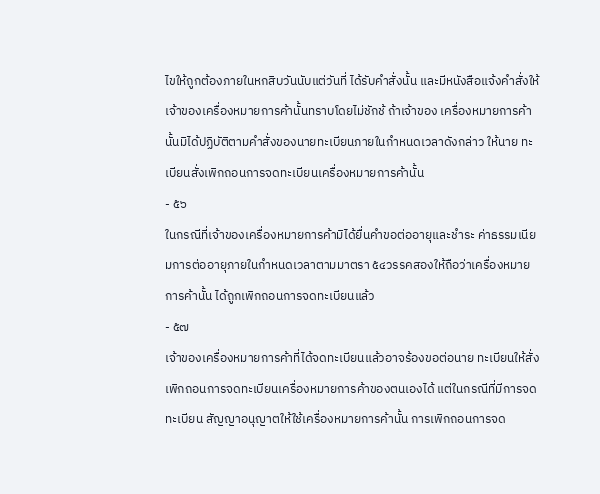ไขให้ถูกต้องภายในหกสิบวันนับแต่วันที่ ได้รับคำสั่งนั้น และมีหนังสือแจ้งคำสั่งให้เจ้าของเครื่องหมายการค้านั้นทราบโดยไม่ชักช้ ถ้าเจ้าของ เครื่องหมายการค้านั้นมิได้ปฏิบัติตามคำสั่งของนายทะเบียนภายในกำหนดเวลาดังกล่าว ให้นาย ทะเบียนสั่งเพิกถอนการจดทะเบียนเครื่องหมายการค้านั้น
- ๕๖
ในกรณีที่เจ้าของเครื่องหมายการค้ามิได้ยื่นคำขอต่ออายุและชำระ ค่าธรรมเนียมการต่ออายุภายในกำหนดเวลาตามมาตรา ๕๔วรรคสองให้ถือว่าเครื่องหมายการค้านั้น ได้ถูกเพิกถอนการจดทะเบียนแล้ว
- ๕๗
เจ้าของเครื่องหมายการค้าที่ได้จดทะเบียนแล้วอาจร้องขอต่อนาย ทะเบียนให้สั่งเพิกถอนการจดทะเบียนเครื่องหมายการค้าของตนเองได้ แต่ในกรณีที่มีการจดทะเบียน สัญญาอนุญาตให้ใช้เครื่องหมายการค้านั้น การเพิกถอนการจด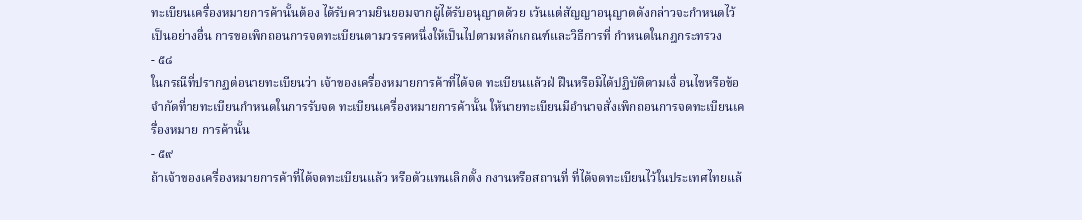ทะเบียนเครื่องหมายการค้านั้นต้อง ได้รับความยินยอมจากผู้ได้รับอนุญาตด้วย เว้นแต่สัญญาอนุญาตดังกล่าวจะกำหนดไว้เป็นอย่างอื่น การขอเพิกถอนการจดทะเบียนตามวรรคหนึ่งให้เป็นไปตามหลักเกณฑ์และวิธีการที่ กำหนดในกฎกระทรวง
- ๕๘
ในกรณีที่ปรากฏต่อนายทะเบียนว่า เจ้าของเครื่องหมายการค้าที่ได้จด ทะเบียนแล้วฝ่ ฝืนหรือมิได้ปฏิบัติตามเงื่ อนไขหรือข้อจำกัดที่ายทะเบียนกำหนดในการรับจด ทะเบียนเครื่องหมายการค้านั้น ให้นายทะเบียนมีอำนาจสั่งเพิกถอนการจดทะเบียนเครื่องหมาย การค้านั้น
- ๕๙
ถ้าเจ้าของเครื่องหมายการค้าที่ได้จดทะเบียนแล้ว หรือตัวแทนเลิกตั้ง กงานหรือสถานที่ ที่ได้จดทะเบียนไว้ในประเทศไทยแล้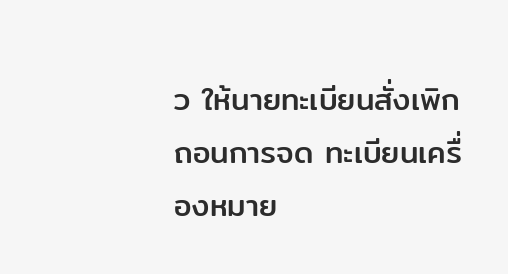ว ให้นายทะเบียนสั่งเพิกถอนการจด ทะเบียนเครื่องหมาย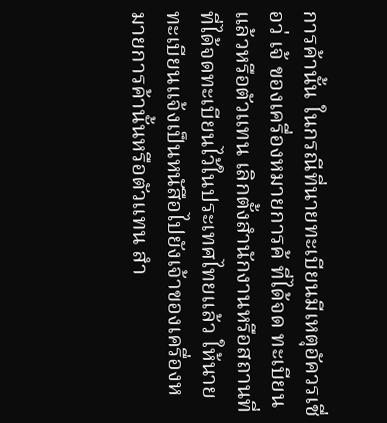การค้านั้น ในกรณีที่นายทะเบียนมีเหตุอัควรเชื่อว่ เจ้ ของเครื่องหมายการค้ ที่ได้จด ทะเบียนแล้วหรือตัวแทน เลิกตั้งสำนักงานหรือสถานที่ที่ได้จดทะเบียนไว้ในประเทศไทยแล้ว ให้นาย ทะเบียนแจ้งเป็นหนัสือไปยังเจ้าของเครื่องหมายการค้านั้นหรือตัวแทน สำ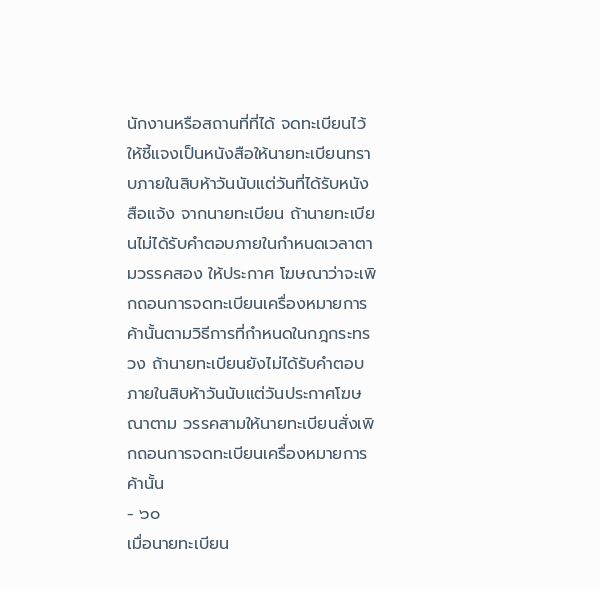นักงานหรือสถานที่ที่ได้ จดทะเบียนไว้ให้ชี้แจงเป็นหนังสือให้นายทะเบียนทราบภายในสิบห้าวันนับแต่วันที่ได้รับหนังสือแจ้ง จากนายทะเบียน ถ้านายทะเบียนไม่ได้รับคำตอบภายในกำหนดเวลาตามวรรคสอง ให้ประกาศ โฆษณาว่าจะเพิกถอนการจดทะเบียนเครื่องหมายการค้านั้นตามวิธีการที่กำหนดในกฎกระทรวง ถ้านายทะเบียนยังไม่ได้รับคำตอบภายในสิบห้าวันนับแต่วันประกาศโฆษณาตาม วรรคสามให้นายทะเบียนสั่งเพิกถอนการจดทะเบียนเครื่องหมายการค้านั้น
- ๖๐
เมื่อนายทะเบียน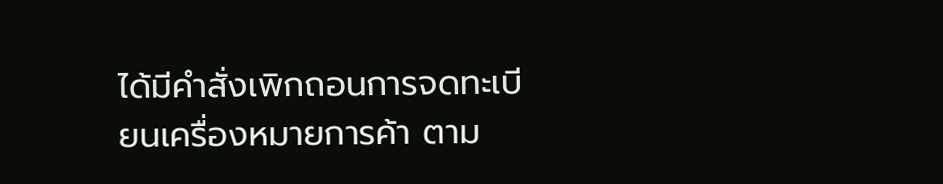ได้มีคำสั่งเพิกถอนการจดทะเบียนเครื่องหมายการค้า ตาม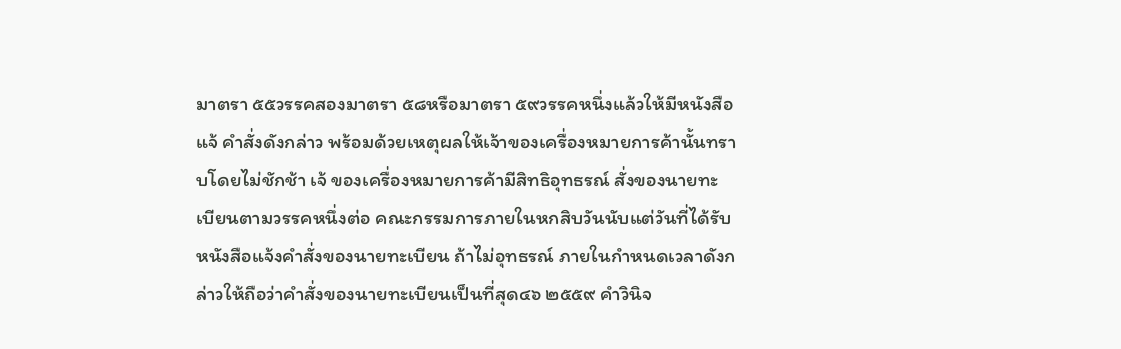มาตรา ๕๕วรรคสองมาตรา ๕๘หรือมาตรา ๕๙วรรคหนึ่งแล้วให้มีหนังสือแจ้ คำสั่งดังกล่าว พร้อมด้วยเหตุผลให้เจ้าของเครื่องหมายการค้านั้นทราบโดยไม่ชักช้า เจ้ ของเครื่องหมายการค้ามีสิทธิอุทธรณ์ สั่งของนายทะเบียนตามวรรคหนึ่งต่อ คณะกรรมการภายในหกสิบวันนับแต่วันที่ได้รับหนังสือแจ้งคำสั่งของนายทะเบียน ถ้าไม่อุทธรณ์ ภายในกำหนดเวลาดังกล่าวให้ถือว่าคำสั่งของนายทะเบียนเป็นที่สุด๔๖ ๒๕๕๙ คำวินิจ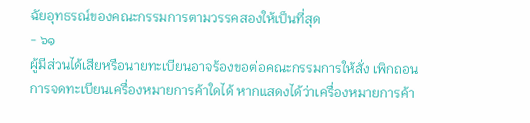ฉัยอุทธรณ์ของคณะกรรมการตามวรรคสองให้เป็นที่สุด
- ๖๑
ผู้มีส่วนได้เสียหรือนายทะเบียนอาจร้องขอต่อคณะกรรมการให้สั่ง เพิกถอนการจดทะเบียนเครื่องหมายการค้าใดได้ หากแสดงได้ว่าเครื่องหมายการค้า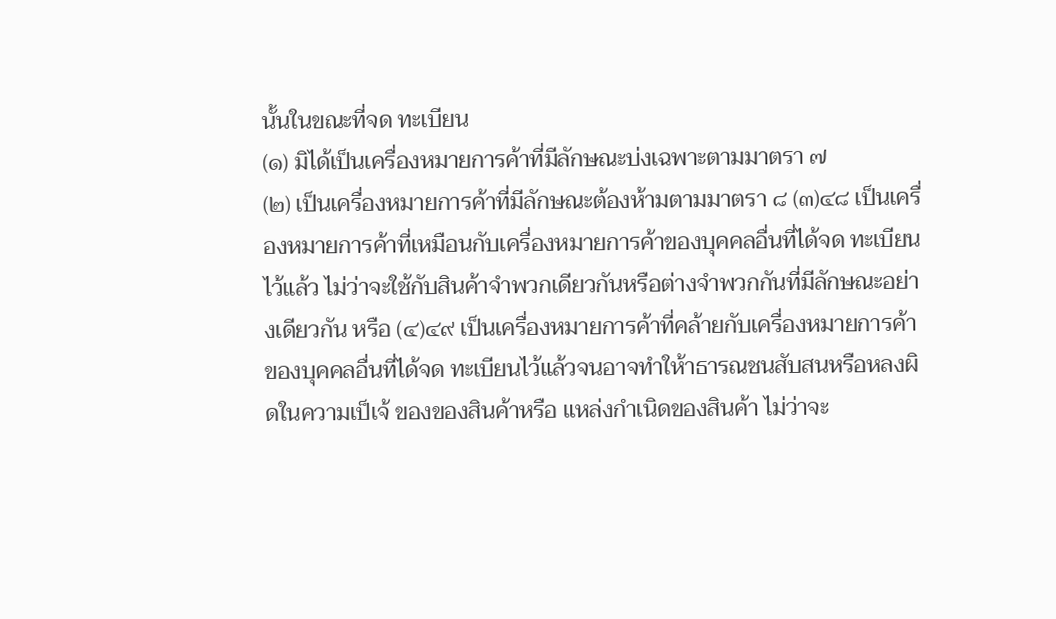นั้นในขณะที่จด ทะเบียน
(๑) มิได้เป็นเครื่องหมายการค้าที่มีลักษณะบ่งเฉพาะตามมาตรา ๗
(๒) เป็นเครื่องหมายการค้าที่มีลักษณะต้องห้ามตามมาตรา ๘ (๓)๔๘ เป็นเครื่องหมายการค้าที่เหมือนกับเครื่องหมายการค้าของบุคคลอื่นที่ได้จด ทะเบียนไว้แล้ว ไม่ว่าจะใช้กับสินค้าจำพวกเดียวกันหรือต่างจำพวกกันที่มีลักษณะอย่างเดียวกัน หรือ (๔)๔๙ เป็นเครื่องหมายการค้าที่คล้ายกับเครื่องหมายการค้าของบุคคลอื่นที่ได้จด ทะเบียนไว้แล้วจนอาจทำให้าธารณชนสับสนหรือหลงผิดในความเป็เจ้ ของของสินค้าหรือ แหล่งกำเนิดของสินค้า ไม่ว่าจะ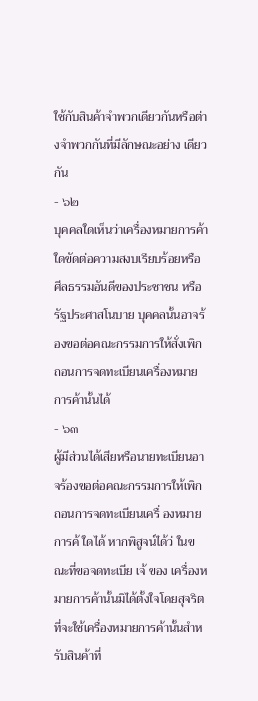ใช้กับสินค้าจำพวกเดียวกันหรือต่างจำพวกกันที่มีลักษณะอย่าง เดียวกัน
- ๖๒
บุคคลใดเห็นว่าเครื่องหมายการค้าใดขัดต่อความสงบเรียบร้อยหรือ ศีลธรรมอันดีของประชาชน หรือรัฐประศาสโนบาย บุคคลนั้นอาจร้องขอต่อคณะกรรมการให้สั่งเพิก ถอนการจดทะเบียนเครื่องหมายการค้านั้นได้
- ๖๓
ผู้มีส่วนได้เสียหรือนายทะเบียนอาจร้องขอต่อคณะกรรมการให้เพิก ถอนการจดทะเบียนเครื่ องหมายการค้ ใดได้ หากพิสูจน์ได้ว่ ในขณะที่ขอจดทะเบีย เจ้ ของ เครื่องหมายการค้านั้นมิได้ตั้งใจโดยสุจริตที่จะใช้เครื่องหมายการค้านั้นสำหรับสินค้าที่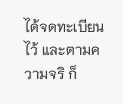ได้จดทะเบียนไว้ และตามความจริ ก็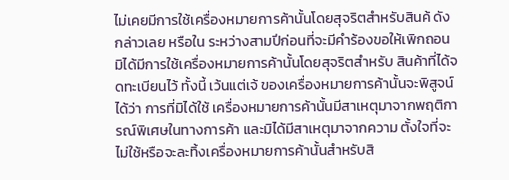ไม่เคยมีการใช้เครื่องหมายการค้านั้นโดยสุจริตสำหรับสินค้ ดังกล่าวเลย หรือใน ระหว่างสามปีก่อนที่จะมีคำร้องขอให้เพิกถอนมิได้มีการใช้เครื่องหมายการค้านั้นโดยสุจริตสำหรับ สินค้าที่ได้จดทะเบียนไว้ ทั้งนี้ เว้นแต่เจ้ ของเครื่องหมายการค้านั้นจะพิสูจน์ได้ว่า การที่มิได้ใช้ เครื่องหมายการค้านั้นมีสาเหตุมาจากพฤติการณ์พิเศษในทางการค้า และมิได้มีสาเหตุมาจากความ ตั้งใจที่จะไม่ใช้หรือจะละทิ้งเครื่องหมายการค้านั้นสำหรับสิ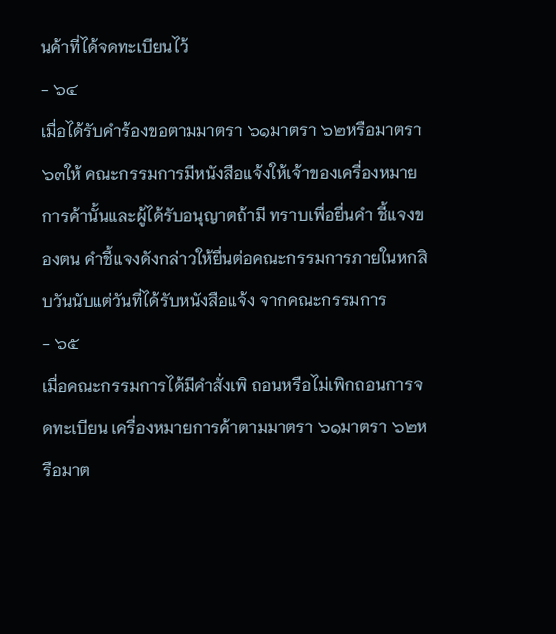นค้าที่ได้จดทะเบียนไว้
- ๖๔
เมื่อได้รับคำร้องขอตามมาตรา ๖๑มาตรา ๖๒หรือมาตรา ๖๓ให้ คณะกรรมการมีหนังสือแจ้งให้เจ้าของเครื่องหมายการค้านั้นและผู้ได้รับอนุญาตถ้ามี ทราบเพื่อยื่นคำ ชี้แจงของตน คำชี้แจงดังกล่าวให้ยื่นต่อคณะกรรมการภายในหกสิบวันนับแต่วันที่ได้รับหนังสือแจ้ง จากคณะกรรมการ
- ๖๕
เมื่อคณะกรรมการได้มีคำสั่งเพิ ถอนหรือไม่เพิกถอนการจดทะเบียน เครื่องหมายการค้าตามมาตรา ๖๑มาตรา ๖๒หรือมาต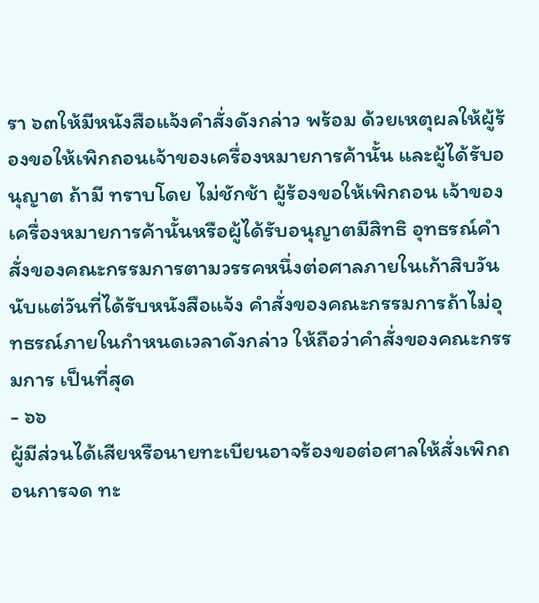รา ๖๓ให้มีหนังสือแจ้งคำสั่งดังกล่าว พร้อม ด้วยเหตุผลให้ผู้ร้องขอให้เพิกถอนเจ้าของเครื่องหมายการค้านั้น และผู้ได้รับอนุญาต ถ้ามี ทราบโดย ไม่ชักช้า ผู้ร้องขอให้เพิกถอน เจ้าของเครื่องหมายการค้านั้นหรือผู้ได้รับอนุญาตมีสิทธิ อุทธรณ์คำสั่งของคณะกรรมการตามวรรคหนึ่งต่อศาลภายในเก้าสิบวันนับแต่วันที่ได้รับหนังสือแจ้ง คำสั่งของคณะกรรมการถ้าไม่อุทธรณ์ภายในกำหนดเวลาดังกล่าว ให้ถือว่าคำสั่งของคณะกรรมการ เป็นที่สุด
- ๖๖
ผู้มีส่วนได้เสียหรือนายทะเบียนอาจร้องขอต่อศาลให้สั่งเพิกถอนการจด ทะ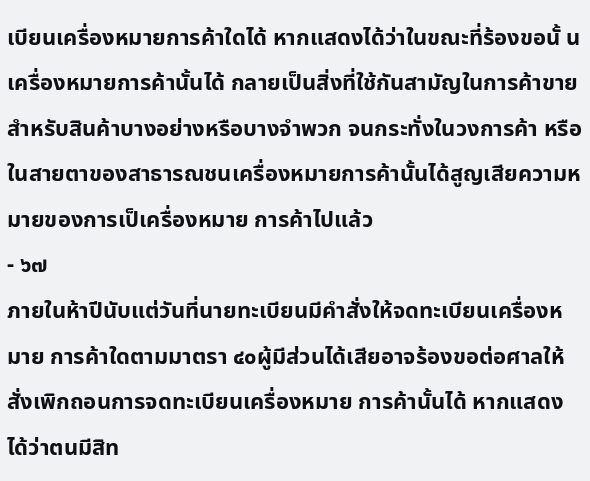เบียนเครื่องหมายการค้าใดได้ หากแสดงได้ว่าในขณะที่ร้องขอนั้ นเครื่องหมายการค้านั้นได้ กลายเป็นสิ่งที่ใช้กันสามัญในการค้าขายสำหรับสินค้าบางอย่างหรือบางจำพวก จนกระทั่งในวงการค้า หรือในสายตาของสาธารณชนเครื่องหมายการค้านั้นได้สูญเสียความหมายของการเป็เครื่องหมาย การค้าไปแล้ว
- ๖๗
ภายในห้าปีนับแต่วันที่นายทะเบียนมีคำสั่งให้จดทะเบียนเครื่องหมาย การค้าใดตามมาตรา ๔๐ผู้มีส่วนได้เสียอาจร้องขอต่อศาลให้สั่งเพิกถอนการจดทะเบียนเครื่องหมาย การค้านั้นได้ หากแสดงได้ว่าตนมีสิท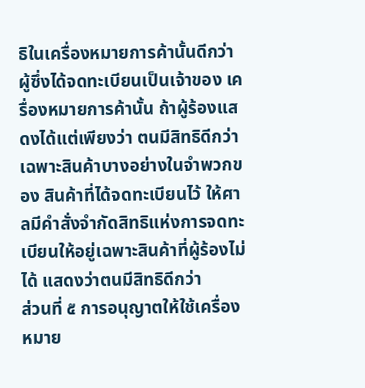ธิในเครื่องหมายการค้านั้นดีกว่าผู้ซึ่งได้จดทะเบียนเป็นเจ้าของ เครื่องหมายการค้านั้น ถ้าผู้ร้องแสดงได้แต่เพียงว่า ตนมีสิทธิดีกว่าเฉพาะสินค้าบางอย่างในจำพวกของ สินค้าที่ได้จดทะเบียนไว้ ให้ศาลมีคำสั่งจำกัดสิทธิแห่งการจดทะเบียนให้อยู่เฉพาะสินค้าที่ผู้ร้องไม่ได้ แสดงว่าตนมีสิทธิดีกว่า
ส่วนที่ ๕ การอนุญาตให้ใช้เครื่องหมาย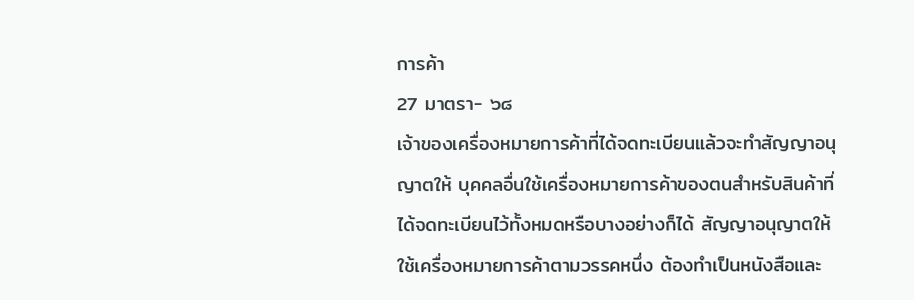การค้า
27 มาตรา- ๖๘
เจ้าของเครื่องหมายการค้าที่ได้จดทะเบียนแล้วจะทำสัญญาอนุญาตให้ บุคคลอื่นใช้เครื่องหมายการค้าของตนสำหรับสินค้าที่ได้จดทะเบียนไว้ทั้งหมดหรือบางอย่างก็ได้ สัญญาอนุญาตให้ใช้เครื่องหมายการค้าตามวรรคหนึ่ง ต้องทำเป็นหนังสือและ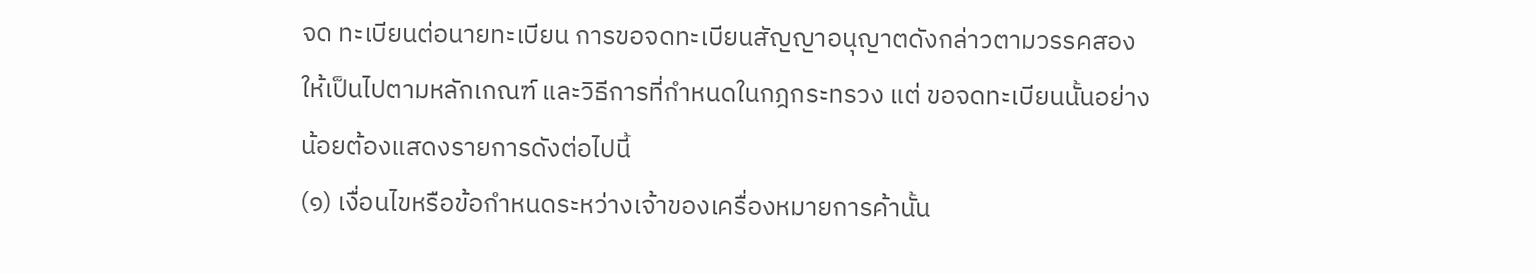จด ทะเบียนต่อนายทะเบียน การขอจดทะเบียนสัญญาอนุญาตดังกล่าวตามวรรคสอง ให้เป็นไปตามหลักเกณฑ์ และวิธีการที่กำหนดในกฎกระทรวง แต่ ขอจดทะเบียนนั้นอย่างน้อยต้องแสดงรายการดังต่อไปนี้
(๑) เงื่อนไขหรือข้อกำหนดระหว่างเจ้าของเครื่องหมายการค้านั้น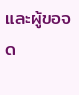และผู้ขอจด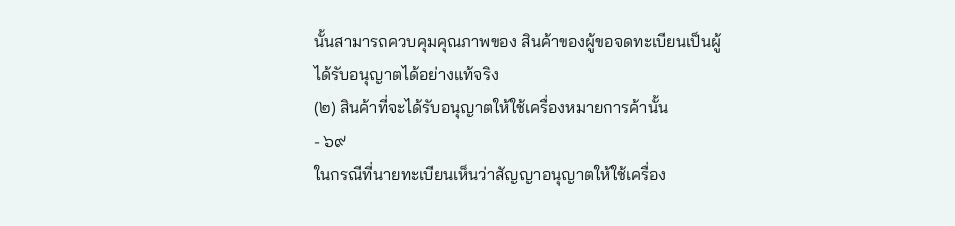นั้นสามารถควบคุมคุณภาพของ สินค้าของผู้ขอจดทะเบียนเป็นผู้ได้รับอนุญาตได้อย่างแท้จริง
(๒) สินค้าที่จะได้รับอนุญาตให้ใช้เครื่องหมายการค้านั้น
- ๖๙
ในกรณีที่นายทะเบียนเห็นว่าสัญญาอนุญาตให้ใช้เครื่อง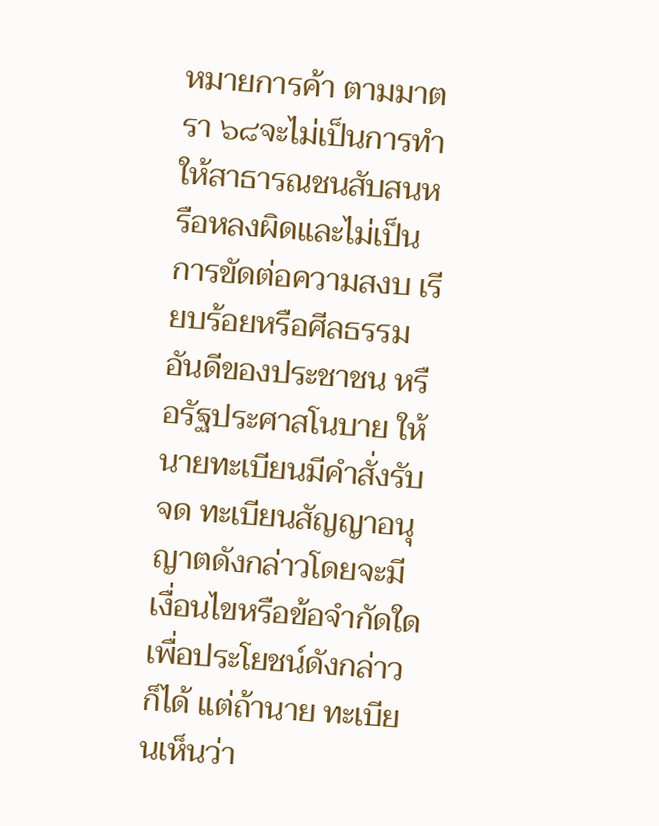หมายการค้า ตามมาตรา ๖๘จะไม่เป็นการทำให้สาธารณชนสับสนหรือหลงผิดและไม่เป็นการขัดต่อความสงบ เรียบร้อยหรือศีลธรรมอันดีของประชาชน หรือรัฐประศาสโนบาย ให้นายทะเบียนมีคำสั่งรับจด ทะเบียนสัญญาอนุญาตดังกล่าวโดยจะมีเงื่อนไขหรือข้อจำกัดใดเพื่อประโยชน์ดังกล่าวก็ได้ แต่ถ้านาย ทะเบียนเห็นว่า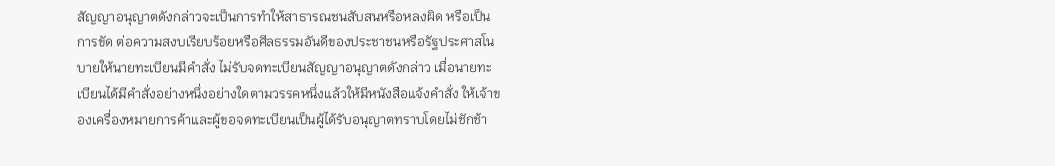สัญญาอนุญาตดังกล่าวจะเป็นการทำให้สาธารณชนสับสนหรือหลงผิด หรือเป็นการขัด ต่อความสงบเรียบร้อยหรือศีลธรรมอันดีของประชาชนหรือรัฐประศาสโนบายให้นายทะเบียนมีคำสั่ง ไม่รับจดทะเบียนสัญญาอนุญาตดังกล่าว เมื่อนายทะเบียนได้มีคำสั่งอย่างหนึ่งอย่างใดตามวรรคหนึ่งแล้วให้มีหนังสือแจ้งคำสั่ง ให้เจ้าของเครื่องหมายการค้าและผู้ขอจดทะเบียนเป็นผู้ได้รับอนุญาตทราบโดยไม่ชักช้า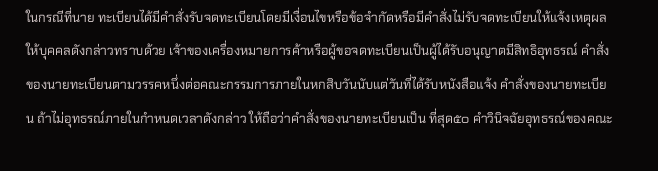ในกรณีที่นาย ทะเบียนได้มีคำสั่งรับจดทะเบียนโดยมีเงื่อนไขหรือข้อจำกัดหรือมีคำสั่งไม่รับจดทะเบียนให้แจ้งเหตุผล ให้บุคคลดังกล่าวทราบด้วย เจ้าของเครื่องหมายการค้าหรือผู้ขอจดทะเบียนเป็นผู้ได้รับอนุญาตมีสิทธิอุทธรณ์ คำสั่งของนายทะเบียนตามวรรคหนึ่งต่อคณะกรรมการภายในหกสิบวันนับแต่วันที่ได้รับหนังสือแจ้ง คำสั่งของนายทะเบียน ถ้าไม่อุทธรณ์ภายในกำหนดเวลาดังกล่าว ให้ถือว่าคำสั่งของนายทะเบียนเป็น ที่สุด๕๐ คำวินิจฉัยอุทธรณ์ของคณะ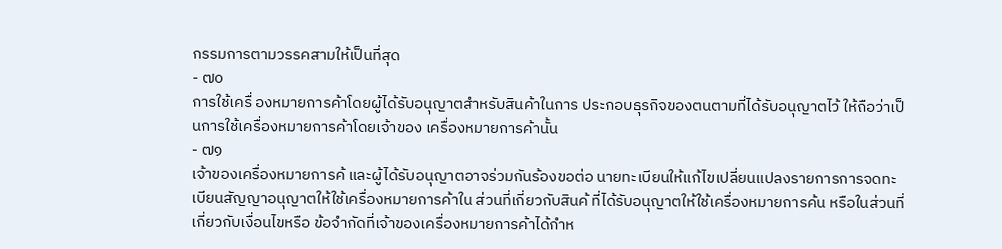กรรมการตามวรรคสามให้เป็นที่สุด
- ๗๐
การใช้เครื่ องหมายการค้าโดยผู้ได้รับอนุญาตสำหรับสินค้าในการ ประกอบธุรกิจของตนตามที่ได้รับอนุญาตไว้ ให้ถือว่าเป็นการใช้เครื่องหมายการค้าโดยเจ้าของ เครื่องหมายการค้านั้น
- ๗๑
เจ้าของเครื่องหมายการค้ และผู้ได้รับอนุญาตอาจร่วมกันร้องขอต่อ นายทะเบียนให้แก้ไขเปลี่ยนแปลงรายการการจดทะเบียนสัญญาอนุญาตให้ใช้เครื่องหมายการค้าใน ส่วนที่เกี่ยวกับสินค้ ที่ได้รับอนุญาตให้ใช้เครื่องหมายการค้น หรือในส่วนที่เกี่ยวกับเงื่อนไขหรือ ข้อจำกัดที่เจ้าของเครื่องหมายการค้าได้กำห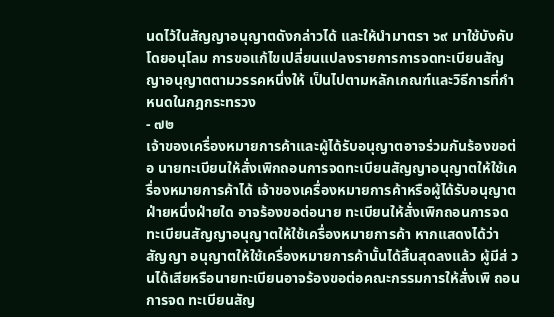นดไว้ในสัญญาอนุญาตดังกล่าวได้ และให้นำมาตรา ๖๙ มาใช้บังคับโดยอนุโลม การขอแก้ไขเปลี่ยนแปลงรายการการจดทะเบียนสัญญาอนุญาตตามวรรคหนึ่งให้ เป็นไปตามหลักเกณฑ์และวิธีการที่กำหนดในกฎกระทรวง
- ๗๒
เจ้าของเครื่องหมายการค้าและผู้ได้รับอนุญาตอาจร่วมกันร้องขอต่อ นายทะเบียนให้สั่งเพิกถอนการจดทะเบียนสัญญาอนุญาตให้ใช้เครื่องหมายการค้าได้ เจ้าของเครื่องหมายการค้าหรือผู้ได้รับอนุญาตฝ่ายหนึ่งฝ่ายใด อาจร้องขอต่อนาย ทะเบียนให้สั่งเพิกถอนการจดทะเบียนสัญญาอนุญาตให้ใช้เครื่องหมายการค้า หากแสดงได้ว่าสัญญา อนุญาตให้ใช้เครื่องหมายการค้านั้นได้สิ้นสุดลงแล้ว ผู้มีส่ วนได้เสียหรือนายทะเบียนอาจร้องขอต่อคณะกรรมการให้สั่งเพิ ถอนการจด ทะเบียนสัญ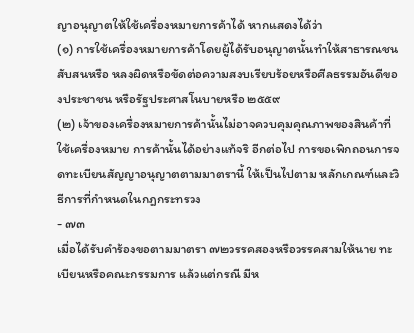ญาอนุญาตให้ใช้เครื่องหมายการค้าได้ หากแสดงได้ว่า
(๑) การใช้เครื่องหมายการค้าโดยผู้ได้รับอนุญาตนั้นทำให้สาธารณชนสับสนหรือ หลงผิดหรือขัดต่อความสงบเรียบร้อยหรือศีลธรรมอันดีของประชาชน หรือรัฐประศาสโนบายหรือ ๒๕๕๙
(๒) เจ้าของเครื่องหมายการค้านั้นไม่อาจควบคุมคุณภาพของสินค้าที่ใช้เครื่องหมาย การค้านั้นได้อย่างแท้จริ อีกต่อไป การขอเพิกถอนการจดทะเบียนสัญญาอนุญาตตามมาตรานี้ ให้เป็นไปตาม หลักเกณฑ์และวิธีการที่กำหนดในกฎกระทรวง
- ๗๓
เมื่อได้รับคำร้องขอตามมาตรา ๗๒วรรคสองหรือวรรคสามให้นาย ทะเบียนหรือคณะกรรมการ แล้วแต่กรณี มีห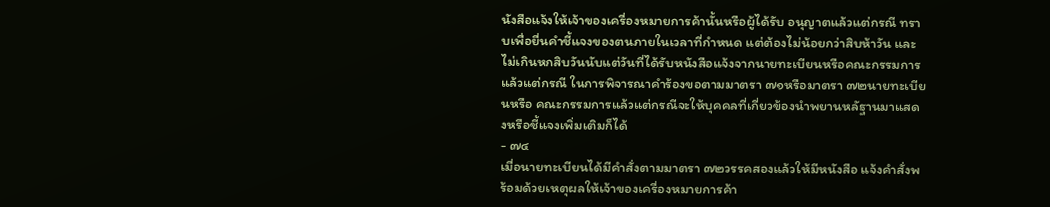นังสือแจ้งให้เจ้าของเครื่องหมายการค้านั้นหรือผู้ได้รับ อนุญาตแล้วแต่กรณี ทราบเพื่อยื่นคำชี้แจงของตนภายในเวลาที่กำหนด แต่ต้องไม่น้อยกว่าสิบห้าวัน และไม่เกินหกสิบวันนับแต่วันที่ได้รับหนังสือแจ้งจากนายทะเบียนหรือคณะกรรมการแล้วแต่กรณี ในการพิจารณาคำร้องขอตามมาตรา ๗๑หรือมาตรา ๗๒นายทะเบียนหรือ คณะกรรมการแล้วแต่กรณีจะให้บุคคลที่เกี่ยวข้องนำพยานหลัฐานมาแสดงหรือชี้แจงเพิ่มเติมก็ได้
- ๗๔
เมื่อนายทะเบียนได้มีคำสั่งตามมาตรา ๗๒วรรคสองแล้วให้มีหนังสือ แจ้งคำสั่งพร้อมด้วยเหตุผลให้เจ้าของเครื่องหมายการค้า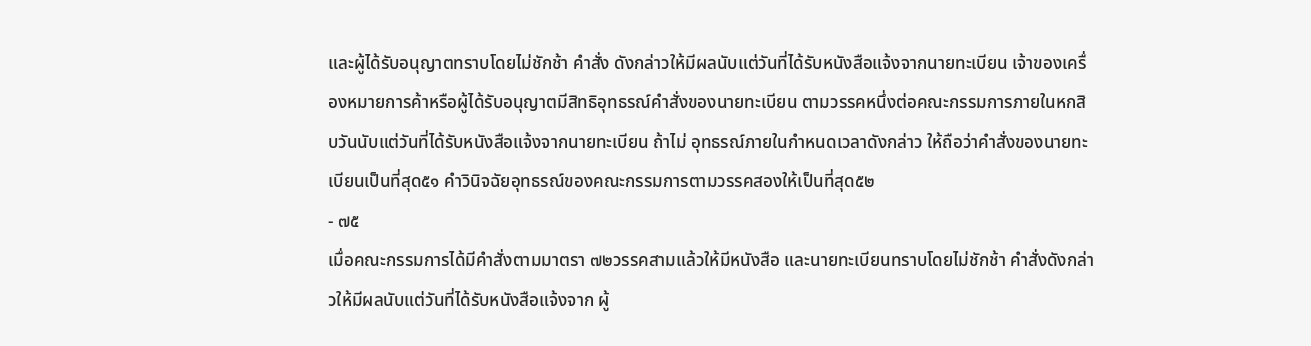และผู้ได้รับอนุญาตทราบโดยไม่ชักช้า คำสั่ง ดังกล่าวให้มีผลนับแต่วันที่ได้รับหนังสือแจ้งจากนายทะเบียน เจ้าของเครื่องหมายการค้าหรือผู้ได้รับอนุญาตมีสิทธิอุทธรณ์คำสั่งของนายทะเบียน ตามวรรคหนึ่งต่อคณะกรรมการภายในหกสิบวันนับแต่วันที่ได้รับหนังสือแจ้งจากนายทะเบียน ถ้าไม่ อุทธรณ์ภายในกำหนดเวลาดังกล่าว ให้ถือว่าคำสั่งของนายทะเบียนเป็นที่สุด๕๑ คำวินิจฉัยอุทธรณ์ของคณะกรรมการตามวรรคสองให้เป็นที่สุด๕๒
- ๗๕
เมื่อคณะกรรมการได้มีคำสั่งตามมาตรา ๗๒วรรคสามแล้วให้มีหนังสือ และนายทะเบียนทราบโดยไม่ชักช้า คำสั่งดังกล่าวให้มีผลนับแต่วันที่ได้รับหนังสือแจ้งจาก ผู้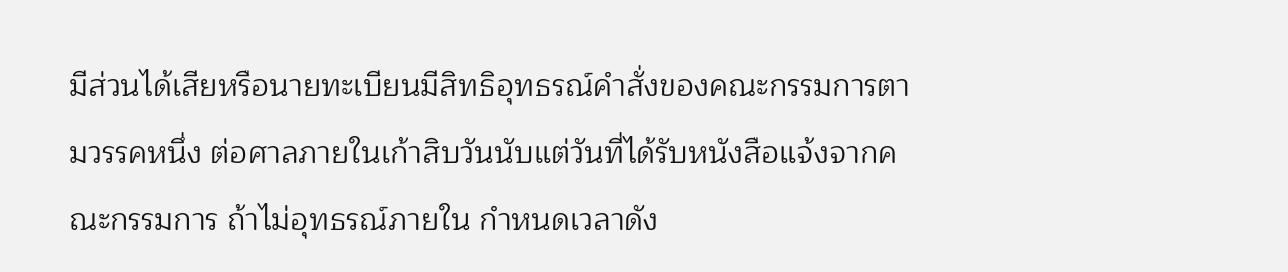มีส่วนได้เสียหรือนายทะเบียนมีสิทธิอุทธรณ์คำสั่งของคณะกรรมการตามวรรคหนึ่ง ต่อศาลภายในเก้าสิบวันนับแต่วันที่ได้รับหนังสือแจ้งจากคณะกรรมการ ถ้าไม่อุทธรณ์ภายใน กำหนดเวลาดัง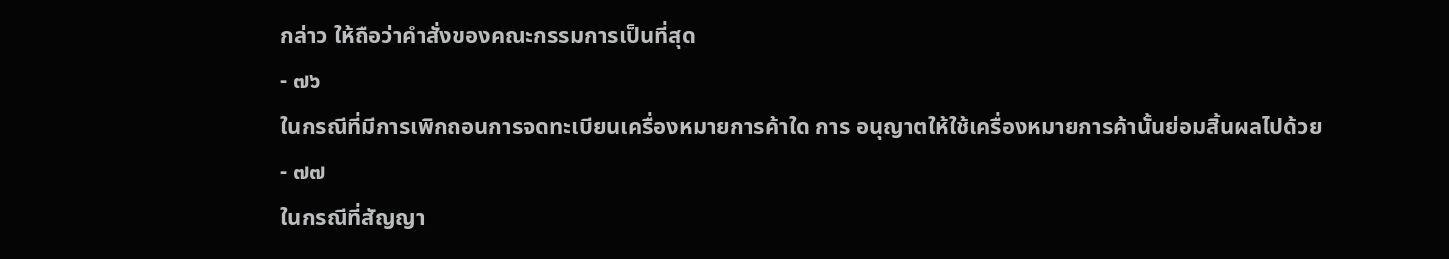กล่าว ให้ถือว่าคำสั่งของคณะกรรมการเป็นที่สุด
- ๗๖
ในกรณีที่มีการเพิกถอนการจดทะเบียนเครื่องหมายการค้าใด การ อนุญาตให้ใช้เครื่องหมายการค้านั้นย่อมสิ้นผลไปด้วย
- ๗๗
ในกรณีที่สัญญา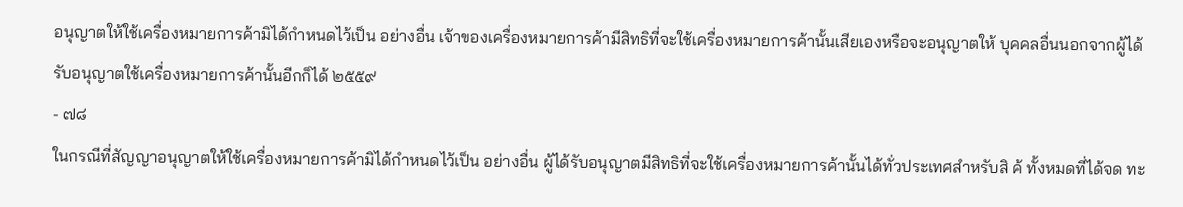อนุญาตให้ใช้เครื่องหมายการค้ามิได้กำหนดไว้เป็น อย่างอื่น เจ้าของเครื่องหมายการค้ามีสิทธิที่จะใช้เครื่องหมายการค้านั้นเสียเองหรือจะอนุญาตให้ บุคคลอื่นนอกจากผู้ได้รับอนุญาตใช้เครื่องหมายการค้านั้นอีกก็ได้ ๒๕๕๙
- ๗๘
ในกรณีที่สัญญาอนุญาตให้ใช้เครื่องหมายการค้ามิได้กำหนดไว้เป็น อย่างอื่น ผู้ได้รับอนุญาตมีสิทธิที่จะใช้เครื่องหมายการค้านั้นได้ทั่วประเทศสำหรับสิ ค้ ทั้งหมดที่ได้จด ทะ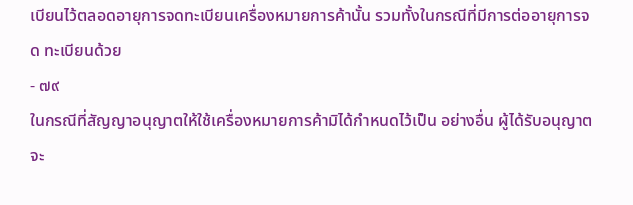เบียนไว้ตลอดอายุการจดทะเบียนเครื่องหมายการค้านั้น รวมทั้งในกรณีที่มีการต่ออายุการจด ทะเบียนด้วย
- ๗๙
ในกรณีที่สัญญาอนุญาตให้ใช้เครื่องหมายการค้ามิได้กำหนดไว้เป็น อย่างอื่น ผู้ได้รับอนุญาตจะ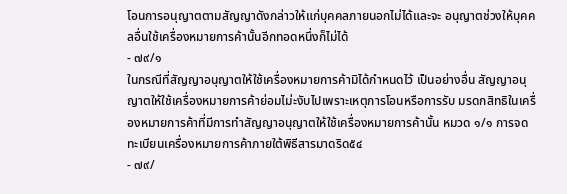โอนการอนุญาตตามสัญญาดังกล่าวให้แก่บุคคลภายนอกไม่ได้และจะ อนุญาตช่วงให้บุคคลอื่นใช้เครื่องหมายการค้านั้นอีกทอดหนึ่งก็ไม่ได้
- ๗๙/๑
ในกรณีที่สัญญาอนุญาตให้ใช้เครื่องหมายการค้ามิได้กำหนดไว้ เป็นอย่างอื่น สัญญาอนุญาตให้ใช้เครื่องหมายการค้าย่อมไม่ะงับไปเพราะเหตุการโอนหรือการรับ มรดกสิทธิในเครื่องหมายการค้าที่มีการทำสัญญาอนุญาตให้ใช้เครื่องหมายการค้านั้น หมวด ๑/๑ การจดทะเบียนเครื่องหมายการค้าภายใต้พิธีสารมาดริด๕๔
- ๗๙/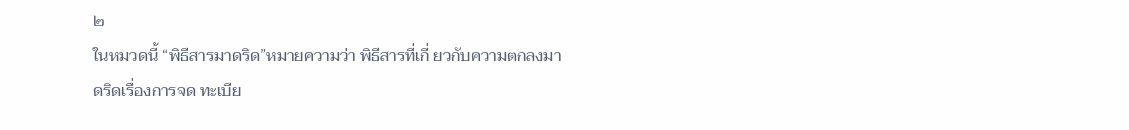๒
ในหมวดนี้ “พิธีสารมาดริด”หมายความว่า พิธีสารที่เกี่ ยวกับความตกลงมาดริดเรื่องการจด ทะเบีย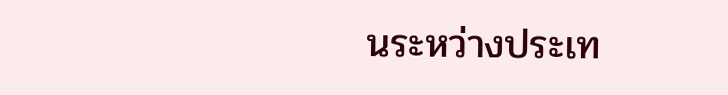นระหว่างประเท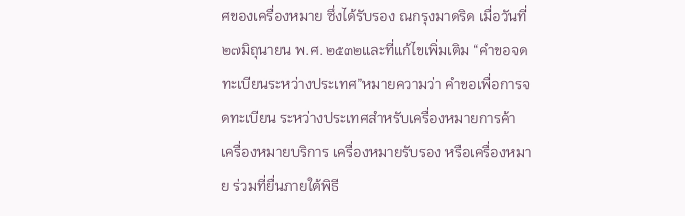ศของเครื่องหมาย ซึ่งได้รับรอง ณกรุงมาดริด เมื่อวันที่ ๒๗มิถุนายน พ.ศ. ๒๕๓๒และที่แก้ไขเพิ่มเติม “คำขอจดทะเบียนระหว่างประเทศ”หมายความว่า คำขอเพื่อการจดทะเบียน ระหว่างประเทศสำหรับเครื่องหมายการค้า เครื่องหมายบริการ เครื่องหมายรับรอง หรือเครื่องหมาย ร่วมที่ยื่นภายใต้พิธี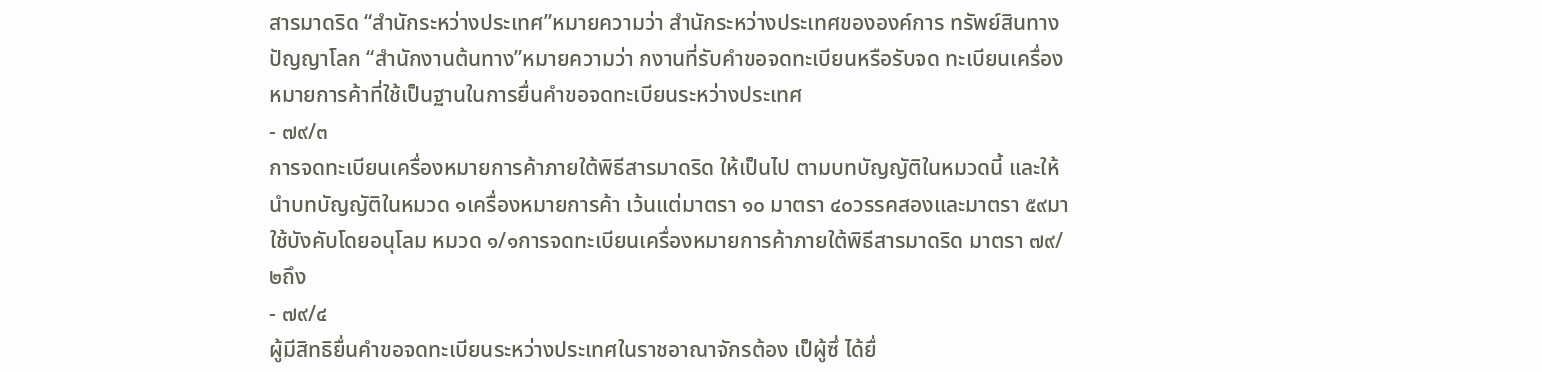สารมาดริด “สำนักระหว่างประเทศ”หมายความว่า สำนักระหว่างประเทศขององค์การ ทรัพย์สินทางปัญญาโลก “สำนักงานต้นทาง”หมายความว่า กงานที่รับคำขอจดทะเบียนหรือรับจด ทะเบียนเครื่องหมายการค้าที่ใช้เป็นฐานในการยื่นคำขอจดทะเบียนระหว่างประเทศ
- ๗๙/๓
การจดทะเบียนเครื่องหมายการค้าภายใต้พิธีสารมาดริด ให้เป็นไป ตามบทบัญญัติในหมวดนี้ และให้นำบทบัญญัติในหมวด ๑เครื่องหมายการค้า เว้นแต่มาตรา ๑๐ มาตรา ๔๐วรรคสองและมาตรา ๕๙มาใช้บังคับโดยอนุโลม หมวด ๑/๑การจดทะเบียนเครื่องหมายการค้าภายใต้พิธีสารมาดริด มาตรา ๗๙/๒ถึง
- ๗๙/๔
ผู้มีสิทธิยื่นคำขอจดทะเบียนระหว่างประเทศในราชอาณาจักรต้อง เป็ผู้ซึ่ ได้ยื่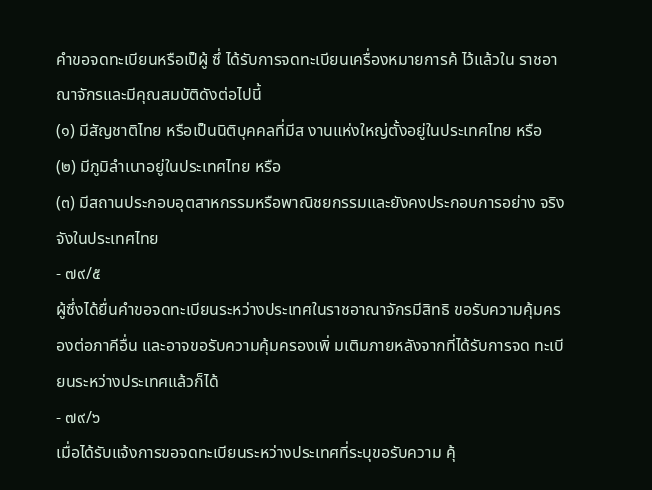คำขอจดทะเบียนหรือเป็ผู้ ซึ่ ได้รับการจดทะเบียนเครื่องหมายการค้ ไว้แล้วใน ราชอาณาจักรและมีคุณสมบัติดังต่อไปนี้
(๑) มีสัญชาติไทย หรือเป็นนิติบุคคลที่มีส งานแห่งใหญ่ตั้งอยู่ในประเทศไทย หรือ
(๒) มีภูมิลำเนาอยู่ในประเทศไทย หรือ
(๓) มีสถานประกอบอุตสาหกรรมหรือพาณิชยกรรมและยังคงประกอบการอย่าง จริงจังในประเทศไทย
- ๗๙/๕
ผู้ซึ่งได้ยื่นคำขอจดทะเบียนระหว่างประเทศในราชอาณาจักรมีสิทธิ ขอรับความคุ้มครองต่อภาคีอื่น และอาจขอรับความคุ้มครองเพิ่ มเติมภายหลังจากที่ได้รับการจด ทะเบียนระหว่างประเทศแล้วก็ได้
- ๗๙/๖
เมื่อได้รับแจ้งการขอจดทะเบียนระหว่างประเทศที่ระบุขอรับความ คุ้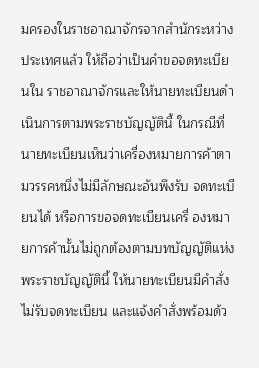มครองในราชอาณาจักรจากสำนักระหว่างประเทศแล้ว ให้ถือว่าเป็นคำขอจดทะเบียนใน ราชอาณาจักรและให้นายทะเบียนดำเนินการตามพระราชบัญญัตินี้ ในกรณีที่นายทะเบียนเห็นว่าเครื่องหมายการค้าตามวรรคหนึ่งไม่มีลักษณะอันพึงรับ จดทะเบียนได้ หรือการขอจดทะเบียนเครื่ องหมายการค้านั้นไม่ถูกต้องตามบทบัญญัติแห่ง พระราชบัญญัตินี้ ให้นายทะเบียนมีคำสั่งไม่รับจดทะเบียน และแจ้งคำสั่งพร้อมด้ว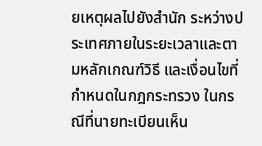ยเหตุผลไปยังสำนัก ระหว่างประเทศภายในระยะเวลาและตามหลักเกณฑ์วิธี และเงื่อนไขที่กำหนดในกฎกระทรวง ในกรณีที่นายทะเบียนเห็น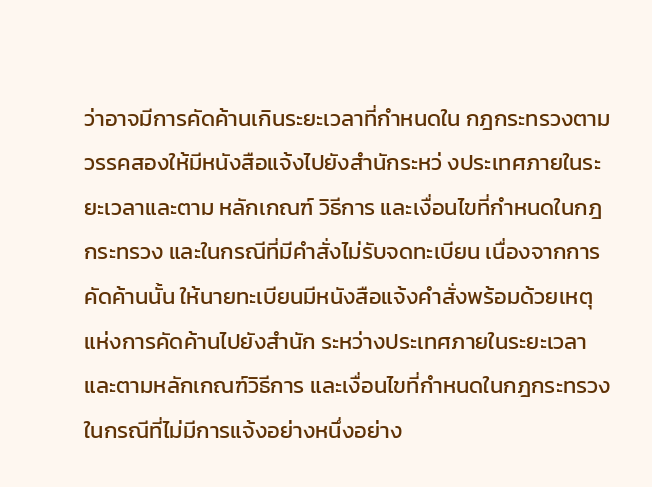ว่าอาจมีการคัดค้านเกินระยะเวลาที่กำหนดใน กฎกระทรวงตามวรรคสองให้มีหนังสือแจ้งไปยังสำนักระหว่ งประเทศภายในระยะเวลาและตาม หลักเกณฑ์ วิธีการ และเงื่อนไขที่กำหนดในกฎกระทรวง และในกรณีที่มีคำสั่งไม่รับจดทะเบียน เนื่องจากการคัดค้านนั้น ให้นายทะเบียนมีหนังสือแจ้งคำสั่งพร้อมด้วยเหตุแห่งการคัดค้านไปยังสำนัก ระหว่างประเทศภายในระยะเวลาและตามหลักเกณฑ์วิธีการ และเงื่อนไขที่กำหนดในกฎกระทรวง ในกรณีที่ไม่มีการแจ้งอย่างหนึ่งอย่าง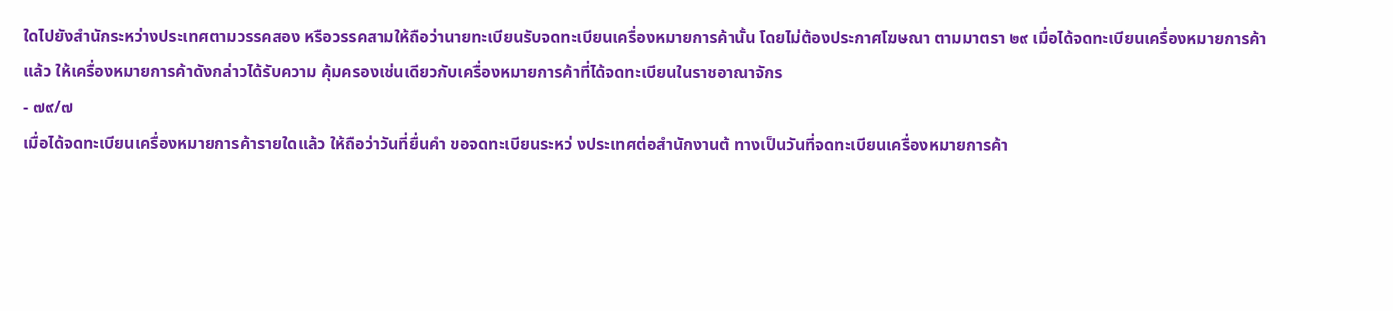ใดไปยังสำนักระหว่างประเทศตามวรรคสอง หรือวรรคสามให้ถือว่านายทะเบียนรับจดทะเบียนเครื่องหมายการค้านั้น โดยไม่ต้องประกาศโฆษณา ตามมาตรา ๒๙ เมื่อได้จดทะเบียนเครื่องหมายการค้าแล้ว ให้เครื่องหมายการค้าดังกล่าวได้รับความ คุ้มครองเช่นเดียวกับเครื่องหมายการค้าที่ได้จดทะเบียนในราชอาณาจักร
- ๗๙/๗
เมื่อได้จดทะเบียนเครื่องหมายการค้ารายใดแล้ว ให้ถือว่าวันที่ยื่นคำ ขอจดทะเบียนระหว่ งประเทศต่อสำนักงานต้ ทางเป็นวันที่จดทะเบียนเครื่องหมายการค้า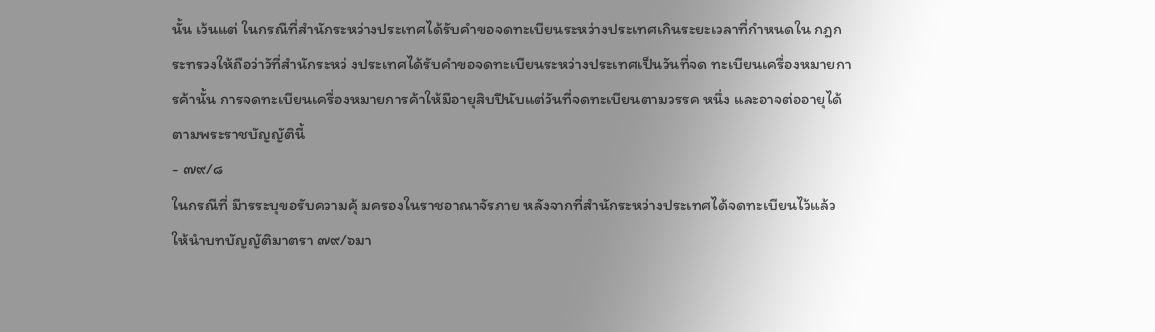นั้น เว้นแต่ ในกรณีที่สำนักระหว่างประเทศได้รับคำขอจดทะเบียนระหว่างประเทศเกินระยะเวลาที่กำหนดใน กฎกระทรวงให้ถือว่าวัที่สำนักระหว่ งประเทศได้รับคำขอจดทะเบียนระหว่างประเทศเป็นวันที่จด ทะเบียนเครื่องหมายการค้านั้น การจดทะเบียนเครื่องหมายการค้าให้มีอายุสิบปีนับแต่วันที่จดทะเบียนตามวรรค หนึ่ง และอาจต่ออายุได้ตามพระราชบัญญัตินี้
- ๗๙/๘
ในกรณีที่ มีารระบุขอรับความคุ้ มครองในราชอาณาจัรภาย หลังจากที่สำนักระหว่างประเทศได้จดทะเบียนไว้แล้ว ให้นำบทบัญญัติมาตรา ๗๙/๖มา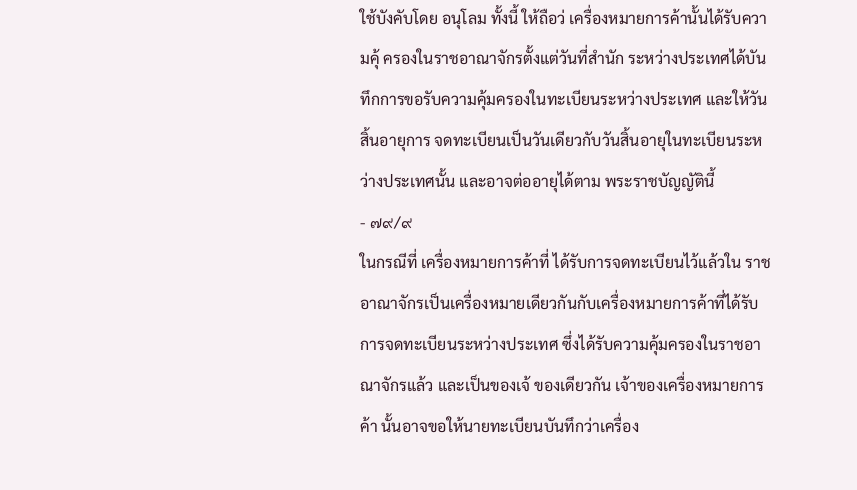ใช้บังคับโดย อนุโลม ทั้งนี้ ให้ถือว่ เครื่องหมายการค้านั้นได้รับความคุ้ ครองในราชอาณาจักรตั้งแต่วันที่สำนัก ระหว่างประเทศได้บันทึกการขอรับความคุ้มครองในทะเบียนระหว่างประเทศ และให้วันสิ้นอายุการ จดทะเบียนเป็นวันเดียวกับวันสิ้นอายุในทะเบียนระหว่างประเทศนั้น และอาจต่ออายุได้ตาม พระราชบัญญัตินี้
- ๗๙/๙
ในกรณีที่ เครื่องหมายการค้าที่ ได้รับการจดทะเบียนไว้แล้วใน ราชอาณาจักรเป็นเครื่องหมายเดียวกันกับเครื่องหมายการค้าที่ได้รับการจดทะเบียนระหว่างประเทศ ซึ่งได้รับความคุ้มครองในราชอาณาจักรแล้ว และเป็นของเจ้ ของเดียวกัน เจ้าของเครื่องหมายการค้า นั้นอาจขอให้นายทะเบียนบันทึกว่าเครื่อง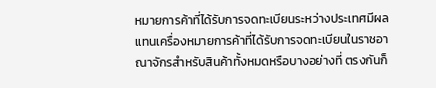หมายการค้าที่ได้รับการจดทะเบียนระหว่างประเทศมีผล แทนเครื่องหมายการค้าที่ได้รับการจดทะเบียนในราชอาณาจักรสำหรับสินค้าทั้งหมดหรือบางอย่างที่ ตรงกันก็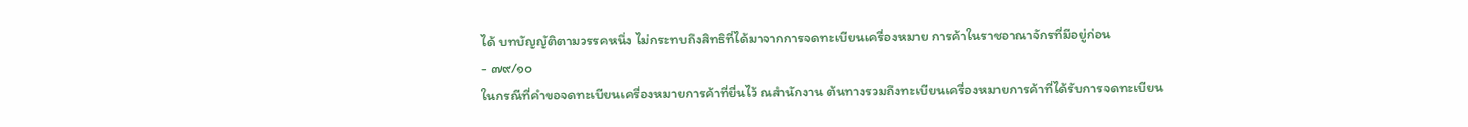ได้ บทบัญญัติตามวรรคหนึ่ง ไม่กระทบถึงสิทธิที่ได้มาจากการจดทะเบียนเครื่องหมาย การค้าในราชอาณาจักรที่มีอยู่ก่อน
- ๗๙/๑๐
ในกรณีที่คำขอจดทะเบียนเครื่องหมายการค้าที่ยื่นไว้ ณสำนักงาน ต้นทางรวมถึงทะเบียนเครื่องหมายการค้าที่ได้รับการจดทะเบียน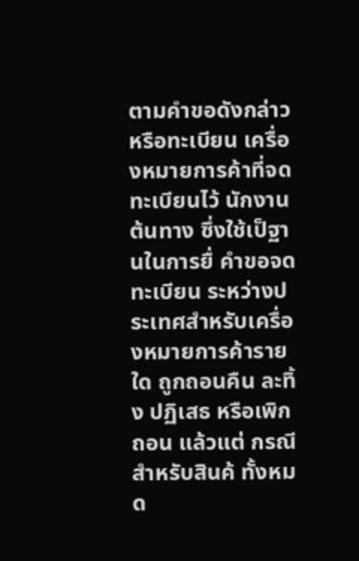ตามคำขอดังกล่าว หรือทะเบียน เครื่องหมายการค้าที่จดทะเบียนไว้ นักงานต้นทาง ซึ่งใช้เป็ฐานในการยื่ คำขอจดทะเบียน ระหว่างประเทศสำหรับเครื่องหมายการค้ารายใด ถูกถอนคืน ละทิ้ง ปฏิเสธ หรือเพิกถอน แล้วแต่ กรณีสำหรับสินค้ ทั้งหมด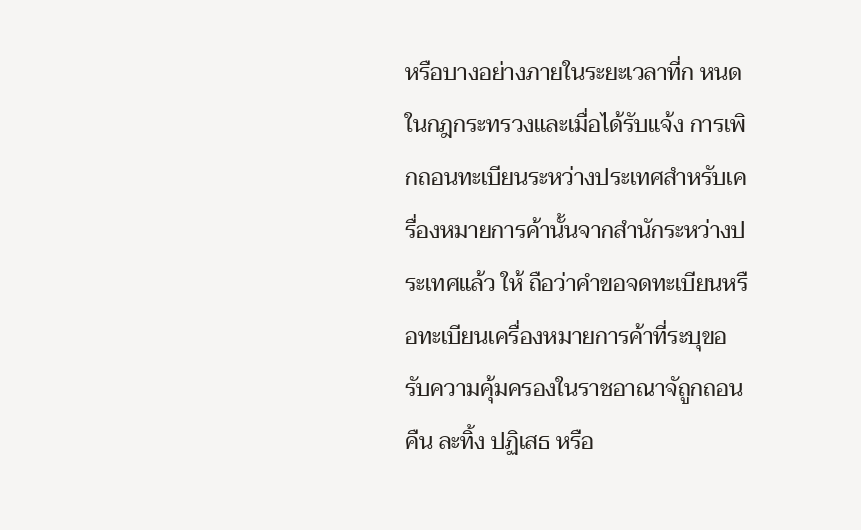หรือบางอย่างภายในระยะเวลาที่ก หนดในกฎกระทรวงและเมื่อได้รับแจ้ง การเพิกถอนทะเบียนระหว่างประเทศสำหรับเครื่องหมายการค้านั้นจากสำนักระหว่างประเทศแล้ว ให้ ถือว่าคำขอจดทะเบียนหรือทะเบียนเครื่องหมายการค้าที่ระบุขอรับความคุ้มครองในราชอาณาจัถูกถอนคืน ละทิ้ง ปฏิเสธ หรือ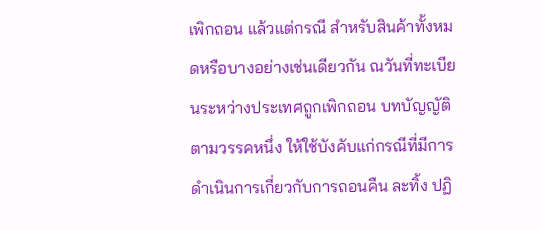เพิกถอน แล้วแต่กรณี สำหรับสินค้าทั้งหมดหรือบางอย่างเช่นเดียวกัน ณวันที่ทะเบียนระหว่างประเทศถูกเพิกถอน บทบัญญัติตามวรรคหนึ่ง ให้ใช้บังคับแก่กรณีที่มีการดำเนินการเกี่ยวกับการถอนคืน ละทิ้ง ปฏิ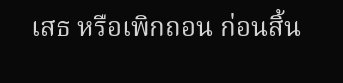เสธ หรือเพิกถอน ก่อนสิ้น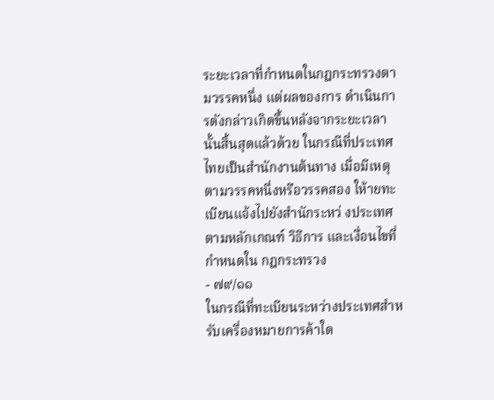ระยะเวลาที่กำหนดในกฎกระทรวงตามวรรคหนึ่ง แต่ผลของการ ดำเนินการดังกล่าวเกิดขึ้นหลังจากระยะเวลานั้นสิ้นสุดแล้วด้วย ในกรณีที่ประเทศไทยเป็นสำนักงานต้นทาง เมื่อมีเหตุตามวรรคหนึ่งหรือวรรคสอง ให้ายทะเบียนแจ้งไปยังสำนักระหว่ งประเทศ ตามหลักเกณฑ์ วิธีการ และเงื่อนไขที่กำหนดใน กฎกระทรวง
- ๗๙/๑๑
ในกรณีที่ทะเบียนระหว่างประเทศสำหรับเครื่องหมายการค้าใด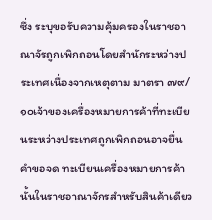ซึ่ง ระบุขอรับความคุ้มครองในราชอาณาจัรถูกเพิกถอนโดยสำนักระหว่างประเทศเนื่องจากเหตุตาม มาตรา ๗๙/๑๐เจ้าของเครื่องหมายการค้าที่ทะเบียนระหว่างประเทศถูกเพิกถอนอาจยื่นคำขอจด ทะเบียนเครื่องหมายการค้านั้นในราชอาณาจักรสำหรับสินค้าเดียว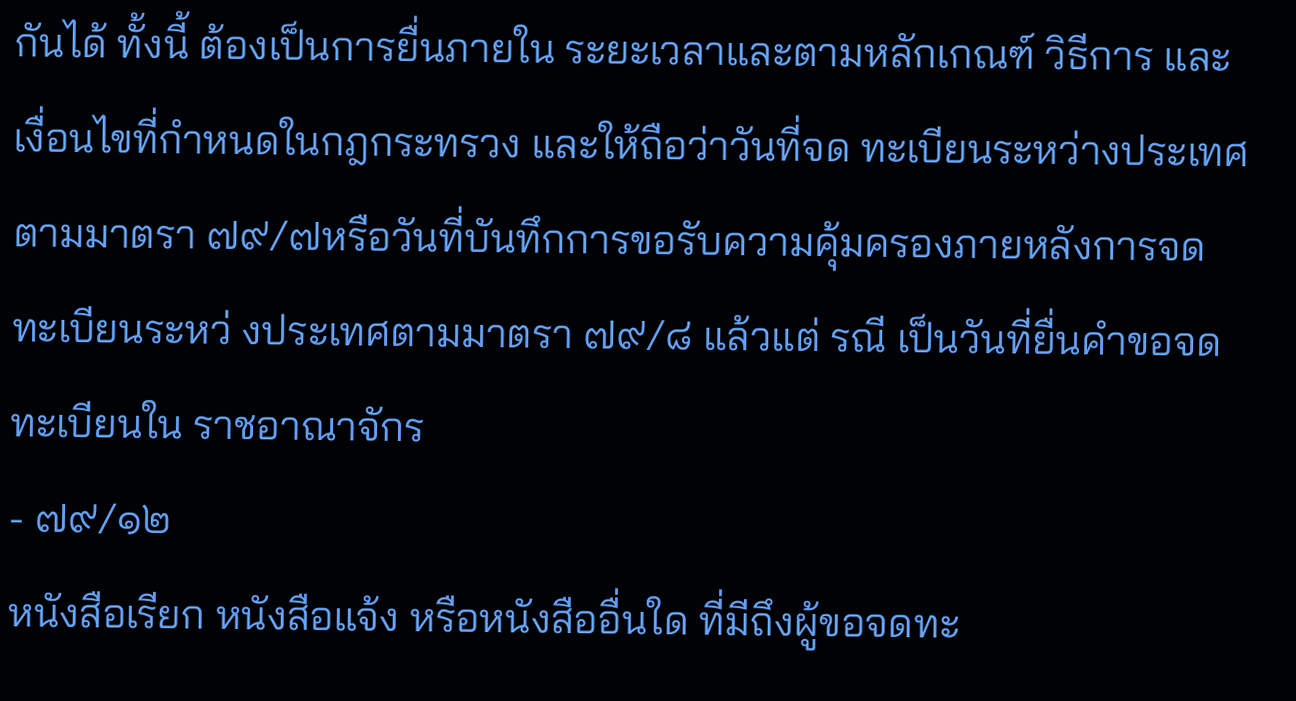กันได้ ทั้งนี้ ต้องเป็นการยื่นภายใน ระยะเวลาและตามหลักเกณฑ์ วิธีการ และเงื่อนไขที่กำหนดในกฎกระทรวง และให้ถือว่าวันที่จด ทะเบียนระหว่างประเทศตามมาตรา ๗๙/๗หรือวันที่บันทึกการขอรับความคุ้มครองภายหลังการจด ทะเบียนระหว่ งประเทศตามมาตรา ๗๙/๘ แล้วแต่ รณี เป็นวันที่ยื่นคำขอจดทะเบียนใน ราชอาณาจักร
- ๗๙/๑๒
หนังสือเรียก หนังสือแจ้ง หรือหนังสืออื่นใด ที่มีถึงผู้ขอจดทะ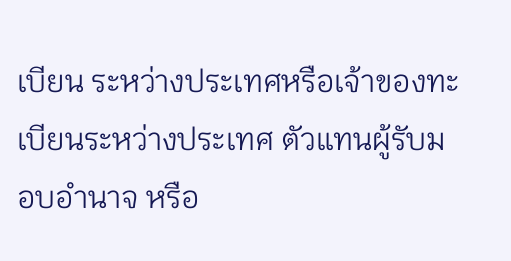เบียน ระหว่างประเทศหรือเจ้าของทะเบียนระหว่างประเทศ ตัวแทนผู้รับมอบอำนาจ หรือ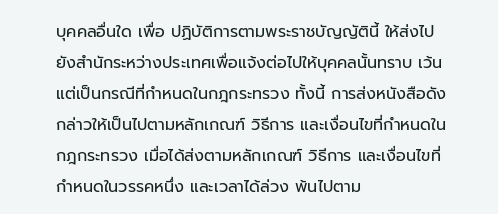บุคคลอื่นใด เพื่อ ปฏิบัติการตามพระราชบัญญัตินี้ ให้ส่งไปยังสำนักระหว่างประเทศเพื่อแจ้งต่อไปให้บุคคลนั้นทราบ เว้นแต่เป็นกรณีที่กำหนดในกฎกระทรวง ทั้งนี้ การส่งหนังสือดังกล่าวให้เป็นไปตามหลักเกณฑ์ วิธีการ และเงื่อนไขที่กำหนดในกฎกระทรวง เมื่อได้ส่งตามหลักเกณฑ์ วิธีการ และเงื่อนไขที่กำหนดในวรรคหนึ่ง และเวลาได้ล่วง พ้นไปตาม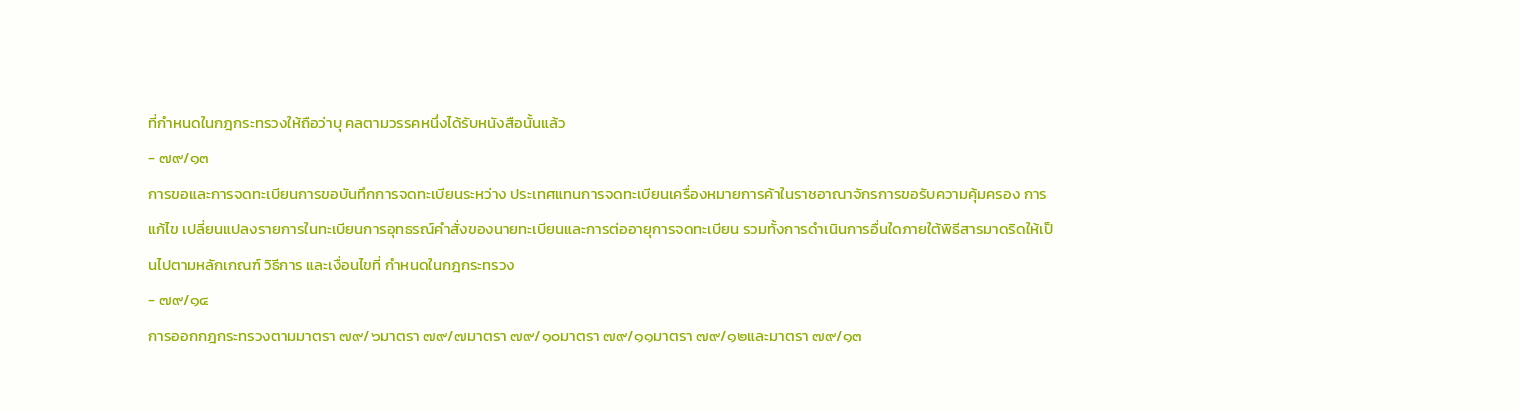ที่กำหนดในกฎกระทรวงให้ถือว่าบุ คลตามวรรคหนึ่งได้รับหนังสือนั้นแล้ว
- ๗๙/๑๓
การขอและการจดทะเบียนการขอบันทึกการจดทะเบียนระหว่าง ประเทศแทนการจดทะเบียนเครื่องหมายการค้าในราชอาณาจักรการขอรับความคุ้มครอง การแก้ไข เปลี่ยนแปลงรายการในทะเบียนการอุทธรณ์คำสั่งของนายทะเบียนและการต่ออายุการจดทะเบียน รวมทั้งการดำเนินการอื่นใดภายใต้พิธีสารมาดริดให้เป็นไปตามหลักเกณฑ์ วิธีการ และเงื่อนไขที่ กำหนดในกฎกระทรวง
- ๗๙/๑๔
การออกกฎกระทรวงตามมาตรา ๗๙/๖มาตรา ๗๙/๗มาตรา ๗๙/๑๐มาตรา ๗๙/๑๑มาตรา ๗๙/๑๒และมาตรา ๗๙/๑๓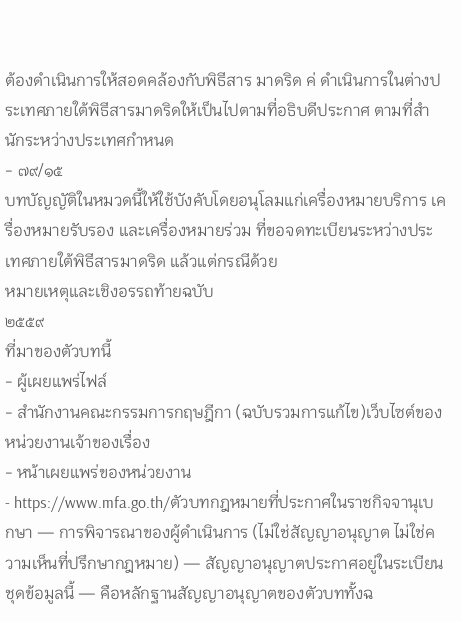ต้องดำเนินการให้สอดคล้องกับพิธีสาร มาดริด ค่ ดำเนินการในต่างประเทศภายใต้พิธีสารมาดริดให้เป็นไปตามที่อธิบดีประกาศ ตามที่สำนักระหว่างประเทศกำหนด
- ๗๙/๑๕
บทบัญญัติในหมวดนี้ให้ใช้บังคับโดยอนุโลมแก่เครื่องหมายบริการ เครื่องหมายรับรอง และเครื่องหมายร่วม ที่ขอจดทะเบียนระหว่างประเทศภายใต้พิธีสารมาดริด แล้วแต่กรณีด้วย
หมายเหตุและเชิงอรรถท้ายฉบับ
๒๕๕๙
ที่มาของตัวบทนี้
- ผู้เผยแพร่ไฟล์
- สำนักงานคณะกรรมการกฤษฎีกา (ฉบับรวมการแก้ไข)เว็บไซต์ของหน่วยงานเจ้าของเรื่อง
- หน้าเผยแพร่ของหน่วยงาน
- https://www.mfa.go.th/ตัวบทกฎหมายที่ประกาศในราชกิจจานุเบกษา — การพิจารณาของผู้ดำเนินการ (ไม่ใช่สัญญาอนุญาต ไม่ใช่ความเห็นที่ปรึกษากฎหมาย) — สัญญาอนุญาตประกาศอยู่ในระเบียนชุดข้อมูลนี้ — คือหลักฐานสัญญาอนุญาตของตัวบททั้งฉ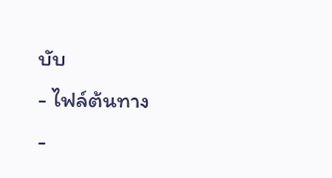บับ
- ไฟล์ต้นทาง
-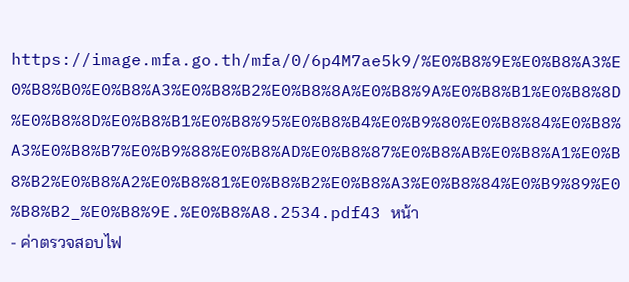https://image.mfa.go.th/mfa/0/6p4M7ae5k9/%E0%B8%9E%E0%B8%A3%E0%B8%B0%E0%B8%A3%E0%B8%B2%E0%B8%8A%E0%B8%9A%E0%B8%B1%E0%B8%8D%E0%B8%8D%E0%B8%B1%E0%B8%95%E0%B8%B4%E0%B9%80%E0%B8%84%E0%B8%A3%E0%B8%B7%E0%B9%88%E0%B8%AD%E0%B8%87%E0%B8%AB%E0%B8%A1%E0%B8%B2%E0%B8%A2%E0%B8%81%E0%B8%B2%E0%B8%A3%E0%B8%84%E0%B9%89%E0%B8%B2_%E0%B8%9E.%E0%B8%A8.2534.pdf43 หน้า
- ค่าตรวจสอบไฟ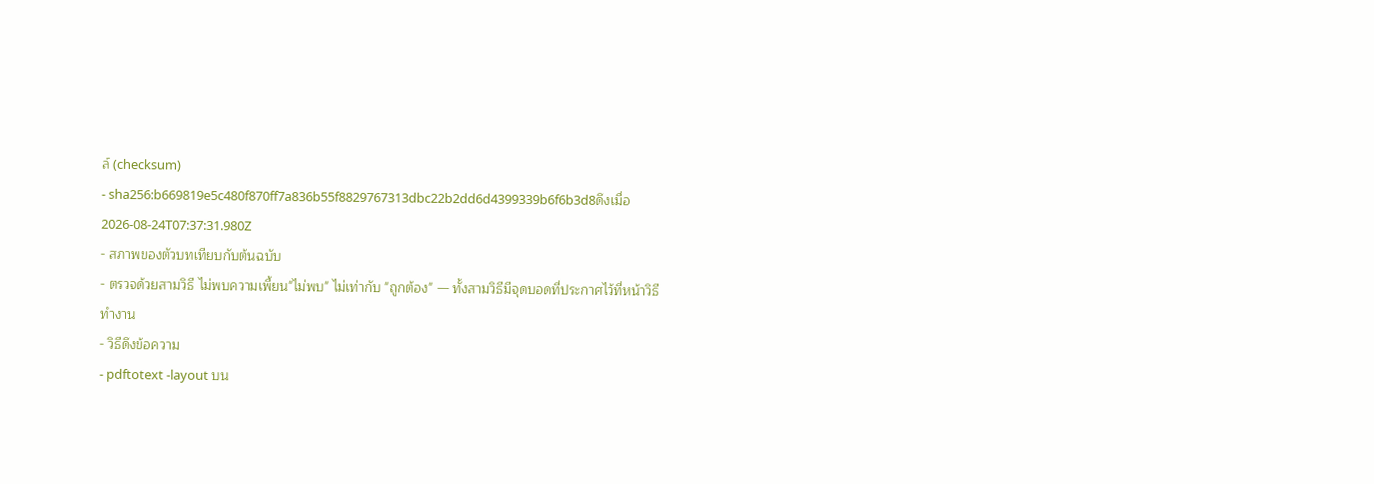ล์ (checksum)
- sha256:b669819e5c480f870ff7a836b55f8829767313dbc22b2dd6d4399339b6f6b3d8ดึงเมื่อ 2026-08-24T07:37:31.980Z
- สภาพของตัวบทเทียบกับต้นฉบับ
- ตรวจด้วยสามวิธี ไม่พบความเพี้ยน"ไม่พบ" ไม่เท่ากับ "ถูกต้อง" — ทั้งสามวิธีมีจุดบอดที่ประกาศไว้ที่หน้าวิธีทำงาน
- วิธีดึงข้อความ
- pdftotext -layout บน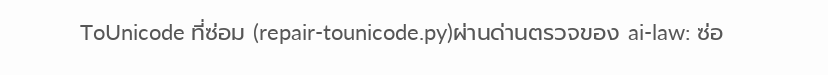ToUnicode ที่ซ่อม (repair-tounicode.py)ผ่านด่านตรวจของ ai-law: ซ่อ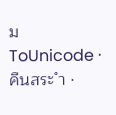ม ToUnicode · คืนสระ ำ ·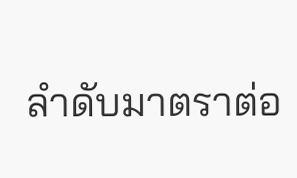ลำดับมาตราต่อ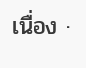เนื่อง ·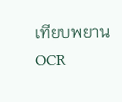เทียบพยาน OCR